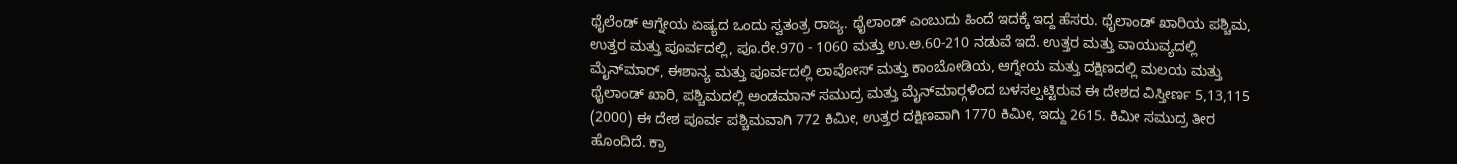ಥೈಲೆಂಡ್ ಆಗ್ನೇಯ ಏಷ್ಯದ ಒಂದು ಸ್ವತಂತ್ರ ರಾಜ್ಯ. ಥೈಲಾಂಡ್ ಎಂಬುದು ಹಿಂದೆ ಇದಕ್ಕೆ ಇದ್ದ ಹೆಸರು. ಥೈಲಾಂಡ್ ಖಾರಿಯ ಪಶ್ಚಿಮ, ಉತ್ತರ ಮತ್ತು ಪೂರ್ವದಲ್ಲಿ, ಪೂ.ರೇ.970 - 1060 ಮತ್ತು ಉ.ಅ.60-210 ನಡುವೆ ಇದೆ. ಉತ್ತರ ಮತ್ತು ವಾಯುವ್ಯದಲ್ಲಿ ಮೈನ್‍ಮಾರ್, ಈಶಾನ್ಯ ಮತ್ತು ಪೂರ್ವದಲ್ಲಿ ಲಾವೋಸ್ ಮತ್ತು ಕಾಂಬೋಡಿಯ, ಆಗ್ನೇಯ ಮತ್ತು ದಕ್ಷಿಣದಲ್ಲಿ ಮಲಯ ಮತ್ತು ಥೈಲಾಂಡ್ ಖಾರಿ, ಪಶ್ಚಿಮದಲ್ಲಿ ಅಂಡಮಾನ್ ಸಮುದ್ರ ಮತ್ತು ಮೈನ್‍ಮಾರ್‍ಗಳಿಂದ ಬಳಸಲ್ಪಟ್ಟಿರುವ ಈ ದೇಶದ ವಿಸ್ತೀರ್ಣ 5,13,115 (2000) ಈ ದೇಶ ಪೂರ್ವ ಪಶ್ಚಿಮವಾಗಿ 772 ಕಿಮೀ, ಉತ್ತರ ದಕ್ಷಿಣವಾಗಿ 1770 ಕಿಮೀ, ಇದ್ದು 2615. ಕಿಮೀ ಸಮುದ್ರ ತೀರ ಹೊಂದಿದೆ. ಕ್ರಾ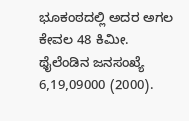ಭೂಕಂಠದಲ್ಲಿ ಅದರ ಅಗಲ ಕೇವಲ 48 ಕಿಮೀ. ಥೈಲೆಂಡಿನ ಜನಸಂಖ್ಯೆ 6,19,09000 (2000).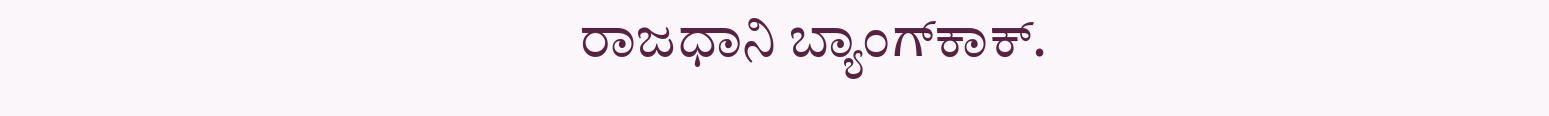ರಾಜಧಾನಿ ಬ್ಯಾಂಗ್‍ಕಾಕ್.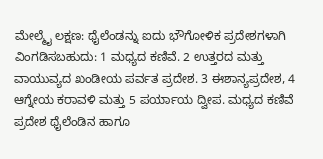ಮೇಲ್ಮೈ ಲಕ್ಷಣ: ಥೈಲೆಂಡನ್ನು ಐದು ಭೌಗೋಳಿಕ ಪ್ರದೇಶಗಳಾಗಿ ವಿಂಗಡಿಸಬಹುದು: 1 ಮಧ್ಯದ ಕಣಿವೆ. 2 ಉತ್ತರದ ಮತ್ತು ವಾಯುವ್ಯದ ಖಂಡೀಯ ಪರ್ವತ ಪ್ರದೇಶ. 3 ಈಶಾನ್ಯಪ್ರದೇಶ, 4 ಆಗ್ನೇಯ ಕರಾವಳಿ ಮತ್ತು 5 ಪರ್ಯಾಯ ದ್ವೀಪ. ಮಧ್ಯದ ಕಣಿವೆ ಪ್ರದೇಶ ಥೈಲೆಂಡಿನ ಹಾಗೂ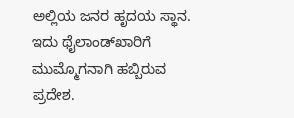ಅಲ್ಲಿಯ ಜನರ ಹೃದಯ ಸ್ಥಾನ. ಇದು ಥೈಲಾಂಡ್‍ಖಾರಿಗೆ ಮುಮ್ಮೊಗನಾಗಿ ಹಬ್ಬಿರುವ ಪ್ರದೇಶ.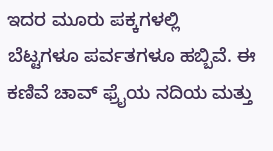ಇದರ ಮೂರು ಪಕ್ಕಗಳಲ್ಲಿ ಬೆಟ್ಟಗಳೂ ಪರ್ವತಗಳೂ ಹಬ್ಬಿವೆ. ಈ ಕಣಿವೆ ಚಾವ್ ಫ್ರೈಯ ನದಿಯ ಮತ್ತು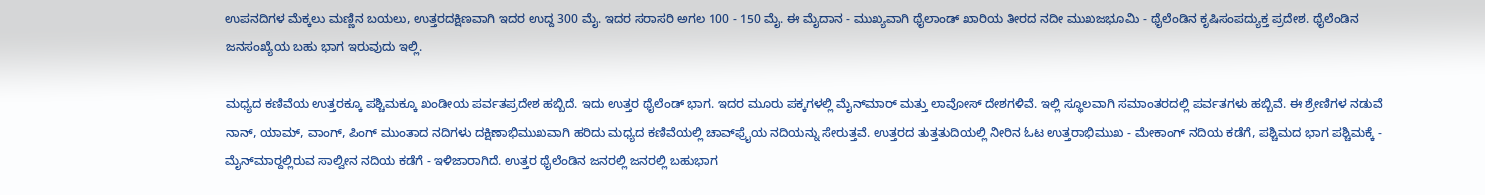ಉಪನದಿಗಳ ಮೆಕ್ಕಲು ಮಣ್ಣಿನ ಬಯಲು, ಉತ್ತರದಕ್ಷಿಣವಾಗಿ ಇದರ ಉದ್ದ 300 ಮೈ. ಇದರ ಸರಾಸರಿ ಅಗಲ 100 - 150 ಮೈ. ಈ ಮೈದಾನ - ಮುಖ್ಯವಾಗಿ ಥೈಲಾಂಡ್ ಖಾರಿಯ ತೀರದ ನದೀ ಮುಖಜಭೂಮಿ - ಥೈಲೆಂಡಿನ ಕೃಷಿಸಂಪದ್ಯುಕ್ತ ಪ್ರದೇಶ. ಥೈಲೆಂಡಿನ ಜನಸಂಖ್ಯೆಯ ಬಹು ಭಾಗ ಇರುವುದು ಇಲ್ಲಿ.

ಮಧ್ಯದ ಕಣಿವೆಯ ಉತ್ತರಕ್ಕೂ ಪಶ್ಚಿಮಕ್ಕೂ ಖಂಡೀಯ ಪರ್ವತಪ್ರದೇಶ ಹಬ್ಬಿದೆ. ಇದು ಉತ್ತರ ಥೈಲೆಂಡ್ ಭಾಗ. ಇದರ ಮೂರು ಪಕ್ಕಗಳಲ್ಲಿ ಮೈನ್‍ಮಾರ್ ಮತ್ತು ಲಾವೋಸ್ ದೇಶಗಳಿವೆ. ಇಲ್ಲಿ ಸ್ಥೂಲವಾಗಿ ಸಮಾಂತರದಲ್ಲಿ ಪರ್ವತಗಳು ಹಬ್ಬಿವೆ. ಈ ಶ್ರೇಣಿಗಳ ನಡುವೆ ನಾನ್, ಯಾಮ್, ವಾಂಗ್, ಪಿಂಗ್ ಮುಂತಾದ ನದಿಗಳು ದಕ್ಷಿಣಾಭಿಮುಖವಾಗಿ ಹರಿದು ಮಧ್ಯದ ಕಣಿವೆಯಲ್ಲಿ ಚಾವ್‍ಫ್ರೈಯ ನದಿಯನ್ನು ಸೇರುತ್ತವೆ. ಉತ್ತರದ ತುತ್ತತುದಿಯಲ್ಲಿ ನೀರಿನ ಓಟ ಉತ್ತರಾಭಿಮುಖ - ಮೇಕಾಂಗ್ ನದಿಯ ಕಡೆಗೆ, ಪಶ್ಚಿಮದ ಭಾಗ ಪಶ್ಚಿಮಕ್ಕೆ - ಮೈನ್‍ಮಾರ್‍ದಲ್ಲಿರುವ ಸಾಲ್ವೀನ ನದಿಯ ಕಡೆಗೆ - ಇಳಿಜಾರಾಗಿದೆ. ಉತ್ತರ ಥೈಲೆಂಡಿನ ಜನರಲ್ಲಿ ಜನರಲ್ಲಿ ಬಹುಭಾಗ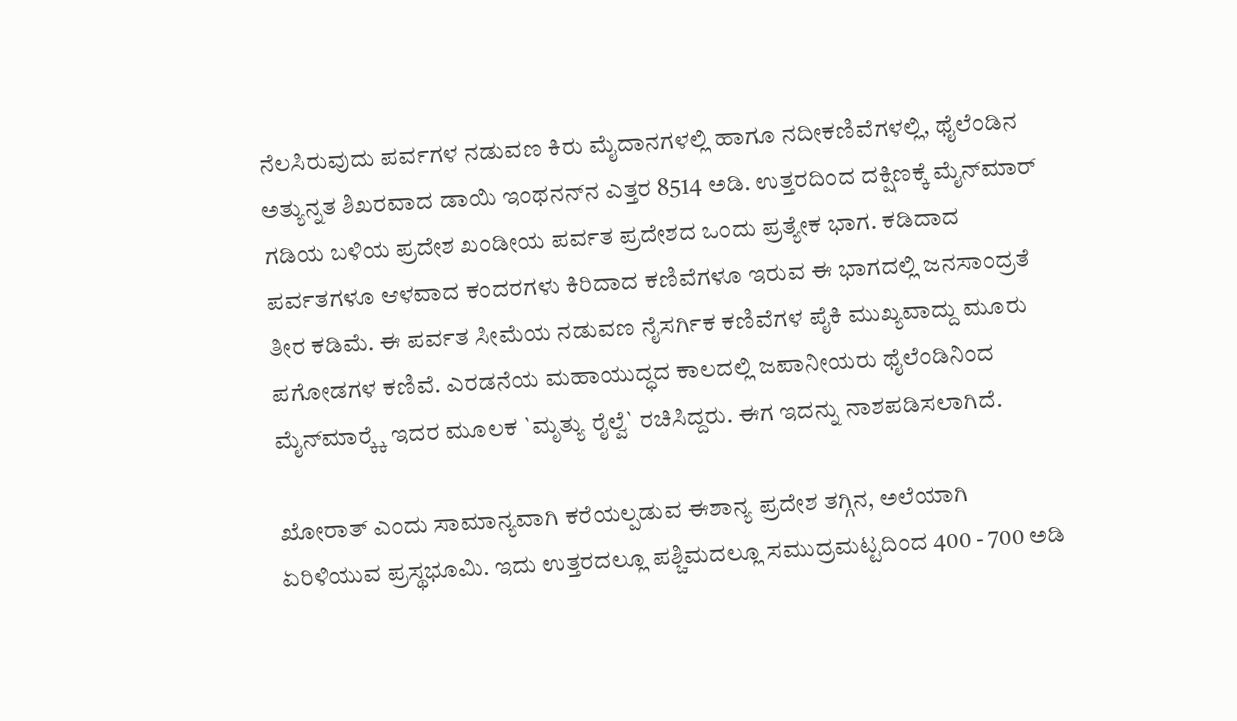ನೆಲಸಿರುವುದು ಪರ್ವಗಳ ನಡುವಣ ಕಿರು ಮೈದಾನಗಳಲ್ಲಿ ಹಾಗೂ ನದೀಕಣಿವೆಗಳಲ್ಲಿ, ಥೈಲೆಂಡಿನ ಅತ್ಯುನ್ನತ ಶಿಖರವಾದ ಡಾಯಿ ಇಂಥನನ್‍ನ ಎತ್ತರ 8514 ಅಡಿ. ಉತ್ತರದಿಂದ ದಕ್ಷಿಣಕ್ಕೆ ಮೈನ್‍ಮಾರ್ ಗಡಿಯ ಬಳಿಯ ಪ್ರದೇಶ ಖಂಡೀಯ ಪರ್ವತ ಪ್ರದೇಶದ ಒಂದು ಪ್ರತ್ಯೇಕ ಭಾಗ. ಕಡಿದಾದ ಪರ್ವತಗಳೂ ಆಳವಾದ ಕಂದರಗಳು ಕಿರಿದಾದ ಕಣಿವೆಗಳೂ ಇರುವ ಈ ಭಾಗದಲ್ಲಿ ಜನಸಾಂದ್ರತೆ ತೀರ ಕಡಿಮೆ. ಈ ಪರ್ವತ ಸೀಮೆಯ ನಡುವಣ ನೈಸರ್ಗಿಕ ಕಣಿವೆಗಳ ಪೈಕಿ ಮುಖ್ಯವಾದ್ದು ಮೂರು ಪಗೋಡಗಳ ಕಣಿವೆ. ಎರಡನೆಯ ಮಹಾಯುದ್ಧದ ಕಾಲದಲ್ಲಿ ಜಪಾನೀಯರು ಥೈಲೆಂಡಿನಿಂದ ಮೈನ್‍ಮಾರ್‍ಕ್ಕೆ ಇದರ ಮೂಲಕ `ಮೃತ್ಯು ರೈಲ್ವೆ` ರಚಿಸಿದ್ದರು. ಈಗ ಇದನ್ನು ನಾಶಪಡಿಸಲಾಗಿದೆ.

ಖೋರಾತ್ ಎಂದು ಸಾಮಾನ್ಯವಾಗಿ ಕರೆಯಲ್ಪಡುವ ಈಶಾನ್ಯ ಪ್ರದೇಶ ತಗ್ಗಿನ, ಅಲೆಯಾಗಿ ಏರಿಳಿಯುವ ಪ್ರಸ್ಥಭೂಮಿ. ಇದು ಉತ್ತರದಲ್ಲೂ ಪಶ್ಚಿಮದಲ್ಲೂ ಸಮುದ್ರಮಟ್ಟದಿಂದ 400 - 700 ಅಡಿ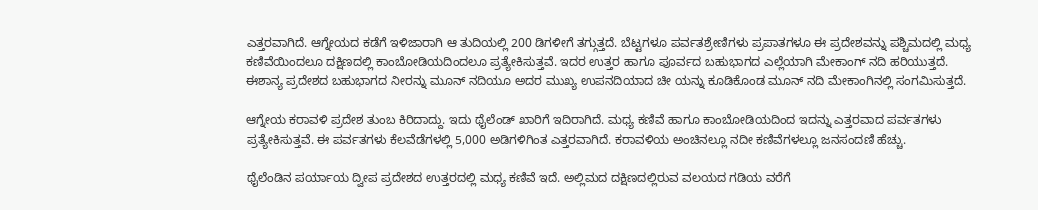ಎತ್ತರವಾಗಿದೆ. ಆಗ್ನೇಯದ ಕಡೆಗೆ ಇಳಿಜಾರಾಗಿ ಆ ತುದಿಯಲ್ಲಿ 200 ಡಿಗಳೀಗೆ ತಗ್ಗುತ್ತದೆ. ಬೆಟ್ಟಗಳೂ ಪರ್ವತಶ್ರೇಣಿಗಳು ಪ್ರಪಾತಗಳೂ ಈ ಪ್ರದೇಶವನ್ನು ಪಶ್ಚಿಮದಲ್ಲಿ ಮಧ್ಯ ಕಣಿವೆಯಿಂದಲೂ ದಕ್ಷಿಣದಲ್ಲಿ ಕಾಂಬೋಡಿಯದಿಂದಲೂ ಪ್ರತ್ಯೇಕಿಸುತ್ತವೆ. ಇದರ ಉತ್ತರ ಹಾಗೂ ಪೂರ್ವದ ಬಹುಭಾಗದ ಎಲ್ಲೆಯಾಗಿ ಮೇಕಾಂಗ್ ನದಿ ಹರಿಯುತ್ತದೆ. ಈಶಾನ್ಯ ಪ್ರದೇಶದ ಬಹುಭಾಗದ ನೀರನ್ನು ಮೂನ್ ನದಿಯೂ ಅದರ ಮುಖ್ಯ ಉಪನದಿಯಾದ ಚೀ ಯನ್ನು ಕೂಡಿಕೊಂಡ ಮೂನ್ ನದಿ ಮೇಕಾಂಗಿನಲ್ಲಿ ಸಂಗಮಿಸುತ್ತದೆ.

ಆಗ್ನೇಯ ಕರಾವಳಿ ಪ್ರದೇಶ ತುಂಬ ಕಿರಿದಾದ್ದು. ಇದು ಥೈಲೆಂಡ್ ಖಾರಿಗೆ ಇದಿರಾಗಿದೆ. ಮಧ್ಯ ಕಣಿವೆ ಹಾಗೂ ಕಾಂಬೋಡಿಯದಿಂದ ಇದನ್ನು ಎತ್ತರವಾದ ಪರ್ವತಗಳು ಪ್ರತ್ಯೇಕಿಸುತ್ತವೆ. ಈ ಪರ್ವತಗಳು ಕೆಲವೆಡೆಗಳಲ್ಲಿ 5,000 ಅಡಿಗಳಿಗಿಂತ ಎತ್ತರವಾಗಿದೆ. ಕರಾವಳಿಯ ಅಂಚಿನಲ್ಲೂ ನದೀ ಕಣಿವೆಗಳಲ್ಲೂ ಜನಸಂದಣಿ ಹೆಚ್ಚು.

ಥೈಲೆಂಡಿನ ಪರ್ಯಾಯ ದ್ವೀಪ ಪ್ರದೇಶದ ಉತ್ತರದಲ್ಲಿ ಮಧ್ಯ ಕಣಿವೆ ಇದೆ. ಅಲ್ಲಿಮದ ದಕ್ಷಿಣದಲ್ಲಿರುವ ವಲಯದ ಗಡಿಯ ವರೆಗೆ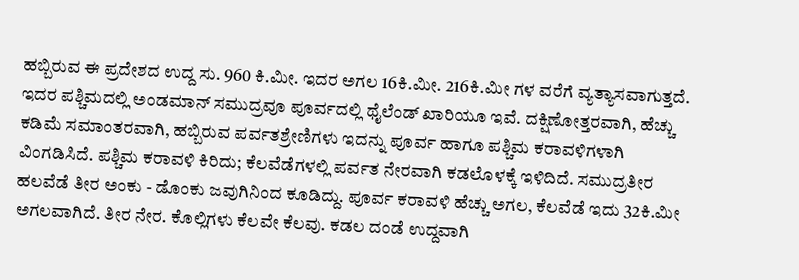ಹಬ್ಬಿರುವ ಈ ಪ್ರದೇಶದ ಉದ್ದ ಸು. 960 ಕಿ.ಮೀ. ಇದರ ಅಗಲ 16ಕಿ.ಮೀ. 216ಕಿ.ಮೀ ಗಳ ವರೆಗೆ ವ್ಯತ್ಯಾಸವಾಗುತ್ತದೆ. ಇದರ ಪಶ್ಚಿಮದಲ್ಲಿ ಅಂಡಮಾನ್ ಸಮುದ್ರವೂ ಪೂರ್ವದಲ್ಲಿ ಥೈಲೆಂಡ್ ಖಾರಿಯೂ ಇವೆ. ದಕ್ಷಿಣೋತ್ತರವಾಗಿ, ಹೆಚ್ಚು ಕಡಿಮೆ ಸಮಾಂತರವಾಗಿ, ಹಬ್ಬಿರುವ ಪರ್ವತಶ್ರೇಣಿಗಳು ಇದನ್ನು ಪೂರ್ವ ಹಾಗೂ ಪಶ್ಚಿಮ ಕರಾವಳಿಗಳಾಗಿ ವಿಂಗಡಿಸಿದೆ. ಪಶ್ಚಿಮ ಕರಾವಳಿ ಕಿರಿದು; ಕೆಲವೆಡೆಗಳಲ್ಲಿ ಪರ್ವತ ನೇರವಾಗಿ ಕಡಲೊಳಕ್ಕೆ ಇಳಿದಿದೆ. ಸಮುದ್ರತೀರ ಹಲವೆಡೆ ತೀರ ಅಂಕು - ಡೊಂಕು ಜವುಗಿನಿಂದ ಕೂಡಿದ್ದು. ಪೂರ್ವ ಕರಾವಳಿ ಹೆಚ್ಚು ಅಗಲ, ಕೆಲವೆಡೆ ಇದು 32ಕಿ.ಮೀ ಅಗಲವಾಗಿದೆ. ತೀರ ನೇರ. ಕೊಲ್ಲಿಗಳು ಕೆಲವೇ ಕೆಲವು. ಕಡಲ ದಂಡೆ ಉದ್ದವಾಗಿ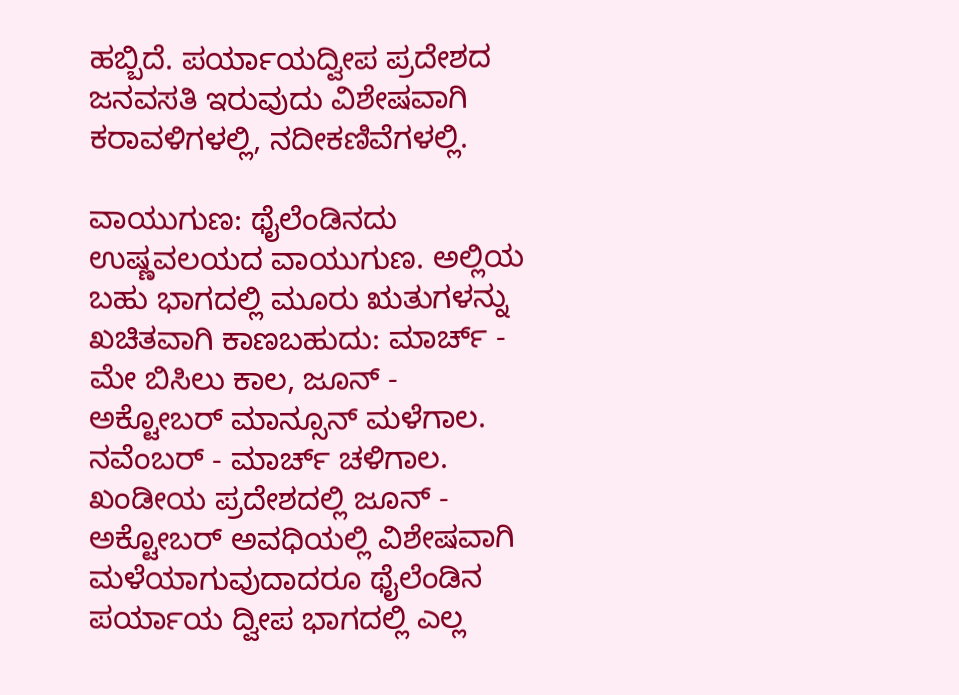ಹಬ್ಬಿದೆ. ಪರ್ಯಾಯದ್ವೀಪ ಪ್ರದೇಶದ ಜನವಸತಿ ಇರುವುದು ವಿಶೇಷವಾಗಿ ಕರಾವಳಿಗಳಲ್ಲಿ, ನದೀಕಣಿವೆಗಳಲ್ಲಿ.

ವಾಯುಗುಣ: ಥೈಲೆಂಡಿನದು ಉಷ್ಣವಲಯದ ವಾಯುಗುಣ. ಅಲ್ಲಿಯ ಬಹು ಭಾಗದಲ್ಲಿ ಮೂರು ಋತುಗಳನ್ನು ಖಚಿತವಾಗಿ ಕಾಣಬಹುದು: ಮಾರ್ಚ್ - ಮೇ ಬಿಸಿಲು ಕಾಲ, ಜೂನ್ - ಅಕ್ಟೋಬರ್ ಮಾನ್ಸೂನ್ ಮಳೆಗಾಲ. ನವೆಂಬರ್ - ಮಾರ್ಚ್ ಚಳಿಗಾಲ. ಖಂಡೀಯ ಪ್ರದೇಶದಲ್ಲಿ ಜೂನ್ - ಅಕ್ಟೋಬರ್ ಅವಧಿಯಲ್ಲಿ ವಿಶೇಷವಾಗಿ ಮಳೆಯಾಗುವುದಾದರೂ ಥೈಲೆಂಡಿನ ಪರ್ಯಾಯ ದ್ವೀಪ ಭಾಗದಲ್ಲಿ ಎಲ್ಲ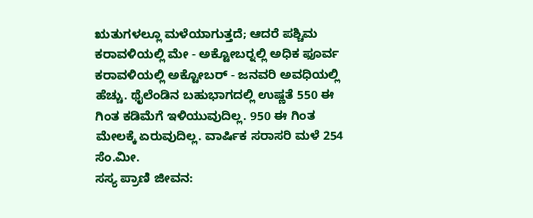ಋತುಗಳಲ್ಲೂ ಮಳೆಯಾಗುತ್ತದೆ; ಆದರೆ ಪಶ್ಚಿಮ ಕರಾವಳಿಯಲ್ಲಿ ಮೇ - ಅಕ್ಟೋಬರ್‍ನಲ್ಲಿ ಅಧಿಕ ಫೂರ್ವ ಕರಾವಳಿಯಲ್ಲಿ ಅಕ್ಟೋಬರ್ - ಜನವರಿ ಅವಧಿಯಲ್ಲಿ ಹೆಚ್ಚು. ಥೈಲೆಂಡಿನ ಬಹುಭಾಗದಲ್ಲಿ ಉಷ್ಣತೆ 550 ಈ ಗಿಂತ ಕಡಿಮೆಗೆ ಇಳಿಯುವುದಿಲ್ಲ. 950 ಈ ಗಿಂತ ಮೇಲಕ್ಕೆ ಏರುವುದಿಲ್ಲ. ವಾರ್ಷಿಕ ಸರಾಸರಿ ಮಳೆ 254 ಸೆಂ.ಮೀ.
ಸಸ್ಯ ಪ್ರಾಣಿ ಜೀವನ: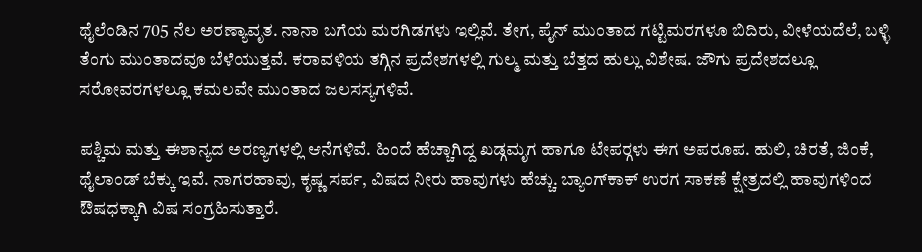ಥೈಲೆಂಡಿನ 705 ನೆಲ ಅರಣ್ಯಾವೃತ. ನಾನಾ ಬಗೆಯ ಮರಗಿಡಗಳು ಇಲ್ಲಿವೆ. ತೇಗ, ಪೈನ್ ಮುಂತಾದ ಗಟ್ಟಿಮರಗಳೂ ಬಿದಿರು, ವೀಳೆಯದೆಲೆ, ಬಳ್ಳಿ ತೆಂಗು ಮುಂತಾದವೂ ಬೆಳೆಯುತ್ತವೆ. ಕರಾವಳಿಯ ತಗ್ಗಿನ ಪ್ರದೇಶಗಳಲ್ಲಿ ಗುಲ್ಮ ಮತ್ತು ಬೆತ್ತದ ಹುಲ್ಲು ವಿಶೇಷ. ಜೌಗು ಪ್ರದೇಶದಲ್ಲೂ ಸರೋವರಗಳಲ್ಲೂ ಕಮಲವೇ ಮುಂತಾದ ಜಲಸಸ್ಯಗಳಿವೆ.

ಪಶ್ಚಿಮ ಮತ್ತು ಈಶಾನ್ಯದ ಅರಣ್ಯಗಳಲ್ಲಿ ಆನೆಗಳಿವೆ. ಹಿಂದೆ ಹೆಚ್ಚಾಗಿದ್ದ ಖಡ್ಗಮೃಗ ಹಾಗೂ ಟೇಪರ್‍ಗಳು ಈಗ ಅಪರೂಪ. ಹುಲಿ, ಚಿರತೆ, ಜಿಂಕೆ, ಥೈಲಾಂಡ್ ಬೆಕ್ಕು ಇವೆ. ನಾಗರಹಾವು, ಕೃಷ್ಣ ಸರ್ಪ, ವಿಷದ ನೀರು ಹಾವುಗಳು ಹೆಚ್ಚು. ಬ್ಯಾಂಗ್‍ಕಾಕ್ ಉರಗ ಸಾಕಣೆ ಕ್ಷೇತ್ರದಲ್ಲಿ ಹಾವುಗಳಿಂದ ಔಷಧಕ್ಕಾಗಿ ವಿಷ ಸಂಗ್ರಹಿಸುತ್ತಾರೆ.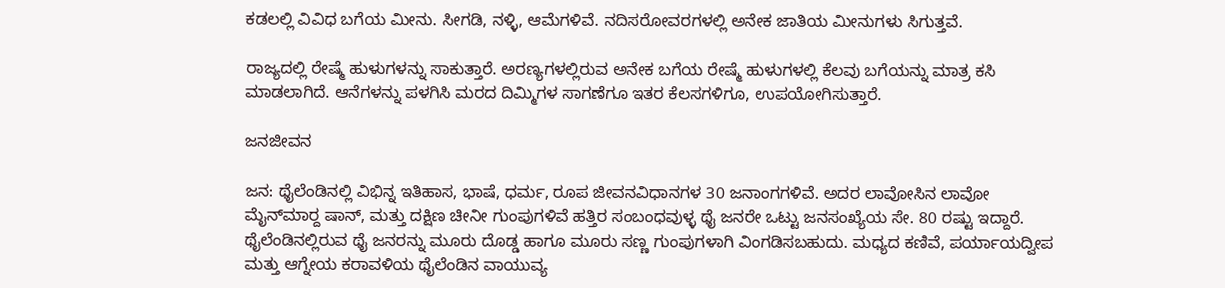ಕಡಲಲ್ಲಿ ವಿವಿಧ ಬಗೆಯ ಮೀನು. ಸೀಗಡಿ, ನಳ್ಳಿ, ಆಮೆಗಳಿವೆ. ನದಿಸರೋವರಗಳಲ್ಲಿ ಅನೇಕ ಜಾತಿಯ ಮೀನುಗಳು ಸಿಗುತ್ತವೆ.

ರಾಜ್ಯದಲ್ಲಿ ರೇಷ್ಮೆ ಹುಳುಗಳನ್ನು ಸಾಕುತ್ತಾರೆ. ಅರಣ್ಯಗಳಲ್ಲಿರುವ ಅನೇಕ ಬಗೆಯ ರೇಷ್ಮೆ ಹುಳುಗಳಲ್ಲಿ ಕೆಲವು ಬಗೆಯನ್ನು ಮಾತ್ರ ಕಸಿ ಮಾಡಲಾಗಿದೆ. ಆನೆಗಳನ್ನು ಪಳಗಿಸಿ ಮರದ ದಿಮ್ಮಿಗಳ ಸಾಗಣೆಗೂ ಇತರ ಕೆಲಸಗಳಿಗೂ, ಉಪಯೋಗಿಸುತ್ತಾರೆ.

ಜನಜೀವನ

ಜನ: ಥೈಲೆಂಡಿನಲ್ಲಿ ವಿಭಿನ್ನ ಇತಿಹಾಸ, ಭಾಷೆ, ಧರ್ಮ, ರೂಪ ಜೀವನವಿಧಾನಗಳ 30 ಜನಾಂಗಗಳಿವೆ. ಅದರ ಲಾವೋಸಿನ ಲಾವೋ ಮೈನ್‍ಮಾರ್‍ದ ಷಾನ್, ಮತ್ತು ದಕ್ಷಿಣ ಚೀನೀ ಗುಂಪುಗಳಿವೆ ಹತ್ತಿರ ಸಂಬಂಧವುಳ್ಳ ಥೈ ಜನರೇ ಒಟ್ಟು ಜನಸಂಖ್ಯೆಯ ಸೇ. 80 ರಷ್ಟು ಇದ್ದಾರೆ. ಥೈಲೆಂಡಿನಲ್ಲಿರುವ ಥೈ ಜನರನ್ನು ಮೂರು ದೊಡ್ಡ ಹಾಗೂ ಮೂರು ಸಣ್ಣ ಗುಂಪುಗಳಾಗಿ ವಿಂಗಡಿಸಬಹುದು. ಮಧ್ಯದ ಕಣಿವೆ, ಪರ್ಯಾಯದ್ವೀಪ ಮತ್ತು ಆಗ್ನೇಯ ಕರಾವಳಿಯ ಥೈಲೆಂಡಿನ ವಾಯುವ್ಯ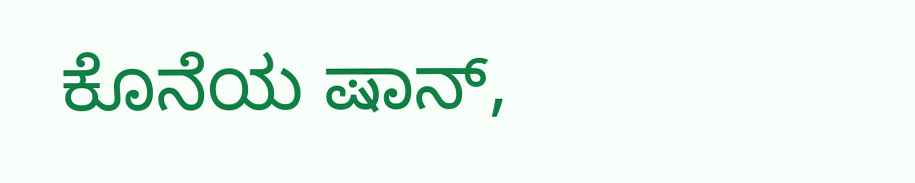ಕೊನೆಯ ಷಾನ್,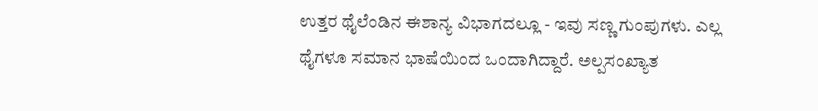ಉತ್ತರ ಥೈಲೆಂಡಿನ ಈಶಾನ್ಯ ವಿಭಾಗದಲ್ಲೂ - ಇವು ಸಣ್ಣ ಗುಂಪುಗಳು. ಎಲ್ಲ ಥೈಗಳೂ ಸಮಾನ ಭಾಷೆಯಿಂದ ಒಂದಾಗಿದ್ದಾರೆ. ಅಲ್ಪಸಂಖ್ಯಾತ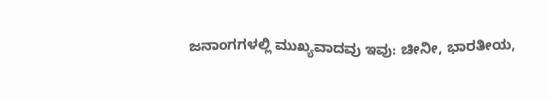ಜನಾಂಗಗಳಲ್ಲಿ ಮುಖ್ಯವಾದವು ಇವು: ಚೀನೀ, ಭಾರತೀಯ,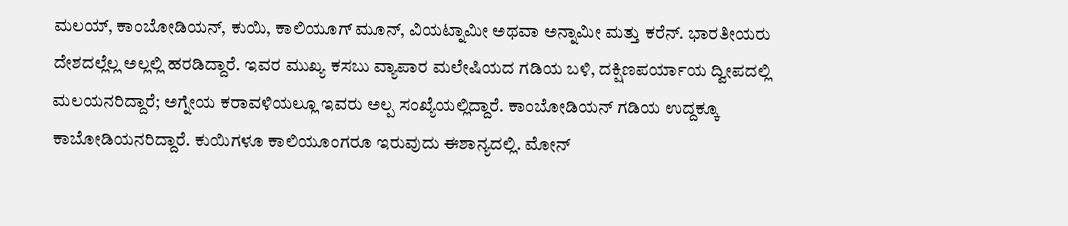ಮಲಯ್, ಕಾಂಬೋಡಿಯನ್, ಕುಯಿ, ಕಾಲಿಯೂಗ್ ಮೂನ್, ವಿಯಟ್ನಾಮೀ ಅಥವಾ ಅನ್ನಾಮೀ ಮತ್ತು ಕರೆನ್. ಭಾರತೀಯರು ದೇಶದಲ್ಲೆಲ್ಲ ಅಲ್ಲಲ್ಲಿ ಹರಡಿದ್ದಾರೆ. ಇವರ ಮುಖ್ಯ ಕಸಬು ವ್ಯಾಪಾರ ಮಲೇಷಿಯದ ಗಡಿಯ ಬಳಿ, ದಕ್ಷಿಣಪರ್ಯಾಯ ದ್ವೀಪದಲ್ಲಿ ಮಲಯನರಿದ್ದಾರೆ; ಅಗ್ನೇಯ ಕರಾವಳಿಯಲ್ಲೂ ಇವರು ಅಲ್ಪ ಸಂಖ್ಯೆಯಲ್ಲಿದ್ದಾರೆ. ಕಾಂಬೋಡಿಯನ್ ಗಡಿಯ ಉದ್ದಕ್ಕೂ ಕಾಬೋಡಿಯನರಿದ್ದಾರೆ. ಕುಯಿಗಳೂ ಕಾಲಿಯೂಂಗರೂ ಇರುವುದು ಈಶಾನ್ಯದಲ್ಲಿ. ಮೋನ್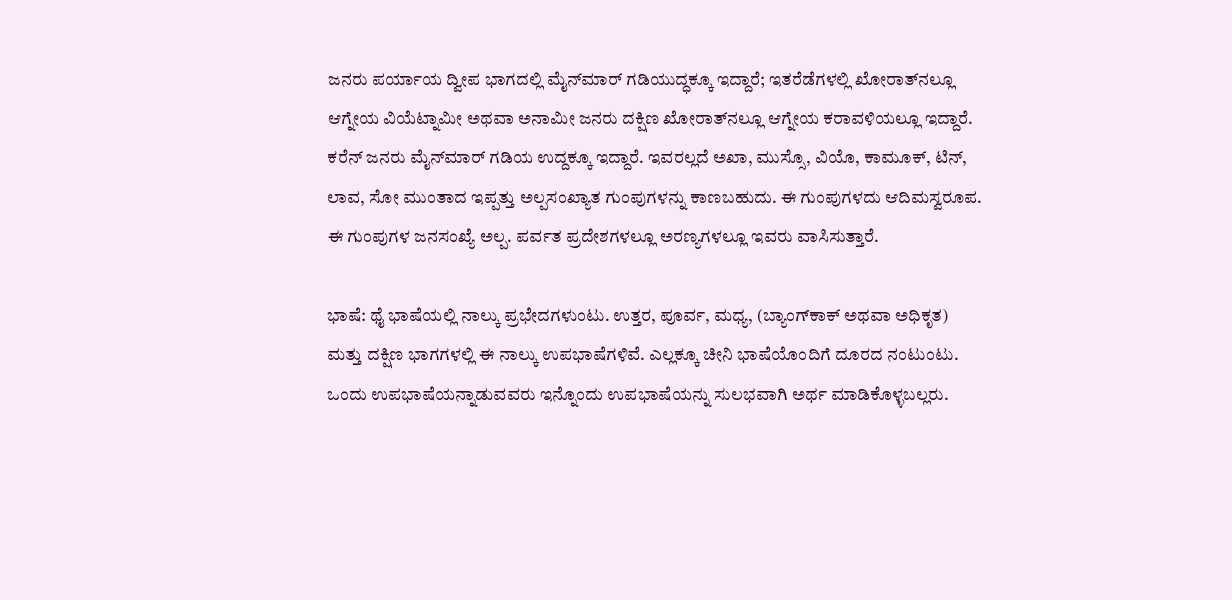ಜನರು ಪರ್ಯಾಯ ದ್ವೀಪ ಭಾಗದಲ್ಲಿ ಮೈನ್‍ಮಾರ್ ಗಡಿಯುದ್ಧಕ್ಕೂ ಇದ್ದಾರೆ; ಇತರೆಡೆಗಳಲ್ಲಿ ಖೋರಾತ್‍ನಲ್ಲೂ ಆಗ್ನೇಯ ವಿಯೆಟ್ನಾಮೀ ಅಥವಾ ಅನಾಮೀ ಜನರು ದಕ್ಷಿಣ ಖೋರಾತ್‍ನಲ್ಲೂ ಆಗ್ನೇಯ ಕರಾವಳಿಯಲ್ಲೂ ಇದ್ದಾರೆ. ಕರೆನ್ ಜನರು ಮೈನ್‍ಮಾರ್ ಗಡಿಯ ಉದ್ದಕ್ಕೂ ಇದ್ದಾರೆ. ಇವರಲ್ಲದೆ ಅಖಾ, ಮುಸ್ಸೊ, ವಿಯೊ, ಕಾಮೂಕ್, ಟಿನ್, ಲಾವ, ಸೋ ಮುಂತಾದ ಇಪ್ಪತ್ತು ಅಲ್ಪಸಂಖ್ಯಾತ ಗುಂಪುಗಳನ್ನು ಕಾಣಬಹುದು. ಈ ಗುಂಪುಗಳದು ಆದಿಮಸ್ವರೂಪ. ಈ ಗುಂಪುಗಳ ಜನಸಂಖ್ಯೆ ಅಲ್ಪ. ಪರ್ವತ ಪ್ರದೇಶಗಳಲ್ಲೂ ಅರಣ್ಯಗಳಲ್ಲೂ ಇವರು ವಾಸಿಸುತ್ತಾರೆ.

ಭಾಷೆ: ಥೈ ಭಾಷೆಯಲ್ಲಿ ನಾಲ್ಕು ಪ್ರಭೇದಗಳುಂಟು. ಉತ್ತರ, ಪೂರ್ವ, ಮಧ್ಯ, (ಬ್ಯಾಂಗ್‍ಕಾಕ್ ಅಥವಾ ಅಧಿಕೃತ) ಮತ್ತು ದಕ್ಷಿಣ ಭಾಗಗಳಲ್ಲಿ ಈ ನಾಲ್ಕು ಉಪಭಾಷೆಗಳಿವೆ. ಎಲ್ಲಕ್ಕೂ ಚೀನಿ ಭಾಷೆಯೊಂದಿಗೆ ದೂರದ ನಂಟುಂಟು. ಒಂದು ಉಪಭಾಷೆಯನ್ನಾಡುವವರು ಇನ್ನೊಂದು ಉಪಭಾಷೆಯನ್ನು ಸುಲಭವಾಗಿ ಅರ್ಥ ಮಾಡಿಕೊಳ್ಳಬಲ್ಲರು.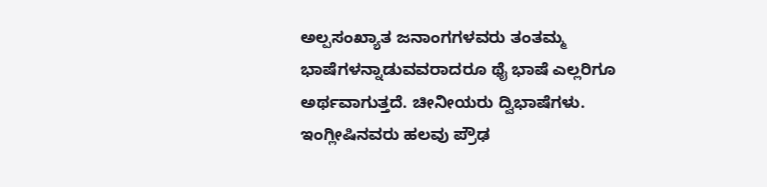ಅಲ್ಪಸಂಖ್ಯಾತ ಜನಾಂಗಗಳವರು ತಂತಮ್ಮ ಭಾಷೆಗಳನ್ನಾಡುವವರಾದರೂ ಥೈ ಭಾಷೆ ಎಲ್ಲರಿಗೂ ಅರ್ಥವಾಗುತ್ತದೆ. ಚೀನೀಯರು ದ್ವಿಭಾಷೆಗಳು. ಇಂಗ್ಲೀಷಿನವರು ಹಲವು ಪ್ರೌಢ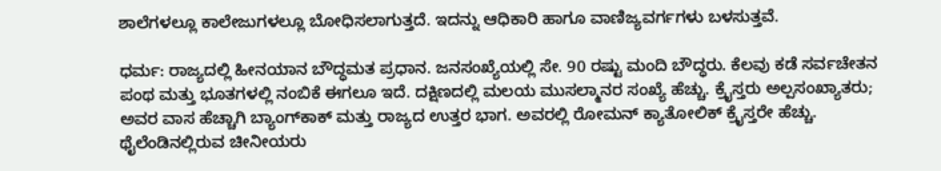ಶಾಲೆಗಳಲ್ಲೂ ಕಾಲೇಜುಗಳಲ್ಲೂ ಬೋಧಿಸಲಾಗುತ್ತದೆ. ಇದನ್ನು ಆಧಿಕಾರಿ ಹಾಗೂ ವಾಣಿಜ್ಯವರ್ಗಗಳು ಬಳಸುತ್ತವೆ.

ಧರ್ಮ: ರಾಜ್ಯದಲ್ಲಿ ಹೀನಯಾನ ಬೌದ್ಧಮತ ಪ್ರಧಾನ. ಜನಸಂಖ್ಯೆಯಲ್ಲಿ ಸೇ. 90 ರಷ್ಟು ಮಂದಿ ಬೌದ್ಧರು. ಕೆಲವು ಕಡೆ ಸರ್ವಚೇತನ ಪಂಥ ಮತ್ತು ಭೂತಗಳಲ್ಲಿ ನಂಬಿಕೆ ಈಗಲೂ ಇದೆ. ದಕ್ಷಿಣದಲ್ಲಿ ಮಲಯ ಮುಸಲ್ಮಾನರ ಸಂಖ್ಯೆ ಹೆಚ್ಚು. ಕ್ರೈಸ್ತರು ಅಲ್ಪಸಂಖ್ಯಾತರು; ಅವರ ವಾಸ ಹೆಚ್ಚಾಗಿ ಬ್ಯಾಂಗ್‍ಕಾಕ್ ಮತ್ತು ರಾಜ್ಯದ ಉತ್ತರ ಭಾಗ. ಅವರಲ್ಲಿ ರೋಮನ್ ಕ್ಯಾತೋಲಿಕ್ ಕ್ರೈಸ್ತರೇ ಹೆಚ್ಚು. ಥೈಲೆಂಡಿನಲ್ಲಿರುವ ಚೀನೀಯರು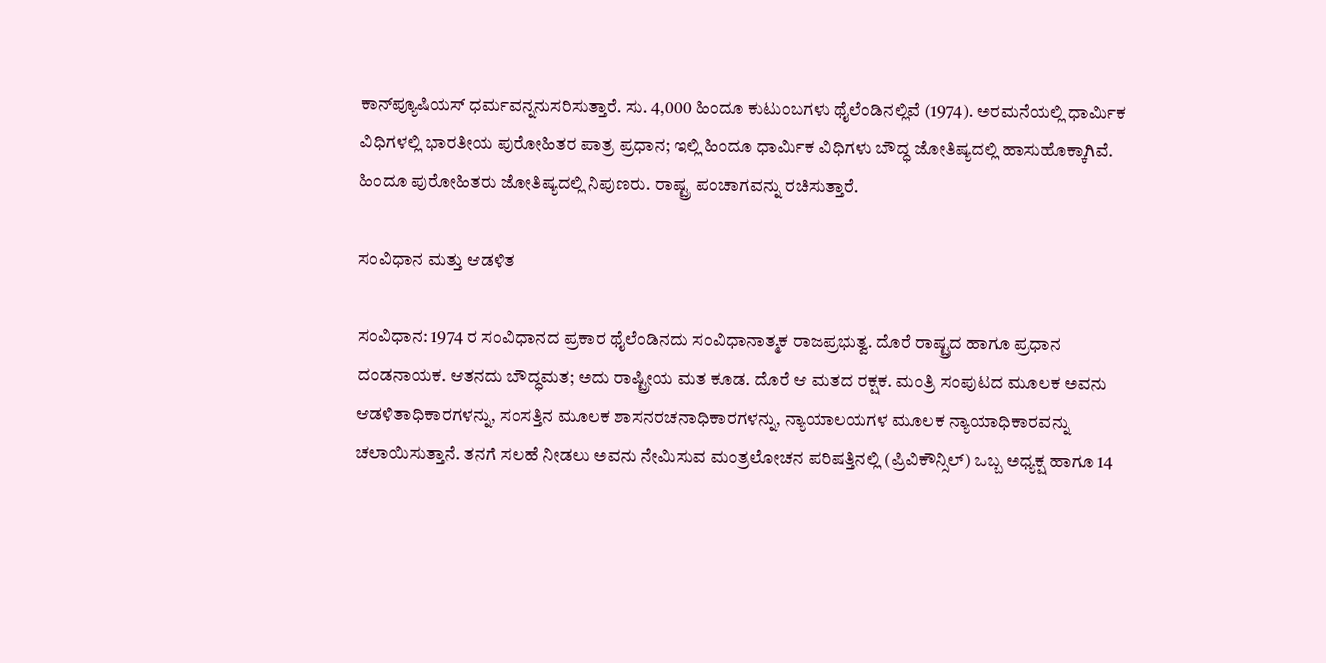ಕಾನ್‍ಪ್ಯೂಷಿಯಸ್ ಧರ್ಮವನ್ನನುಸರಿಸುತ್ತಾರೆ. ಸು. 4,000 ಹಿಂದೂ ಕುಟುಂಬಗಳು ಥೈಲೆಂಡಿನಲ್ಲಿವೆ (1974). ಅರಮನೆಯಲ್ಲಿ ಧಾರ್ಮಿಕ ವಿಧಿಗಳಲ್ಲಿ ಭಾರತೀಯ ಪುರೋಹಿತರ ಪಾತ್ರ ಪ್ರಧಾನ; ಇಲ್ಲಿ ಹಿಂದೂ ಧಾರ್ಮಿಕ ವಿಧಿಗಳು ಬೌದ್ಧ ಜೋತಿಷ್ಯದಲ್ಲಿ ಹಾಸುಹೊಕ್ಕಾಗಿವೆ. ಹಿಂದೂ ಪುರೋಹಿತರು ಜೋತಿಷ್ಯದಲ್ಲಿ ನಿಪುಣರು. ರಾಷ್ಟ್ರ ಪಂಚಾಗವನ್ನು ರಚಿಸುತ್ತಾರೆ.

ಸಂವಿಧಾನ ಮತ್ತು ಆಡಳಿತ

ಸಂವಿಧಾನ: 1974 ರ ಸಂವಿಧಾನದ ಪ್ರಕಾರ ಥೈಲೆಂಡಿನದು ಸಂವಿಧಾನಾತ್ಮಕ ರಾಜಪ್ರಭುತ್ವ. ದೊರೆ ರಾಷ್ಟ್ರದ ಹಾಗೂ ಪ್ರಧಾನ ದಂಡನಾಯಕ. ಆತನದು ಬೌದ್ಧಮತ; ಅದು ರಾಷ್ಟ್ರೀಯ ಮತ ಕೂಡ. ದೊರೆ ಆ ಮತದ ರಕ್ಷಕ. ಮಂತ್ರಿ ಸಂಪುಟದ ಮೂಲಕ ಅವನು ಆಡಳಿತಾಧಿಕಾರಗಳನ್ನು, ಸಂಸತ್ತಿನ ಮೂಲಕ ಶಾಸನರಚನಾಧಿಕಾರಗಳನ್ನು, ನ್ಯಾಯಾಲಯಗಳ ಮೂಲಕ ನ್ಯಾಯಾಧಿಕಾರವನ್ನು ಚಲಾಯಿಸುತ್ತಾನೆ. ತನಗೆ ಸಲಹೆ ನೀಡಲು ಅವನು ನೇಮಿಸುವ ಮಂತ್ರಲೋಚನ ಪರಿಷತ್ತಿನಲ್ಲಿ (ಪ್ರಿವಿಕೌನ್ಸಿಲ್) ಒಬ್ಬ ಅಧ್ಯಕ್ಷ ಹಾಗೂ 14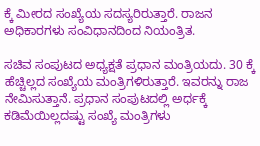ಕ್ಕೆ ಮೀರದ ಸಂಖ್ಯೆಯ ಸದಸ್ಯರಿರುತ್ತಾರೆ. ರಾಜನ ಅಧಿಕಾರಗಳು ಸಂವಿಧಾನದಿಂದ ನಿಯಂತ್ರಿತ.

ಸಚಿವ ಸಂಪುಟದ ಅಧ್ಯಕ್ಷತೆ ಪ್ರಧಾನ ಮಂತ್ರಿಯದು. 30 ಕ್ಕೆ ಹೆಚ್ಚಿಲ್ಲದ ಸಂಖ್ಯೆಯ ಮಂತ್ರಿಗಳಿರುತ್ತಾರೆ. ಇವರನ್ನು ರಾಜ ನೇಮಿಸುತ್ತಾನೆ. ಪ್ರಧಾನ ಸಂಪುಟದಲ್ಲಿ ಅರ್ಧಕ್ಕೆ ಕಡಿಮೆಯಿಲ್ಲದಷ್ಟು ಸಂಖ್ಯೆ ಮಂತ್ರಿಗಳು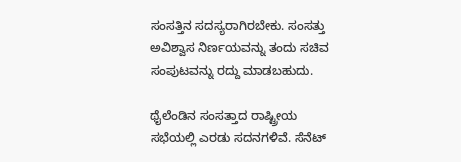ಸಂಸತ್ತಿನ ಸದಸ್ಯರಾಗಿರಬೇಕು. ಸಂಸತ್ತು ಅವಿಶ್ವಾಸ ನಿರ್ಣಯವನ್ನು ತಂದು ಸಚಿವ ಸಂಪುಟವನ್ನು ರದ್ದು ಮಾಡಬಹುದು.

ಥೈಲೆಂಡಿನ ಸಂಸತ್ತಾದ ರಾಷ್ಟ್ರೀಯ ಸಭೆಯಲ್ಲಿ ಎರಡು ಸದನಗಳಿವೆ. ಸೆನೆಟ್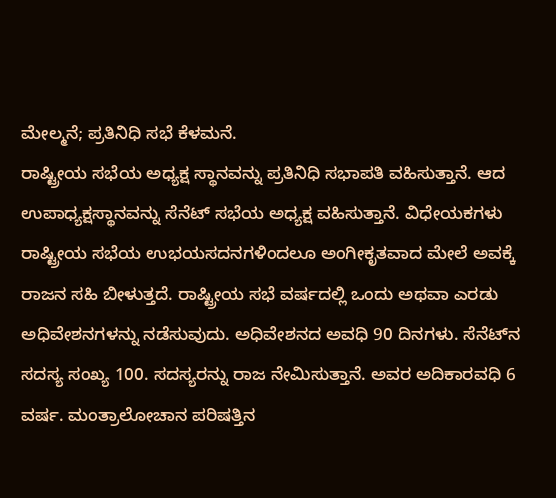ಮೇಲ್ಮನೆ; ಪ್ರತಿನಿಧಿ ಸಭೆ ಕೆಳಮನೆ.
ರಾಷ್ಟ್ರೀಯ ಸಭೆಯ ಅಧ್ಯಕ್ಷ ಸ್ಥಾನವನ್ನು ಪ್ರತಿನಿಧಿ ಸಭಾಪತಿ ವಹಿಸುತ್ತಾನೆ. ಆದ ಉಪಾಧ್ಯಕ್ಷಸ್ಥಾನವನ್ನು ಸೆನೆಟ್ ಸಭೆಯ ಅಧ್ಯಕ್ಷ ವಹಿಸುತ್ತಾನೆ. ವಿಧೇಯಕಗಳು ರಾಷ್ಟ್ರೀಯ ಸಭೆಯ ಉಭಯಸದನಗಳಿಂದಲೂ ಅಂಗೀಕೃತವಾದ ಮೇಲೆ ಅವಕ್ಕೆ ರಾಜನ ಸಹಿ ಬೀಳುತ್ತದೆ. ರಾಷ್ಟ್ರೀಯ ಸಭೆ ವರ್ಷದಲ್ಲಿ ಒಂದು ಅಥವಾ ಎರಡು ಅಧಿವೇಶನಗಳನ್ನು ನಡೆಸುವುದು. ಅಧಿವೇಶನದ ಅವಧಿ 90 ದಿನಗಳು. ಸೆನೆಟ್‍ನ ಸದಸ್ಯ ಸಂಖ್ಯ 100. ಸದಸ್ಯರನ್ನು ರಾಜ ನೇಮಿಸುತ್ತಾನೆ. ಅವರ ಅದಿಕಾರವಧಿ 6 ವರ್ಷ. ಮಂತ್ರಾಲೋಚಾನ ಪರಿಷತ್ತಿನ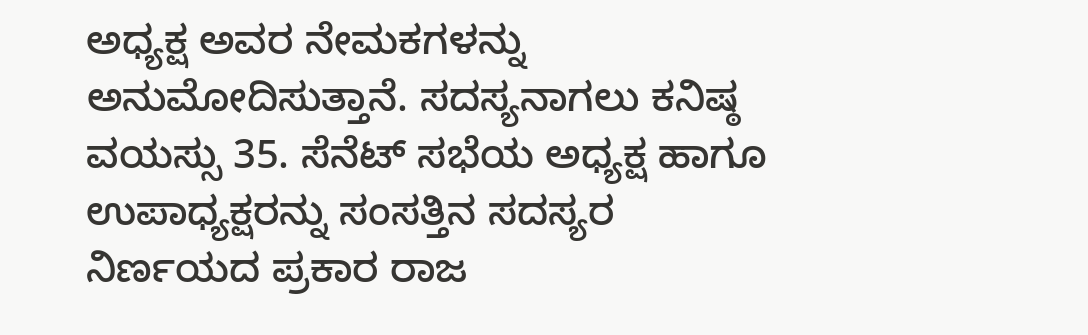ಅಧ್ಯಕ್ಷ ಅವರ ನೇಮಕಗಳನ್ನು ಅನುಮೋದಿಸುತ್ತಾನೆ. ಸದಸ್ಯನಾಗಲು ಕನಿಷ್ಠ ವಯಸ್ಸು 35. ಸೆನೆಟ್ ಸಭೆಯ ಅಧ್ಯಕ್ಷ ಹಾಗೂ ಉಪಾಧ್ಯಕ್ಷರನ್ನು ಸಂಸತ್ತಿನ ಸದಸ್ಯರ ನಿರ್ಣಯದ ಪ್ರಕಾರ ರಾಜ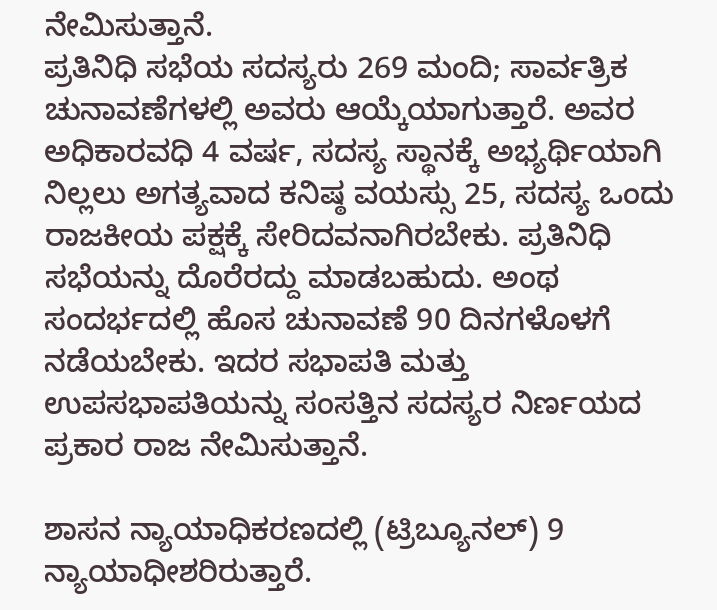ನೇಮಿಸುತ್ತಾನೆ.
ಪ್ರತಿನಿಧಿ ಸಭೆಯ ಸದಸ್ಯರು 269 ಮಂದಿ; ಸಾರ್ವತ್ರಿಕ ಚುನಾವಣೆಗಳಲ್ಲಿ ಅವರು ಆಯ್ಕೆಯಾಗುತ್ತಾರೆ. ಅವರ ಅಧಿಕಾರವಧಿ 4 ವರ್ಷ, ಸದಸ್ಯ ಸ್ಥಾನಕ್ಕೆ ಅಭ್ಯರ್ಥಿಯಾಗಿ ನಿಲ್ಲಲು ಅಗತ್ಯವಾದ ಕನಿಷ್ಠ ವಯಸ್ಸು 25, ಸದಸ್ಯ ಒಂದು ರಾಜಕೀಯ ಪಕ್ಷಕ್ಕೆ ಸೇರಿದವನಾಗಿರಬೇಕು. ಪ್ರತಿನಿಧಿ ಸಭೆಯನ್ನು ದೊರೆರದ್ದು ಮಾಡಬಹುದು. ಅಂಥ ಸಂದರ್ಭದಲ್ಲಿ ಹೊಸ ಚುನಾವಣೆ 90 ದಿನಗಳೊಳಗೆ ನಡೆಯಬೇಕು. ಇದರ ಸಭಾಪತಿ ಮತ್ತು ಉಪಸಭಾಪತಿಯನ್ನು ಸಂಸತ್ತಿನ ಸದಸ್ಯರ ನಿರ್ಣಯದ ಪ್ರಕಾರ ರಾಜ ನೇಮಿಸುತ್ತಾನೆ.

ಶಾಸನ ನ್ಯಾಯಾಧಿಕರಣದಲ್ಲಿ (ಟ್ರಿಬ್ಯೂನಲ್) 9 ನ್ಯಾಯಾಧೀಶರಿರುತ್ತಾರೆ.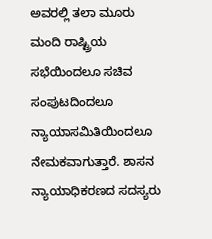ಅವರಲ್ಲಿ ತಲಾ ಮೂರು ಮಂದಿ ರಾಷ್ಟ್ರಿಯ ಸಭೆಯಿಂದಲೂ ಸಚಿವ ಸಂಪುಟದಿಂದಲೂ ನ್ಯಾಯಾಸಮಿತಿಯಿಂದಲೂ ನೇಮಕವಾಗುತ್ತಾರೆ. ಶಾಸನ ನ್ಯಾಯಾಧಿಕರಣದ ಸದಸ್ಯರು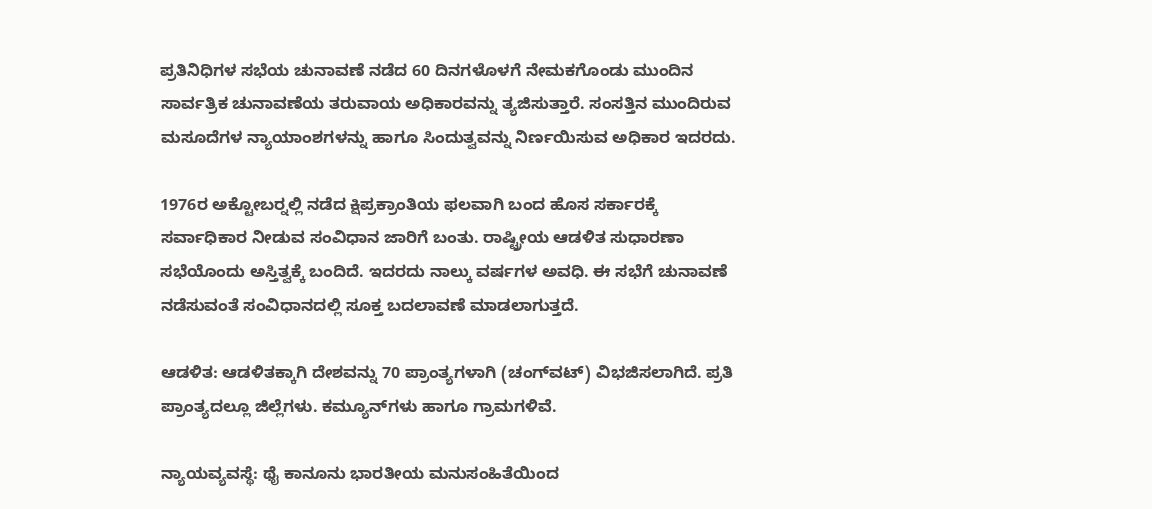ಪ್ರತಿನಿಧಿಗಳ ಸಭೆಯ ಚುನಾವಣೆ ನಡೆದ 60 ದಿನಗಳೊಳಗೆ ನೇಮಕಗೊಂಡು ಮುಂದಿನ ಸಾರ್ವತ್ರಿಕ ಚುನಾವಣೆಯ ತರುವಾಯ ಅಧಿಕಾರವನ್ನು ತ್ಯಜಿಸುತ್ತಾರೆ. ಸಂಸತ್ತಿನ ಮುಂದಿರುವ ಮಸೂದೆಗಳ ನ್ಯಾಯಾಂಶಗಳನ್ನು ಹಾಗೂ ಸಿಂದುತ್ವವನ್ನು ನಿರ್ಣಯಿಸುವ ಅಧಿಕಾರ ಇದರದು.

1976ರ ಅಕ್ಟೋಬರ್‍ನಲ್ಲಿ ನಡೆದ ಕ್ಷಿಪ್ರಕ್ರಾಂತಿಯ ಫಲವಾಗಿ ಬಂದ ಹೊಸ ಸರ್ಕಾರಕ್ಕೆ ಸರ್ವಾಧಿಕಾರ ನೀಡುವ ಸಂವಿಧಾನ ಜಾರಿಗೆ ಬಂತು. ರಾಷ್ಟ್ರೀಯ ಆಡಳಿತ ಸುಧಾರಣಾ ಸಭೆಯೊಂದು ಅಸ್ತಿತ್ವಕ್ಕೆ ಬಂದಿದೆ. ಇದರದು ನಾಲ್ಕು ವರ್ಷಗಳ ಅವಧಿ. ಈ ಸಭೆಗೆ ಚುನಾವಣೆ ನಡೆಸುವಂತೆ ಸಂವಿಧಾನದಲ್ಲಿ ಸೂಕ್ತ ಬದಲಾವಣೆ ಮಾಡಲಾಗುತ್ತದೆ.

ಆಡಳಿತ: ಆಡಳಿತಕ್ಕಾಗಿ ದೇಶವನ್ನು 70 ಪ್ರಾಂತ್ಯಗಳಾಗಿ (ಚಂಗ್‍ವಟ್) ವಿಭಜಿಸಲಾಗಿದೆ. ಪ್ರತಿ ಪ್ರಾಂತ್ಯದಲ್ಲೂ ಜಿಲ್ಲೆಗಳು. ಕಮ್ಯೂನ್‍ಗಳು ಹಾಗೂ ಗ್ರಾಮಗಳಿವೆ.

ನ್ಯಾಯವ್ಯವಸ್ಥೆ: ಥೈ ಕಾನೂನು ಭಾರತೀಯ ಮನುಸಂಹಿತೆಯಿಂದ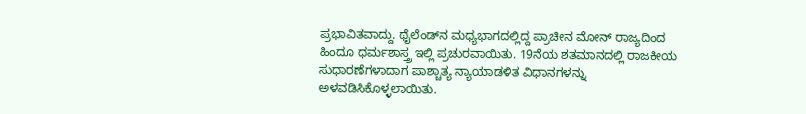ಪ್ರಭಾವಿತವಾದ್ದು. ಥೈಲೆಂಡ್‍ನ ಮಧ್ಯಭಾಗದಲ್ಲಿದ್ದ ಪ್ರಾಚೀನ ಮೋನ್ ರಾಜ್ಯದಿಂದ ಹಿಂದೂ ಧರ್ಮಶಾಸ್ತ್ರ ಇಲ್ಲಿ ಪ್ರಚುರವಾಯಿತು. 19ನೆಯ ಶತಮಾನದಲ್ಲಿ ರಾಜಕೀಯ ಸುಧಾರಣೆಗಳಾದಾಗ ಪಾಶ್ಚಾತ್ಯ ನ್ಯಾಯಾಡಳಿತ ವಿಧಾನಗಳನ್ನು ಅಳವಡಿಸಿಕೊಳ್ಳಲಾಯಿತು.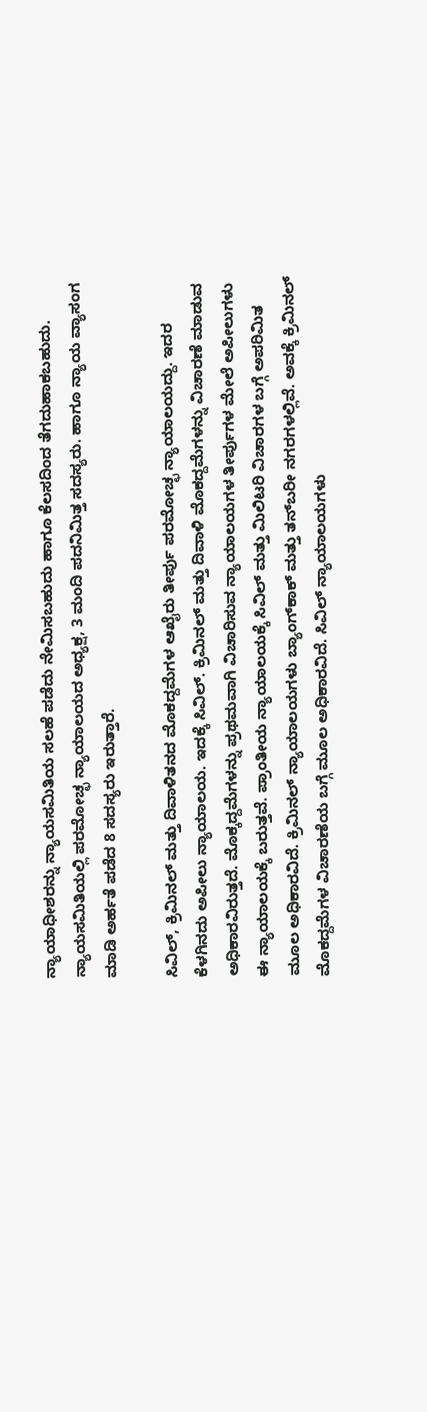ನ್ಯಾಯಾಧೀಶರನ್ನು ನ್ಯಾಯಸಮಿತಿಯ ಸಲಹೆ ಪಡೆದು ನೇಮಿಸಬಹುದು ಹಾಗೂ ಕೆಲಸದಿಂದ ತೆಗದುಹಾಕಬಹುದು. ನ್ಯಾಯಸಮಿತಿಯಲ್ಲಿ ಪರಮೋಚ್ಛ ನ್ಯಾಯಾಲಯದ ಅಧ್ಯಕ್ಷ, 3 ಮಂದಿ ಪದನಿಮಿತ್ತ ಸದಸ್ಯರು. ಹಾಗೂ ನ್ಯಾಯ ವ್ಯಾಸಂಗ ಮಾಡಿ ಅರ್ಹತೆ ಪಡೆದ 8 ಸದಸ್ಯರು ಇರುತ್ತಾರೆ.

ಸಿವಿಲ್, ಕ್ರಿಮಿನಲ್ ಮತ್ತು ದಿವಾಳಿತನದ ಮೊಕದ್ದಮೆಗಳ ಆಖೈರು ತೀರ್ಪು ಪರಮೋಚ್ಛ ನ್ಯಾಯಾಲಯದ್ದು. ಇದರ ಕೆಳಗಿನದು ಅಪೀಲು ನ್ಯಾಯಾಲಯ. ಇದಕ್ಕೆ ಸಿವಿಲ್. ಕ್ರಿಮಿನಲ್ ಮತ್ತು ದಿವಾಳಿ ಮೊಕದ್ದಮೆಗಳನ್ನು ವಿಚಾರಣೆ ಮಾಡುವ ಅಧಿಕಾರವಿರುತ್ತದೆ. ಮೊಕ್ಕದ್ದಮೆಗಳನ್ನು ಪ್ರಥಮವಾಗಿ ವಿಚಾರಿಸುವ ನ್ಯಾಯಾಲಯಗಳ ತೀರ್ಪುಗಳ ಮೇಲೆ ಅಪೀಲುಗಳು ಈ ನ್ಯಾಯಾಲಯಕ್ಕೆ ಬರುತ್ತವೆ. ಪ್ರಾಂತೀಯ ನ್ಯಾಯಾಲಯಕ್ಕೆ ಸಿವಿಲ್ ಮತ್ತು ಮಿಲಿಟರಿ ವಿಚಾರಗಳ ಬಗ್ಗೆ ಅಪರಿಮಿತ ಮೂಲ ಅಧಿಕಾರವಿದೆ. ಕ್ರಿಮಿನಲ್ ನ್ಯಾಯಾಲಯಗಳು ಬ್ಯಾಂಗ್‍ಕಾಕ್ ಮತ್ತು ತನ್‍ಬರೀ ನಗರಗಳಲ್ಲಿವೆ. ಅವಕ್ಕೆ ಕ್ರಿಮಿನಲ್ ಮೊಕದ್ದಮೆಗಳ ವಿಚಾರಣೆಯ ಬಗ್ಗೆ ಮೂಲ ಅಧಿಕಾರವಿದೆ. ಸಿವಿಲ್ ನ್ಯಾಯಾಲಯಗಳು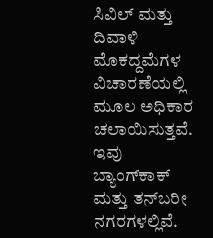ಸಿವಿಲ್ ಮತ್ತು ದಿವಾಳಿ ಮೊಕದ್ದಮೆಗಳ ವಿಚಾರಣೆಯಲ್ಲಿ ಮೂಲ ಅಧಿಕಾರ ಚಲಾಯಿಸುತ್ತವೆ. ಇವು ಬ್ಯಾಂಗ್‍ಕಾಕ್ ಮತ್ತು ತನ್‍ಬರೀ ನಗರಗಳಲ್ಲಿವೆ.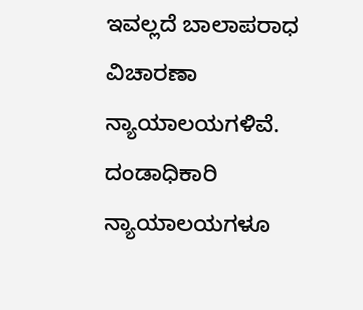ಇವಲ್ಲದೆ ಬಾಲಾಪರಾಧ ವಿಚಾರಣಾ ನ್ಯಾಯಾಲಯಗಳಿವೆ. ದಂಡಾಧಿಕಾರಿ ನ್ಯಾಯಾಲಯಗಳೂ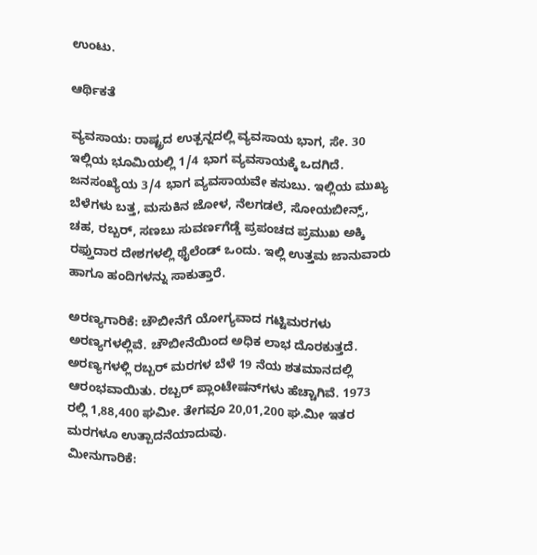ಉಂಟು.

ಆರ್ಥಿಕತೆ

ವ್ಯವಸಾಯ: ರಾಷ್ಟ್ರದ ಉತ್ಪನ್ನದಲ್ಲಿ ವ್ಯವಸಾಯ ಭಾಗ, ಸೇ. 30 ಇಲ್ಲಿಯ ಭೂಮಿಯಲ್ಲಿ 1/4 ಭಾಗ ವ್ಯವಸಾಯಕ್ಕೆ ಒದಗಿದೆ. ಜನಸಂಖ್ಯೆಯ 3/4 ಭಾಗ ವ್ಯವಸಾಯವೇ ಕಸುಬು. ಇಲ್ಲಿಯ ಮುಖ್ಯ ಬೆಳೆಗಳು ಬತ್ತ, ಮಸುಕಿನ ಜೋಳ, ನೆಲಗಡಲೆ, ಸೋಯಬೀನ್ಸ್, ಚಹ, ರಬ್ಬರ್, ಸಣಬು ಸುವರ್ಣಗೆಡ್ಡೆ ಪ್ರಪಂಚದ ಪ್ರಮುಖ ಅಕ್ಕಿ ರಫ್ತುದಾರ ದೇಶಗಳಲ್ಲಿ ಥೈಲೆಂಡ್ ಒಂದು. ಇಲ್ಲಿ ಉತ್ತಮ ಜಾನುವಾರು ಹಾಗೂ ಹಂದಿಗಳನ್ನು ಸಾಕುತ್ತಾರೆ.

ಅರಣ್ಯಗಾರಿಕೆ: ಚೌಬೀನೆಗೆ ಯೋಗ್ಯವಾದ ಗಟ್ಟಿಮರಗಳು ಅರಣ್ಯಗಳಲ್ಲಿವೆ. ಚೌಬೀನೆಯಿಂದ ಅಧಿಕ ಲಾಭ ದೊರಕುತ್ತದೆ. ಅರಣ್ಯಗಳಳ್ಲಿ ರಬ್ಬರ್ ಮರಗಳ ಬೆಳೆ 19 ನೆಯ ಶತಮಾನದಲ್ಲಿ ಆರಂಭವಾಯಿತು. ರಬ್ಬರ್ ಪ್ಲಾಂಟೇಷನ್‍ಗಳು ಹೆಚ್ಚಾಗಿವೆ. 1973 ರಲ್ಲಿ 1,88,400 ಘಮೀ. ತೇಗವೂ 20,01,200 ಘ.ಮೀ ಇತರ ಮರಗಳೂ ಉತ್ಪಾದನೆಯಾದುವು.
ಮೀನುಗಾರಿಕೆ: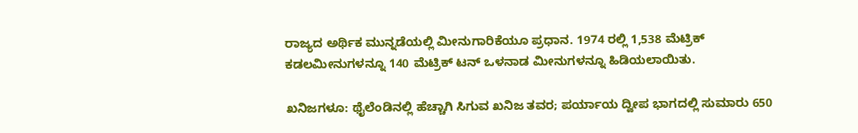ರಾಜ್ಯದ ಅರ್ಥಿಕ ಮುನ್ನಡೆಯಲ್ಲಿ ಮೀನುಗಾರಿಕೆಯೂ ಪ್ರಧಾನ. 1974 ರಲ್ಲಿ 1,538 ಮೆಟ್ರಿಕ್ ಕಡಲಮೀನುಗಳನ್ನೂ 140 ಮೆಟ್ರಿಕ್ ಟನ್ ಒಳನಾಡ ಮೀನುಗಳನ್ನೂ ಹಿಡಿಯಲಾಯಿತು.

ಖನಿಜಗಳೂ: ಥೈಲೆಂಡಿನಲ್ಲಿ ಹೆಚ್ಚಾಗಿ ಸಿಗುವ ಖನಿಜ ತವರ; ಪರ್ಯಾಯ ದ್ವೀಪ ಭಾಗದಲ್ಲಿ ಸುಮಾರು 650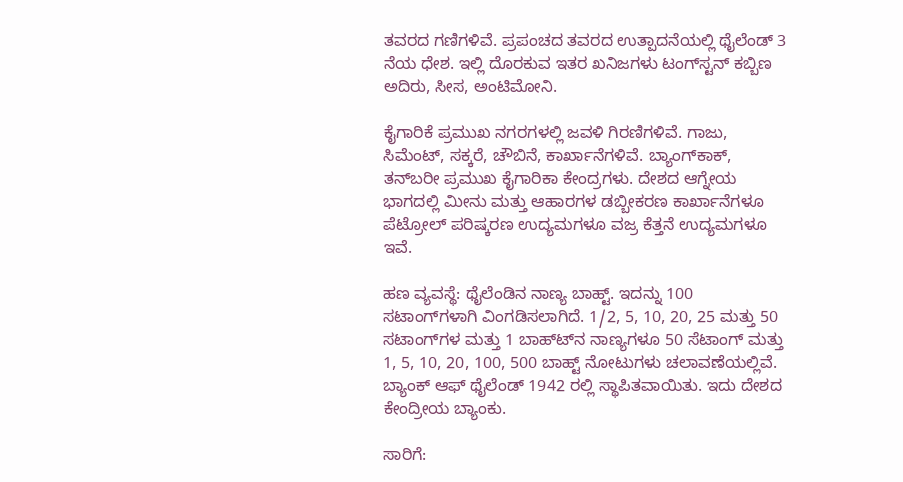ತವರದ ಗಣಿಗಳಿವೆ. ಪ್ರಪಂಚದ ತವರದ ಉತ್ಪಾದನೆಯಲ್ಲಿ ಥೈಲೆಂಡ್ 3 ನೆಯ ಧೇಶ. ಇಲ್ಲಿ ದೊರಕುವ ಇತರ ಖನಿಜಗಳು ಟಂಗ್‍ಸ್ಟನ್ ಕಬ್ಬಿಣ ಅದಿರು, ಸೀಸ, ಅಂಟಿಮೋನಿ.

ಕೈಗಾರಿಕೆ ಪ್ರಮುಖ ನಗರಗಳಲ್ಲಿ ಜವಳಿ ಗಿರಣಿಗಳಿವೆ. ಗಾಜು, ಸಿಮೆಂಟ್, ಸಕ್ಕರೆ, ಚೌಬಿನೆ, ಕಾರ್ಖಾನೆಗಳಿವೆ. ಬ್ಯಾಂಗ್‍ಕಾಕ್, ತನ್‍ಬರೀ ಪ್ರಮುಖ ಕೈಗಾರಿಕಾ ಕೇಂದ್ರಗಳು. ದೇಶದ ಆಗ್ನೇಯ ಭಾಗದಲ್ಲಿ ಮೀನು ಮತ್ತು ಆಹಾರಗಳ ಡಬ್ಬೀಕರಣ ಕಾರ್ಖಾನೆಗಳೂ ಪೆಟ್ರೋಲ್ ಪರಿಷ್ಕರಣ ಉದ್ಯಮಗಳೂ ವಜ್ರ ಕೆತ್ತನೆ ಉದ್ಯಮಗಳೂ ಇವೆ.

ಹಣ ವ್ಯವಸ್ಥೆ: ಥೈಲೆಂಡಿನ ನಾಣ್ಯ ಬಾಹ್ಟ್. ಇದನ್ನು 100 ಸಟಾಂಗ್‍ಗಳಾಗಿ ವಿಂಗಡಿಸಲಾಗಿದೆ. 1/2, 5, 10, 20, 25 ಮತ್ತು 50 ಸಟಾಂಗ್‍ಗಳ ಮತ್ತು 1 ಬಾಹ್ಟ್‍ನ ನಾಣ್ಯಗಳೂ 50 ಸೆಟಾಂಗ್ ಮತ್ತು 1, 5, 10, 20, 100, 500 ಬಾಹ್ಟ್ ನೋಟುಗಳು ಚಲಾವಣೆಯಲ್ಲಿವೆ. ಬ್ಯಾಂಕ್ ಆಫ್ ಥೈಲೆಂಡ್ 1942 ರಲ್ಲಿ ಸ್ಥಾಪಿತವಾಯಿತು. ಇದು ದೇಶದ ಕೇಂದ್ರೀಯ ಬ್ಯಾಂಕು.

ಸಾರಿಗೆ: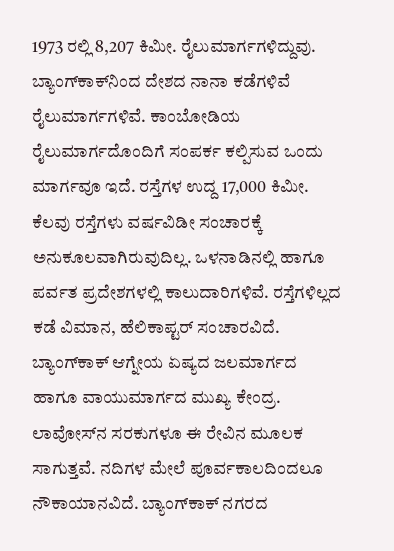1973 ರಲ್ಲಿ 8,207 ಕಿಮೀ. ರೈಲುಮಾರ್ಗಗಳಿದ್ದುವು. ಬ್ಯಾಂಗ್‍ಕಾಕ್‍ನಿಂದ ದೇಶದ ನಾನಾ ಕಡೆಗಳಿವೆ ರೈಲುಮಾರ್ಗಗಳಿವೆ. ಕಾಂಬೋಡಿಯ ರೈಲುಮಾರ್ಗದೊಂದಿಗೆ ಸಂಪರ್ಕ ಕಲ್ಪಿಸುವ ಒಂದು ಮಾರ್ಗವೂ ಇದೆ. ರಸ್ತೆಗಳ ಉದ್ದ 17,000 ಕಿಮೀ. ಕೆಲವು ರಸ್ತೆಗಳು ವರ್ಷವಿಡೀ ಸಂಚಾರಕ್ಕೆ ಅನುಕೂಲವಾಗಿರುವುದಿಲ್ಲ. ಒಳನಾಡಿನಲ್ಲಿ ಹಾಗೂ ಪರ್ವತ ಪ್ರದೇಶಗಳಲ್ಲಿ ಕಾಲುದಾರಿಗಳಿವೆ. ರಸ್ತೆಗಳಿಲ್ಲದ ಕಡೆ ವಿಮಾನ, ಹೆಲಿಕಾಪ್ಟರ್ ಸಂಚಾರವಿದೆ. ಬ್ಯಾಂಗ್‍ಕಾಕ್ ಆಗ್ನೇಯ ಏಷ್ಯದ ಜಲಮಾರ್ಗದ ಹಾಗೂ ವಾಯುಮಾರ್ಗದ ಮುಖ್ಯ ಕೇಂದ್ರ. ಲಾವೋಸ್‍ನ ಸರಕುಗಳೂ ಈ ರೇವಿನ ಮೂಲಕ ಸಾಗುತ್ತವೆ. ನದಿಗಳ ಮೇಲೆ ಪೂರ್ವಕಾಲದಿಂದಲೂ ನೌಕಾಯಾನವಿದೆ. ಬ್ಯಾಂಗ್‍ಕಾಕ್ ನಗರದ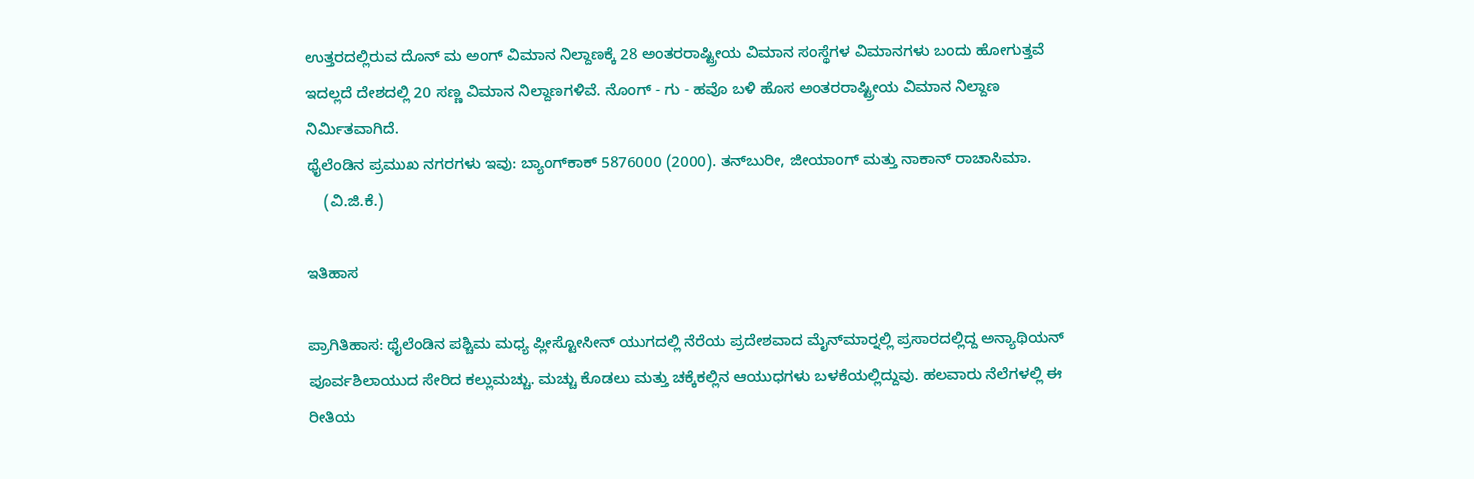ಉತ್ತರದಲ್ಲಿರುವ ದೊನ್ ಮ ಅಂಗ್ ವಿಮಾನ ನಿಲ್ದಾಣಕ್ಕೆ 28 ಅಂತರರಾಷ್ಟ್ರೀಯ ವಿಮಾನ ಸಂಸ್ಥೆಗಳ ವಿಮಾನಗಳು ಬಂದು ಹೋಗುತ್ತವೆ ಇದಲ್ಲದೆ ದೇಶದಲ್ಲಿ 20 ಸಣ್ಣ ವಿಮಾನ ನಿಲ್ದಾಣಗಳಿವೆ. ನೊಂಗ್ - ಗು - ಹವೊ ಬಳಿ ಹೊಸ ಅಂತರರಾಷ್ಟ್ರೀಯ ವಿಮಾನ ನಿಲ್ದಾಣ ನಿರ್ಮಿತವಾಗಿದೆ.
ಥೈಲೆಂಡಿನ ಪ್ರಮುಖ ನಗರಗಳು ಇವು: ಬ್ಯಾಂಗ್‍ಕಾಕ್ 5876000 (2000). ತನ್‍ಬುರೀ, ಜೀಯಾಂಗ್ ಮತ್ತು ನಾಕಾನ್ ರಾಚಾಸಿಮಾ.
    (ವಿ.ಜಿ.ಕೆ.)

ಇತಿಹಾಸ

ಪ್ರಾಗಿತಿಹಾಸ: ಥೈಲೆಂಡಿನ ಪಶ್ಚಿಮ ಮಧ್ಯ ಪ್ಲೀಸ್ಟೋಸೀನ್ ಯುಗದಲ್ಲಿ ನೆರೆಯ ಪ್ರದೇಶವಾದ ಮೈನ್‍ಮಾರ್‍ನಲ್ಲಿ ಪ್ರಸಾರದಲ್ಲಿದ್ದ ಅನ್ಯಾಥಿಯನ್ ಪೂರ್ವಶಿಲಾಯುದ ಸೇರಿದ ಕಲ್ಲುಮಚ್ಚು. ಮಚ್ಚು ಕೊಡಲು ಮತ್ತು ಚಕ್ಕೆಕಲ್ಲಿನ ಆಯುಧಗಳು ಬಳಕೆಯಲ್ಲಿದ್ದುವು. ಹಲವಾರು ನೆಲೆಗಳಲ್ಲಿ ಈ ರೀತಿಯ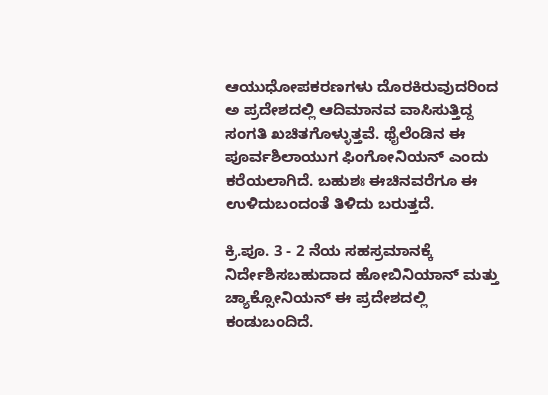ಆಯುಧೋಪಕರಣಗಳು ದೊರಕಿರುವುದರಿಂದ ಅ ಪ್ರದೇಶದಲ್ಲಿ ಆದಿಮಾನವ ವಾಸಿಸುತ್ತಿದ್ದ ಸಂಗತಿ ಖಚಿತಗೊಳ್ಳುತ್ತವೆ. ಥೈಲೆಂಡಿನ ಈ ಪೂರ್ವಶಿಲಾಯುಗ ಫಿಂಗೋನಿಯನ್ ಎಂದು ಕರೆಯಲಾಗಿದೆ. ಬಹುಶಃ ಈಚಿನವರೆಗೂ ಈ ಉಳಿದುಬಂದಂತೆ ತಿಳಿದು ಬರುತ್ತದೆ.

ಕ್ರಿ.ಪೂ. 3 - 2 ನೆಯ ಸಹಸ್ರಮಾನಕ್ಕೆ ನಿರ್ದೇಶಿಸಬಹುದಾದ ಹೋಬಿನಿಯಾನ್ ಮತ್ತು ಚ್ಯಾಕ್ಸೋನಿಯನ್ ಈ ಪ್ರದೇಶದಲ್ಲಿ ಕಂಡುಬಂದಿದೆ.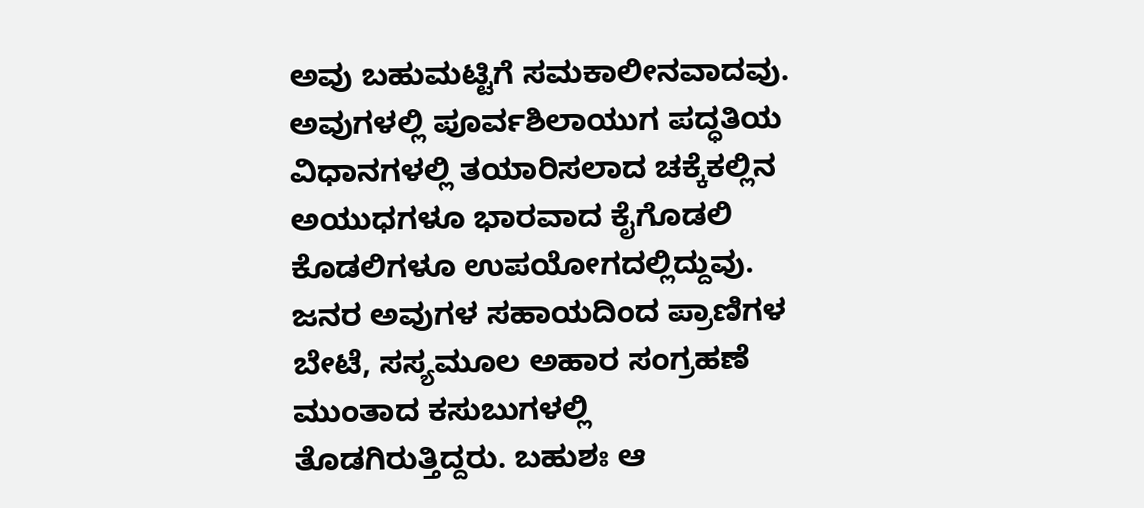ಅವು ಬಹುಮಟ್ಟಿಗೆ ಸಮಕಾಲೀನವಾದವು. ಅವುಗಳಲ್ಲಿ ಪೂರ್ವಶಿಲಾಯುಗ ಪದ್ಧತಿಯ ವಿಧಾನಗಳಲ್ಲಿ ತಯಾರಿಸಲಾದ ಚಕ್ಕೆಕಲ್ಲಿನ ಅಯುಧಗಳೂ ಭಾರವಾದ ಕೈಗೊಡಲಿ ಕೊಡಲಿಗಳೂ ಉಪಯೋಗದಲ್ಲಿದ್ದುವು. ಜನರ ಅವುಗಳ ಸಹಾಯದಿಂದ ಪ್ರಾಣಿಗಳ ಬೇಟೆ, ಸಸ್ಯಮೂಲ ಅಹಾರ ಸಂಗ್ರಹಣೆ ಮುಂತಾದ ಕಸುಬುಗಳಲ್ಲಿ ತೊಡಗಿರುತ್ತಿದ್ದರು. ಬಹುಶಃ ಆ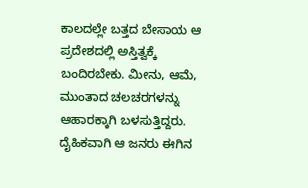ಕಾಲದಲ್ಲೇ ಬತ್ತದ ಬೇಸಾಯ ಆ ಪ್ರದೇಶದಲ್ಲಿ ಅಸ್ತಿತ್ವಕ್ಕೆ ಬಂದಿರಬೇಕು. ಮೀನು, ಆಮೆ, ಮುಂತಾದ ಚಲಚರಗಳನ್ನು ಆಹಾರಕ್ಕಾಗಿ ಬಳಸುತ್ತಿದ್ದರು. ದೈಹಿಕವಾಗಿ ಆ ಜನರು ಈಗಿನ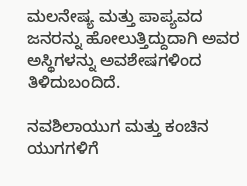ಮಲನೇಷ್ಯ ಮತ್ತು ಪಾಪ್ಯವದ ಜನರನ್ನು ಹೋಲುತ್ತಿದ್ದುದಾಗಿ ಅವರ ಅಸ್ಥಿಗಳನ್ನು ಅವಶೇಷಗಳಿಂದ ತಿಳಿದುಬಂದಿದೆ.

ನವಶಿಲಾಯುಗ ಮತ್ತು ಕಂಚಿನ ಯುಗಗಳಿಗೆ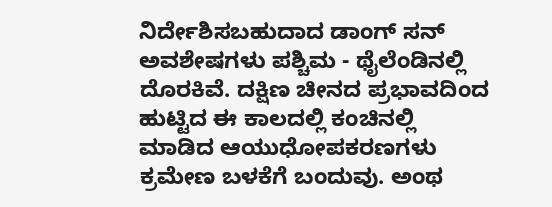ನಿರ್ದೇಶಿಸಬಹುದಾದ ಡಾಂಗ್ ಸನ್ ಅವಶೇಷಗಳು ಪಶ್ಚಿಮ - ಥೈಲೆಂಡಿನಲ್ಲಿ ದೊರಕಿವೆ. ದಕ್ಷಿಣ ಚೀನದ ಪ್ರಭಾವದಿಂದ ಹುಟ್ಟಿದ ಈ ಕಾಲದಲ್ಲಿ ಕಂಚಿನಲ್ಲಿ ಮಾಡಿದ ಆಯುಧೋಪಕರಣಗಳು ಕ್ರಮೇಣ ಬಳಕೆಗೆ ಬಂದುವು. ಅಂಥ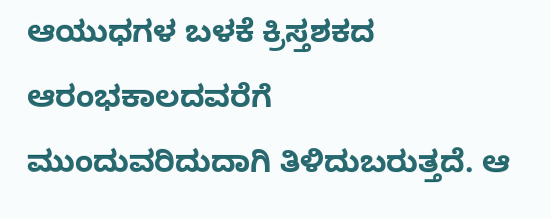ಆಯುಧಗಳ ಬಳಕೆ ಕ್ರಿಸ್ತಶಕದ ಆರಂಭಕಾಲದವರೆಗೆ ಮುಂದುವರಿದುದಾಗಿ ತಿಳಿದುಬರುತ್ತದೆ. ಆ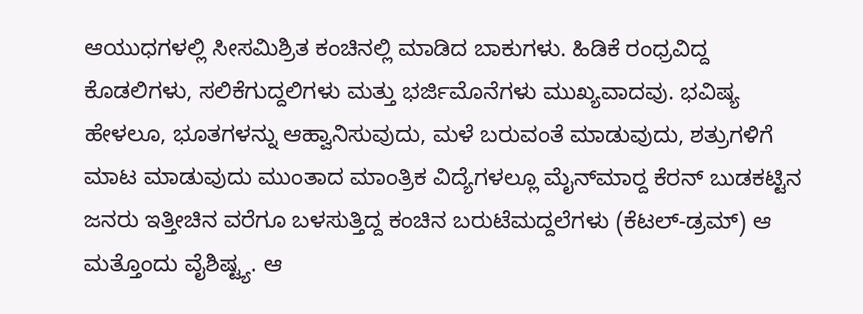ಆಯುಧಗಳಲ್ಲಿ ಸೀಸಮಿಶ್ರಿತ ಕಂಚಿನಲ್ಲಿ ಮಾಡಿದ ಬಾಕುಗಳು. ಹಿಡಿಕೆ ರಂಧ್ರವಿದ್ದ ಕೊಡಲಿಗಳು, ಸಲಿಕೆಗುದ್ದಲಿಗಳು ಮತ್ತು ಭರ್ಜಿಮೊನೆಗಳು ಮುಖ್ಯವಾದವು. ಭವಿಷ್ಯ ಹೇಳಲೂ, ಭೂತಗಳನ್ನು ಆಹ್ವಾನಿಸುವುದು, ಮಳೆ ಬರುವಂತೆ ಮಾಡುವುದು, ಶತ್ರುಗಳಿಗೆ ಮಾಟ ಮಾಡುವುದು ಮುಂತಾದ ಮಾಂತ್ರಿಕ ವಿದ್ಯೆಗಳಲ್ಲೂ ಮೈನ್‍ಮಾರ್‍ದ ಕೆರನ್ ಬುಡಕಟ್ಟಿನ ಜನರು ಇತ್ತೀಚಿನ ವರೆಗೂ ಬಳಸುತ್ತಿದ್ದ ಕಂಚಿನ ಬರುಟೆಮದ್ದಲೆಗಳು (ಕೆಟಲ್-ಡ್ರಮ್) ಆ ಮತ್ತೊಂದು ವೈಶಿಷ್ಟ್ಯ. ಆ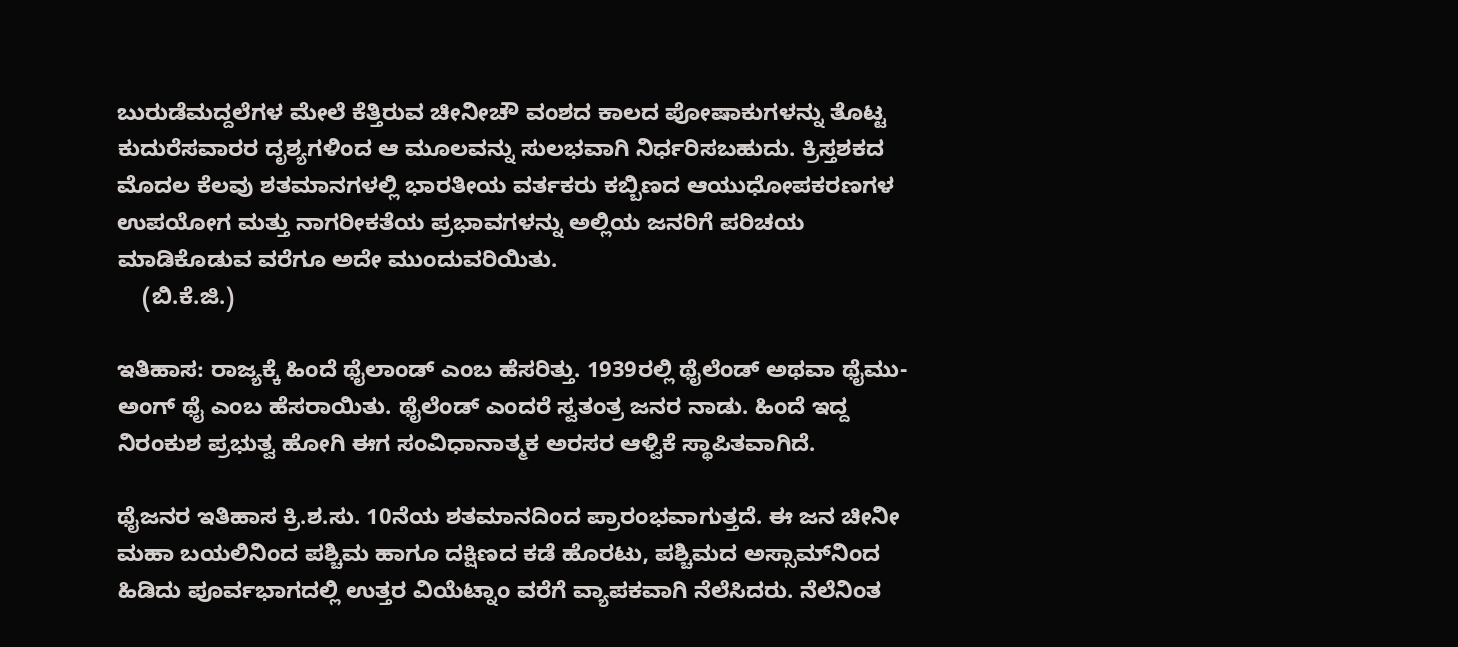ಬುರುಡೆಮದ್ದಲೆಗಳ ಮೇಲೆ ಕೆತ್ತಿರುವ ಚೀನೀಚೌ ವಂಶದ ಕಾಲದ ಪೋಷಾಕುಗಳನ್ನು ತೊಟ್ಟ ಕುದುರೆಸವಾರರ ದೃಶ್ಯಗಳಿಂದ ಆ ಮೂಲವನ್ನು ಸುಲಭವಾಗಿ ನಿರ್ಧರಿಸಬಹುದು. ಕ್ರಿಸ್ತಶಕದ ಮೊದಲ ಕೆಲವು ಶತಮಾನಗಳಲ್ಲಿ ಭಾರತೀಯ ವರ್ತಕರು ಕಬ್ಬಿಣದ ಆಯುಧೋಪಕರಣಗಳ ಉಪಯೋಗ ಮತ್ತು ನಾಗರೀಕತೆಯ ಪ್ರಭಾವಗಳನ್ನು ಅಲ್ಲಿಯ ಜನರಿಗೆ ಪರಿಚಯ ಮಾಡಿಕೊಡುವ ವರೆಗೂ ಅದೇ ಮುಂದುವರಿಯಿತು.
    (ಬಿ.ಕೆ.ಜಿ.)

ಇತಿಹಾಸ: ರಾಜ್ಯಕ್ಕೆ ಹಿಂದೆ ಥೈಲಾಂಡ್ ಎಂಬ ಹೆಸರಿತ್ತು. 1939ರಲ್ಲಿ ಥೈಲೆಂಡ್ ಅಥವಾ ಥೈಮು-ಅಂಗ್ ಥೈ ಎಂಬ ಹೆಸರಾಯಿತು. ಥೈಲೆಂಡ್ ಎಂದರೆ ಸ್ವತಂತ್ರ ಜನರ ನಾಡು. ಹಿಂದೆ ಇದ್ದ ನಿರಂಕುಶ ಪ್ರಭುತ್ವ ಹೋಗಿ ಈಗ ಸಂವಿಧಾನಾತ್ಮಕ ಅರಸರ ಆಳ್ವಿಕೆ ಸ್ಥಾಪಿತವಾಗಿದೆ.

ಥೈಜನರ ಇತಿಹಾಸ ಕ್ರಿ.ಶ.ಸು. 10ನೆಯ ಶತಮಾನದಿಂದ ಪ್ರಾರಂಭವಾಗುತ್ತದೆ. ಈ ಜನ ಚೀನೀ ಮಹಾ ಬಯಲಿನಿಂದ ಪಶ್ಚಿಮ ಹಾಗೂ ದಕ್ಷಿಣದ ಕಡೆ ಹೊರಟು, ಪಶ್ಚಿಮದ ಅಸ್ಸಾಮ್‍ನಿಂದ ಹಿಡಿದು ಪೂರ್ವಭಾಗದಲ್ಲಿ ಉತ್ತರ ವಿಯೆಟ್ನಾಂ ವರೆಗೆ ವ್ಯಾಪಕವಾಗಿ ನೆಲೆಸಿದರು. ನೆಲೆನಿಂತ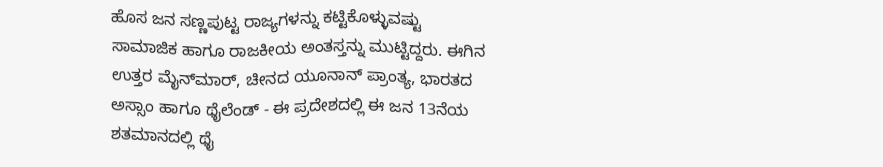ಹೊಸ ಜನ ಸಣ್ಣಪುಟ್ಟ ರಾಜ್ಯಗಳನ್ನು ಕಟ್ಟಿಕೊಳ್ಳುವಷ್ಟು ಸಾಮಾಜಿಕ ಹಾಗೂ ರಾಜಕೀಯ ಅಂತಸ್ತನ್ನು ಮುಟ್ಟಿದ್ದರು. ಈಗಿನ ಉತ್ತರ ಮೈನ್‍ಮಾರ್, ಚೀನದ ಯೂನಾನ್ ಪ್ರಾಂತ್ಯ, ಭಾರತದ ಅಸ್ಸಾಂ ಹಾಗೂ ಥೈಲೆಂಡ್ - ಈ ಪ್ರದೇಶದಲ್ಲಿ ಈ ಜನ 13ನೆಯ ಶತಮಾನದಲ್ಲಿ ಥೈ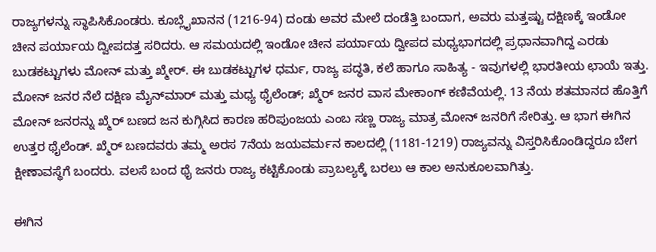ರಾಜ್ಯಗಳನ್ನು ಸ್ಥಾಪಿಸಿಕೊಂಡರು. ಕೂಬ್ಲೈಖಾನನ (1216-94) ದಂಡು ಅವರ ಮೇಲೆ ದಂಡೆತ್ತಿ ಬಂದಾಗ, ಅವರು ಮತ್ತಷ್ಟು ದಕ್ಷಿಣಕ್ಕೆ ಇಂಡೋ ಚೀನ ಪರ್ಯಾಯ ದ್ವೀಪದತ್ತ ಸರಿದರು. ಆ ಸಮಯದಲ್ಲಿ ಇಂಡೋ ಚೀನ ಪರ್ಯಾಯ ದ್ವೀಪದ ಮಧ್ಯಭಾಗದಲ್ಲಿ ಪ್ರಧಾನವಾಗಿದ್ದ ಎರಡು ಬುಡಕಟ್ಟುಗಳು ಮೋನ್ ಮತ್ತು ಖ್ಮೇರ್. ಈ ಬುಡಕಟ್ಟುಗಳ ಧರ್ಮ, ರಾಜ್ಯ ಪದ್ಧತಿ, ಕಲೆ ಹಾಗೂ ಸಾಹಿತ್ಯ - ಇವುಗಳಲ್ಲಿ ಭಾರತೀಯ ಛಾಯೆ ಇತ್ತು. ಮೋನ್ ಜನರ ನೆಲೆ ದಕ್ಷಿಣ ಮೈನ್‍ಮಾರ್ ಮತ್ತು ಮಧ್ಯ ಥೈಲೆಂಡ್; ಖ್ಮೆರ್ ಜನರ ವಾಸ ಮೇಕಾಂಗ್ ಕಣಿವೆಯಲ್ಲಿ. 13 ನೆಯ ಶತಮಾನದ ಹೊತ್ತಿಗೆ ಮೋನ್ ಜನರನ್ನು ಖ್ಮೆರ್ ಬಣದ ಜನ ಕುಗ್ಗಿಸಿದ ಕಾರಣ ಹರಿಪುಂಜಯ ಎಂಬ ಸಣ್ಣ ರಾಜ್ಯ ಮಾತ್ರ ಮೋನ್ ಜನರಿಗೆ ಸೇರಿತ್ತು. ಆ ಭಾಗ ಈಗಿನ ಉತ್ತರ ಥೈಲೆಂಡ್. ಖ್ಮೆರ್ ಬಣದವರು ತಮ್ಮ ಅರಸ 7ನೆಯ ಜಯವರ್ಮನ ಕಾಲದಲ್ಲಿ (1181-1219) ರಾಜ್ಯವನ್ನು ವಿಸ್ತರಿಸಿಕೊಂಡಿದ್ದರೂ ಬೇಗ ಕ್ಷೀಣಾವಸ್ಥೆಗೆ ಬಂದರು. ವಲಸೆ ಬಂದ ಥೈ ಜನರು ರಾಜ್ಯ ಕಟ್ಟಿಕೊಂಡು ಪ್ರಾಬಲ್ಯಕ್ಕೆ ಬರಲು ಆ ಕಾಲ ಅನುಕೂಲವಾಗಿತ್ತು.

ಈಗಿನ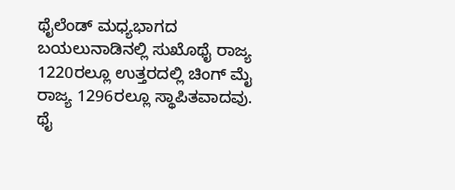ಥೈಲೆಂಡ್ ಮಧ್ಯಭಾಗದ ಬಯಲುನಾಡಿನಲ್ಲಿ ಸುಖೊಥೈ ರಾಜ್ಯ 1220ರಲ್ಲೂ ಉತ್ತರದಲ್ಲಿ ಚಿಂಗ್ ಮೈ ರಾಜ್ಯ 1296ರಲ್ಲೂ ಸ್ಥಾಪಿತವಾದವು. ಥೈ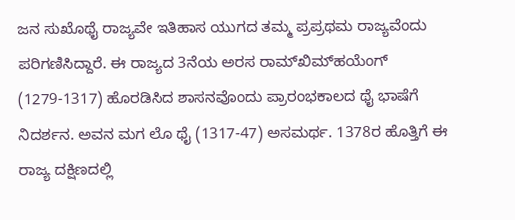ಜನ ಸುಖೊಥೈ ರಾಜ್ಯವೇ ಇತಿಹಾಸ ಯುಗದ ತಮ್ಮ ಪ್ರಪ್ರಥಮ ರಾಜ್ಯವೆಂದು ಪರಿಗಣಿಸಿದ್ದಾರೆ. ಈ ರಾಜ್ಯದ 3ನೆಯ ಅರಸ ರಾಮ್‍ಖಿಮ್‍ಹಯೆಂಗ್ (1279-1317) ಹೊರಡಿಸಿದ ಶಾಸನವೊಂದು ಪ್ರಾರಂಭಕಾಲದ ಥೈ ಭಾಷೆಗೆ ನಿದರ್ಶನ. ಅವನ ಮಗ ಲೊ ಥೈ (1317-47) ಅಸಮರ್ಥ. 1378ರ ಹೊತ್ತಿಗೆ ಈ ರಾಜ್ಯ ದಕ್ಷಿಣದಲ್ಲಿ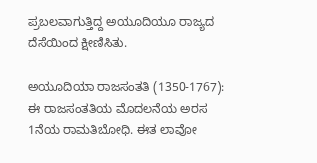ಪ್ರಬಲವಾಗುತ್ತಿದ್ದ ಅಯೂದಿಯೂ ರಾಜ್ಯದ ದೆಸೆಯಿಂದ ಕ್ಷೀಣಿಸಿತು.

ಅಯೂದಿಯಾ ರಾಜಸಂತತಿ (1350-1767): ಈ ರಾಜಸಂತತಿಯ ಮೊದಲನೆಯ ಅರಸ 1ನೆಯ ರಾಮತಿಬೋಧಿ. ಈತ ಲಾವೋ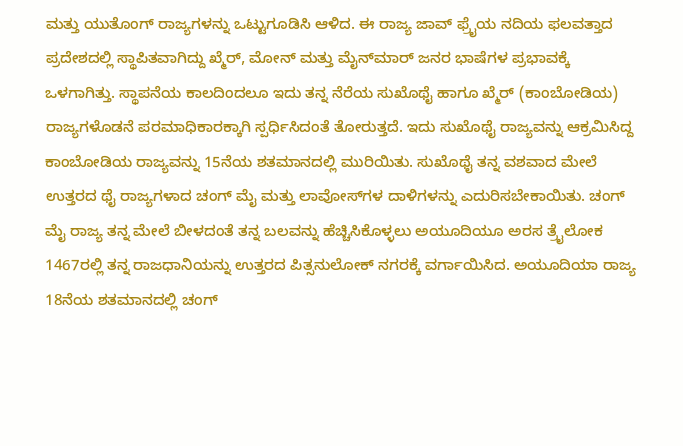ಮತ್ತು ಯುತೊಂಗ್ ರಾಜ್ಯಗಳನ್ನು ಒಟ್ಟುಗೂಡಿಸಿ ಆಳಿದ. ಈ ರಾಜ್ಯ ಜಾವ್ ಫ್ರೈಯ ನದಿಯ ಫಲವತ್ತಾದ ಪ್ರದೇಶದಲ್ಲಿ ಸ್ಥಾಪಿತವಾಗಿದ್ದು ಖ್ಮೆರ್, ಮೋನ್ ಮತ್ತು ಮೈನ್‍ಮಾರ್ ಜನರ ಭಾಷೆಗಳ ಪ್ರಭಾವಕ್ಕೆ ಒಳಗಾಗಿತ್ತು. ಸ್ಥಾಪನೆಯ ಕಾಲದಿಂದಲೂ ಇದು ತನ್ನ ನೆರೆಯ ಸುಖೊಥೈ ಹಾಗೂ ಖ್ಮೆರ್ (ಕಾಂಬೋಡಿಯ) ರಾಜ್ಯಗಳೊಡನೆ ಪರಮಾಧಿಕಾರಕ್ಕಾಗಿ ಸ್ಪರ್ಧಿಸಿದಂತೆ ತೋರುತ್ತದೆ. ಇದು ಸುಖೊಥೈ ರಾಜ್ಯವನ್ನು ಆಕ್ರಮಿಸಿದ್ದ ಕಾಂಬೋಡಿಯ ರಾಜ್ಯವನ್ನು 15ನೆಯ ಶತಮಾನದಲ್ಲಿ ಮುರಿಯಿತು. ಸುಖೊಥೈ ತನ್ನ ವಶವಾದ ಮೇಲೆ ಉತ್ತರದ ಥೈ ರಾಜ್ಯಗಳಾದ ಚಂಗ್ ಮೈ ಮತ್ತು ಲಾವೋಸ್‍ಗಳ ದಾಳಿಗಳನ್ನು ಎದುರಿಸಬೇಕಾಯಿತು. ಚಂಗ್ ಮೈ ರಾಜ್ಯ ತನ್ನ ಮೇಲೆ ಬೀಳದಂತೆ ತನ್ನ ಬಲವನ್ನು ಹೆಚ್ಚಿಸಿಕೊಳ್ಳಲು ಅಯೂದಿಯೂ ಅರಸ ತ್ರೈಲೋಕ 1467ರಲ್ಲಿ ತನ್ನ ರಾಜಧಾನಿಯನ್ನು ಉತ್ತರದ ಪಿತ್ಸನುಲೋಕ್ ನಗರಕ್ಕೆ ವರ್ಗಾಯಿಸಿದ. ಅಯೂದಿಯಾ ರಾಜ್ಯ 18ನೆಯ ಶತಮಾನದಲ್ಲಿ ಚಂಗ್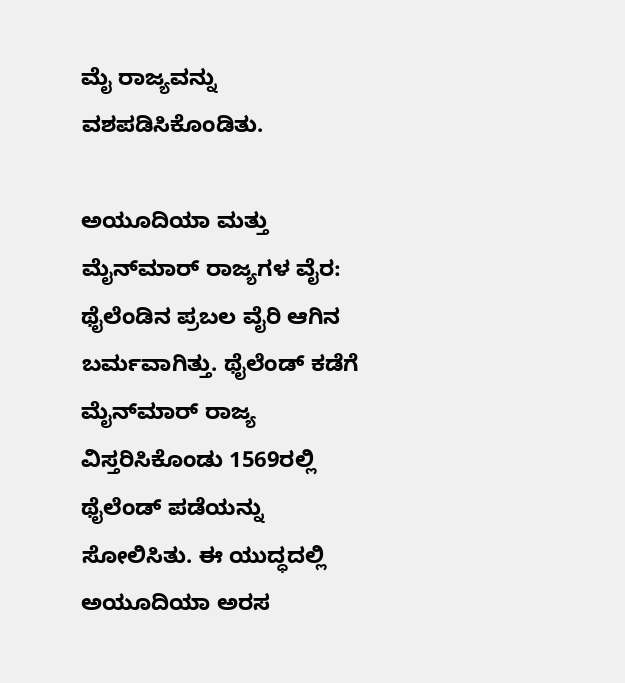ಮೈ ರಾಜ್ಯವನ್ನು ವಶಪಡಿಸಿಕೊಂಡಿತು.

ಅಯೂದಿಯಾ ಮತ್ತು ಮೈನ್‍ಮಾರ್ ರಾಜ್ಯಗಳ ವೈರ: ಥೈಲೆಂಡಿನ ಪ್ರಬಲ ವೈರಿ ಆಗಿನ ಬರ್ಮವಾಗಿತ್ತು. ಥೈಲೆಂಡ್ ಕಡೆಗೆ ಮೈನ್‍ಮಾರ್ ರಾಜ್ಯ ವಿಸ್ತರಿಸಿಕೊಂಡು 1569ರಲ್ಲಿ ಥೈಲೆಂಡ್ ಪಡೆಯನ್ನು ಸೋಲಿಸಿತು. ಈ ಯುದ್ಧದಲ್ಲಿ ಅಯೂದಿಯಾ ಅರಸ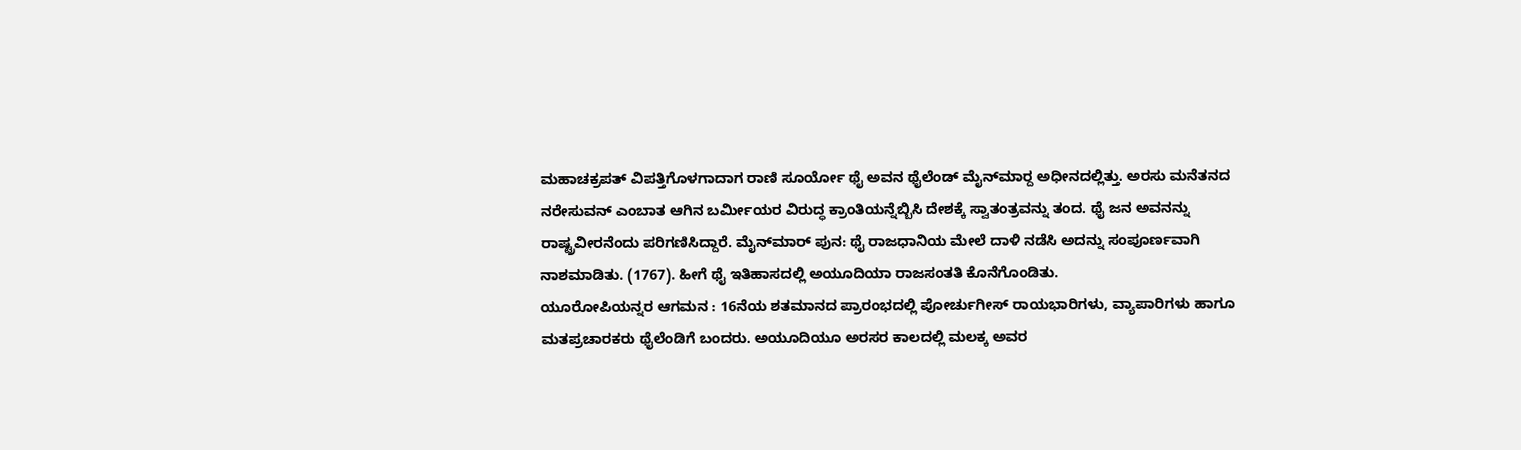ಮಹಾಚಕ್ರಪತ್ ವಿಪತ್ತಿಗೊಳಗಾದಾಗ ರಾಣಿ ಸೂರ್ಯೋ ಥೈ ಅವನ ಥೈಲೆಂಡ್ ಮೈನ್‍ಮಾರ್‍ದ ಅಧೀನದಲ್ಲಿತ್ತು. ಅರಸು ಮನೆತನದ ನರೇಸುವನ್ ಎಂಬಾತ ಆಗಿನ ಬರ್ಮೀಯರ ವಿರುದ್ಧ ಕ್ರಾಂತಿಯನ್ನೆಬ್ಬಿಸಿ ದೇಶಕ್ಕೆ ಸ್ವಾತಂತ್ರವನ್ನು ತಂದ. ಥೈ ಜನ ಅವನನ್ನು ರಾಷ್ಟ್ರವೀರನೆಂದು ಪರಿಗಣಿಸಿದ್ದಾರೆ. ಮೈನ್‍ಮಾರ್ ಪುನ: ಥೈ ರಾಜಧಾನಿಯ ಮೇಲೆ ದಾಳಿ ನಡೆಸಿ ಅದನ್ನು ಸಂಪೂರ್ಣವಾಗಿ ನಾಶಮಾಡಿತು. (1767). ಹೀಗೆ ಥೈ ಇತಿಹಾಸದಲ್ಲಿ ಅಯೂದಿಯಾ ರಾಜಸಂತತಿ ಕೊನೆಗೊಂಡಿತು.
ಯೂರೋಪಿಯನ್ನರ ಆಗಮನ : 16ನೆಯ ಶತಮಾನದ ಪ್ರಾರಂಭದಲ್ಲಿ ಪೋರ್ಚುಗೀಸ್ ರಾಯಭಾರಿಗಳು, ವ್ಯಾಪಾರಿಗಳು ಹಾಗೂ ಮತಪ್ರಚಾರಕರು ಥೈಲೆಂಡಿಗೆ ಬಂದರು. ಅಯೂದಿಯೂ ಅರಸರ ಕಾಲದಲ್ಲಿ ಮಲಕ್ಕ ಅವರ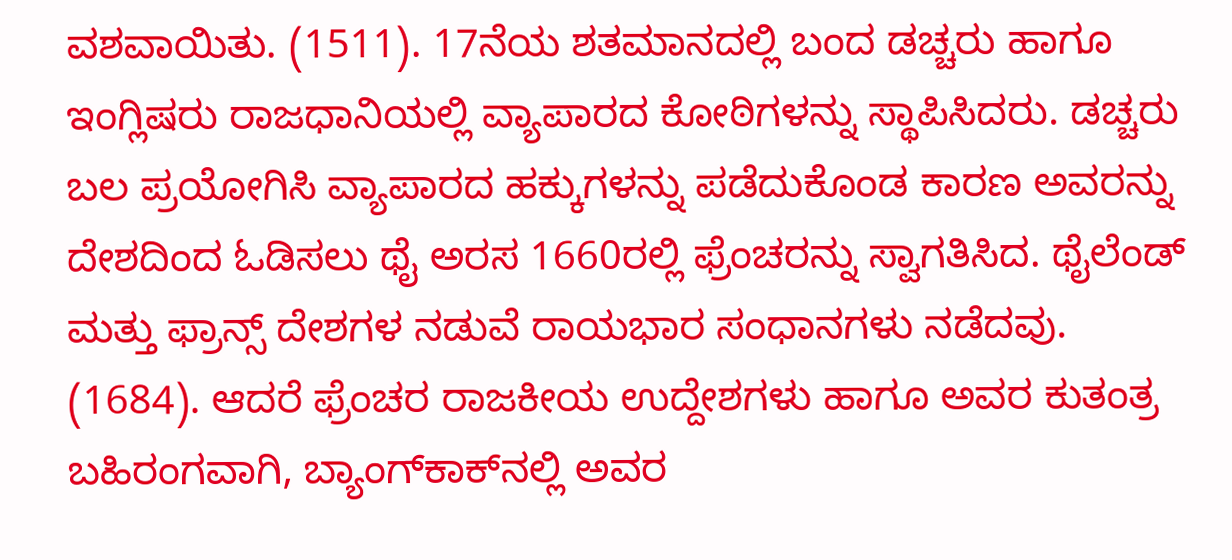ವಶವಾಯಿತು. (1511). 17ನೆಯ ಶತಮಾನದಲ್ಲಿ ಬಂದ ಡಚ್ಚರು ಹಾಗೂ ಇಂಗ್ಲಿಷರು ರಾಜಧಾನಿಯಲ್ಲಿ ವ್ಯಾಪಾರದ ಕೋಠಿಗಳನ್ನು ಸ್ಥಾಪಿಸಿದರು. ಡಚ್ಚರು ಬಲ ಪ್ರಯೋಗಿಸಿ ವ್ಯಾಪಾರದ ಹಕ್ಕುಗಳನ್ನು ಪಡೆದುಕೊಂಡ ಕಾರಣ ಅವರನ್ನು ದೇಶದಿಂದ ಓಡಿಸಲು ಥೈ ಅರಸ 1660ರಲ್ಲಿ ಫ್ರೆಂಚರನ್ನು ಸ್ವಾಗತಿಸಿದ. ಥೈಲೆಂಡ್ ಮತ್ತು ಫ್ರಾನ್ಸ್ ದೇಶಗಳ ನಡುವೆ ರಾಯಭಾರ ಸಂಧಾನಗಳು ನಡೆದವು. (1684). ಆದರೆ ಫ್ರೆಂಚರ ರಾಜಕೀಯ ಉದ್ದೇಶಗಳು ಹಾಗೂ ಅವರ ಕುತಂತ್ರ ಬಹಿರಂಗವಾಗಿ, ಬ್ಯಾಂಗ್‍ಕಾಕ್‍ನಲ್ಲಿ ಅವರ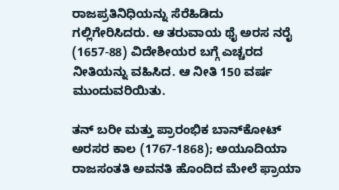ರಾಜಪ್ರತಿನಿಧಿಯನ್ನು ಸೆರೆಹಿಡಿದು ಗಲ್ಲಿಗೇರಿಸಿದರು. ಆ ತರುವಾಯ ಥೈ ಅರಸ ನರೈ (1657-88) ವಿದೇಶೀಯರ ಬಗ್ಗೆ ಎಚ್ಚರದ ನೀತಿಯನ್ನು ವಹಿಸಿದ. ಆ ನೀತಿ 150 ವರ್ಷ ಮುಂದುವರಿಯಿತು.

ತನ್ ಬರೀ ಮತ್ತು ಪ್ರಾರಂಭಿಕ ಬಾನ್‍ಕೋಟ್ ಅರಸರ ಕಾಲ (1767-1868); ಅಯೂದಿಯಾ ರಾಜಸಂತತಿ ಅವನತಿ ಹೊಂದಿದ ಮೇಲೆ ಫ್ರಾಯಾ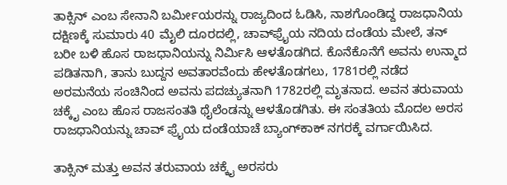ತಾಕ್ಸಿನ್ ಎಂಬ ಸೇನಾನಿ ಬರ್ಮೀಯರನ್ನು ರಾಜ್ಯದಿಂದ ಓಡಿಸಿ, ನಾಶಗೊಂಡಿದ್ದ ರಾಜಧಾನಿಯ ದಕ್ಷಿಣಕ್ಕೆ ಸುಮಾರು 40 ಮೈಲಿ ದೂರದಲ್ಲಿ, ಚಾವ್‍ಫ್ರೈಯ ನದಿಯ ದಂಡೆಯ ಮೇಲೆ, ತನ್ ಬರೀ ಬಳಿ ಹೊಸ ರಾಜಧಾನಿಯನ್ನು ನಿರ್ಮಿಸಿ ಆಳತೊಡಗಿದ. ಕೊನೆಕೊನೆಗೆ ಅವನು ಉನ್ಮಾದ ಪಡಿತನಾಗಿ, ತಾನು ಬುದ್ದನ ಅವತಾರವೆಂದು ಹೇಳತೊಡಗಲು, 1781ರಲ್ಲಿ ನಡೆದ ಅರಮನೆಯ ಸಂಚಿನಿಂದ ಅವನು ಪದಚ್ಯುತನಾಗಿ 1782ರಲ್ಲಿ ಮೃತನಾದ. ಅವನ ತರುವಾಯ ಚಕ್ಕೈ ಎಂಬ ಹೊಸ ರಾಜಸಂತತಿ ಥೈಲೆಂಡನ್ನು ಆಳತೊಡಗಿತು. ಈ ಸಂತತಿಯ ಮೊದಲ ಅರಸ ರಾಜಧಾನಿಯನ್ನು ಚಾವ್ ಫ್ರೈಯ ದಂಡೆಯಾಚೆ ಬ್ಯಾಂಗ್‍ಕಾಕ್ ನಗರಕ್ಕೆ ವರ್ಗಾಯಿಸಿದ.

ತಾಕ್ಸಿನ್ ಮತ್ತು ಅವನ ತರುವಾಯ ಚಕ್ಕೈ ಅರಸರು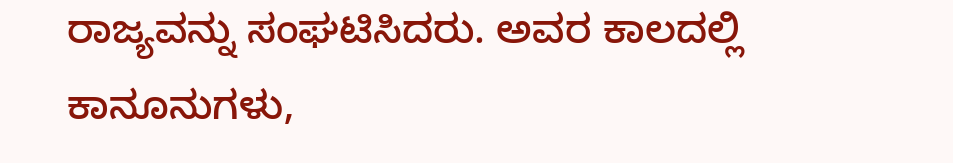ರಾಜ್ಯವನ್ನು ಸಂಘಟಿಸಿದರು. ಅವರ ಕಾಲದಲ್ಲಿ ಕಾನೂನುಗಳು,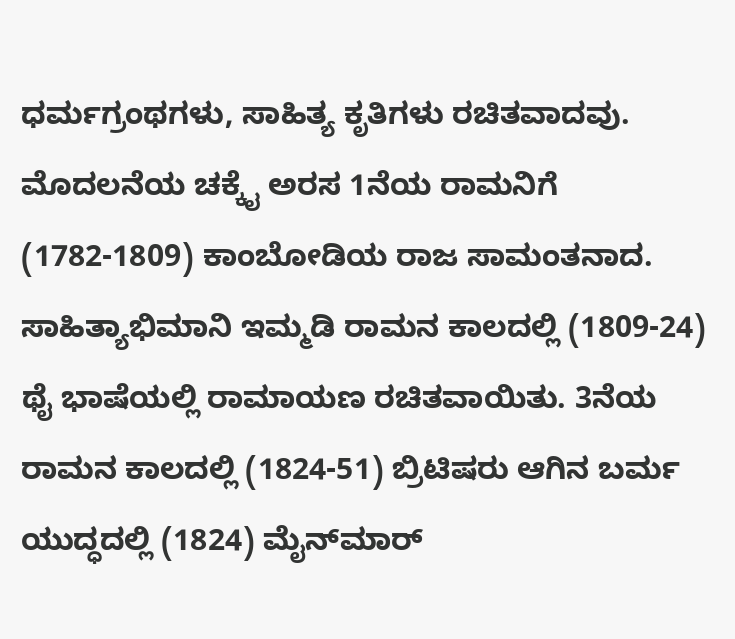ಧರ್ಮಗ್ರಂಥಗಳು, ಸಾಹಿತ್ಯ ಕೃತಿಗಳು ರಚಿತವಾದವು. ಮೊದಲನೆಯ ಚಕ್ಕೈ ಅರಸ 1ನೆಯ ರಾಮನಿಗೆ (1782-1809) ಕಾಂಬೋಡಿಯ ರಾಜ ಸಾಮಂತನಾದ. ಸಾಹಿತ್ಯಾಭಿಮಾನಿ ಇಮ್ಮಡಿ ರಾಮನ ಕಾಲದಲ್ಲಿ (1809-24) ಥೈ ಭಾಷೆಯಲ್ಲಿ ರಾಮಾಯಣ ರಚಿತವಾಯಿತು. 3ನೆಯ ರಾಮನ ಕಾಲದಲ್ಲಿ (1824-51) ಬ್ರಿಟಿಷರು ಆಗಿನ ಬರ್ಮ ಯುದ್ಧದಲ್ಲಿ (1824) ಮೈನ್‍ಮಾರ್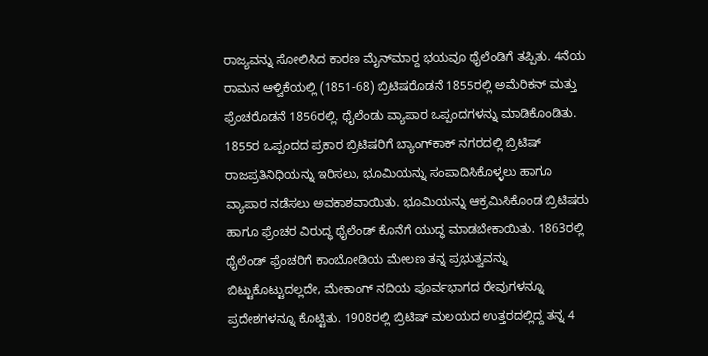ರಾಜ್ಯವನ್ನು ಸೋಲಿಸಿದ ಕಾರಣ ಮೈನ್‍ಮಾರ್‍ದ ಭಯವೂ ಥೈಲೆಂಡಿಗೆ ತಪ್ಪಿತು. 4ನೆಯ ರಾಮನ ಆಳ್ವಿಕೆಯಲ್ಲಿ (1851-68) ಬ್ರಿಟಿಷರೊಡನೆ 1855ರಲ್ಲಿ ಅಮೆರಿಕನ್ ಮತ್ತು ಫ್ರೆಂಚರೊಡನೆ 1856ರಲ್ಲಿ. ಥೈಲೆಂಡು ವ್ಯಾಪಾರ ಒಪ್ಪಂದಗಳನ್ನು ಮಾಡಿಕೊಂಡಿತು. 1855ರ ಒಪ್ಪಂದದ ಪ್ರಕಾರ ಬ್ರಿಟಿಷರಿಗೆ ಬ್ಯಾಂಗ್‍ಕಾಕ್ ನಗರದಲ್ಲಿ ಬ್ರಿಟಿಷ್ ರಾಜಪ್ರತಿನಿಧಿಯನ್ನು ಇರಿಸಲು, ಭೂಮಿಯನ್ನು ಸಂಪಾದಿಸಿಕೊಳ್ಳಲು ಹಾಗೂ ವ್ಯಾಪಾರ ನಡೆಸಲು ಅವಕಾಶವಾಯಿತು. ಭೂಮಿಯನ್ನು ಆಕ್ರಮಿಸಿಕೊಂಡ ಬ್ರಿಟಿಷರು ಹಾಗೂ ಫ್ರೆಂಚರ ವಿರುದ್ಧ ಥೈಲೆಂಡ್ ಕೊನೆಗೆ ಯುದ್ಧ ಮಾಡಬೇಕಾಯಿತು. 1863ರಲ್ಲಿ ಥೈಲೆಂಡ್ ಫ್ರೆಂಚರಿಗೆ ಕಾಂಬೋಡಿಯ ಮೇಲಣ ತನ್ನ ಪ್ರಭುತ್ವವನ್ನು ಬಿಟ್ಟುಕೊಟ್ಟುದಲ್ಲದೇ, ಮೇಕಾಂಗ್ ನದಿಯ ಪೂರ್ವಭಾಗದ ರೇವುಗಳನ್ನೂ ಪ್ರದೇಶಗಳನ್ನೂ ಕೊಟ್ಟಿತು. 1908ರಲ್ಲಿ ಬ್ರಿಟಿಷ್ ಮಲಯದ ಉತ್ತರದಲ್ಲಿದ್ದ ತನ್ನ 4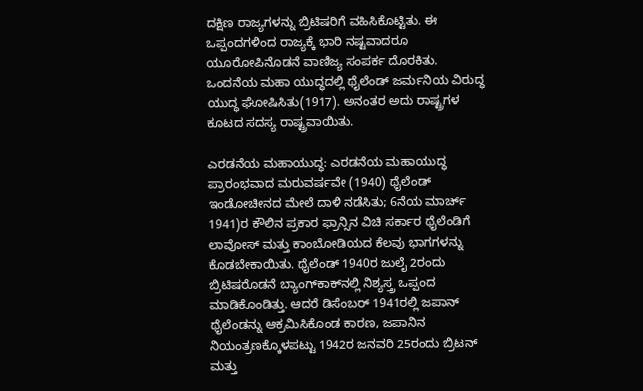ದಕ್ಷಿಣ ರಾಜ್ಯಗಳನ್ನು ಬ್ರಿಟಿಷರಿಗೆ ವಹಿಸಿಕೊಟ್ಟಿತು. ಈ ಒಪ್ಪಂದಗಳಿಂದ ರಾಜ್ಯಕ್ಕೆ ಭಾರಿ ನಷ್ಟವಾದರೂ ಯೂರೋಪಿನೊಡನೆ ವಾಣಿಜ್ಯ ಸಂಪರ್ಕ ದೊರಕಿತು. ಒಂದನೆಯ ಮಹಾ ಯುದ್ಧದಲ್ಲಿ ಥೈಲೆಂಡ್ ಜರ್ಮನಿಯ ವಿರುದ್ಧ ಯುದ್ಧ ಘೋಷಿಸಿತು(1917). ಅನಂತರ ಅದು ರಾಷ್ಟ್ರಗಳ ಕೂಟದ ಸದಸ್ಯ ರಾಷ್ಟ್ರವಾಯಿತು.

ಎರಡನೆಯ ಮಹಾಯುದ್ಧ: ಎರಡನೆಯ ಮಹಾಯುದ್ಧ ಪ್ರಾರಂಭವಾದ ಮರುವರ್ಷವೇ (1940) ಥೈಲೆಂಡ್ ಇಂಡೋಚೀನದ ಮೇಲೆ ದಾಳಿ ನಡೆಸಿತು; 6ನೆಯ ಮಾರ್ಚ್ 1941)ರ ಕೌಲಿನ ಪ್ರಕಾರ ಫ್ರಾನ್ಸಿನ ವಿಚಿ ಸರ್ಕಾರ ಥೈಲೆಂಡಿಗೆ ಲಾವೋಸ್ ಮತ್ತು ಕಾಂಬೋಡಿಯದ ಕೆಲವು ಭಾಗಗಳನ್ನು ಕೊಡಬೇಕಾಯಿತು. ಥೈಲೆಂಡ್ 1940ರ ಜುಲೈ 2ರಂದು ಬ್ರಿಟಿಷರೊಡನೆ ಬ್ಯಾಂಗ್‍ಕಾಕ್‍ನಲ್ಲಿ ನಿಶ್ಯಸ್ತ್ರ ಒಪ್ಪಂದ ಮಾಡಿಕೊಂಡಿತ್ತು. ಆದರೆ ಡಿಸೆಂಬರ್ 1941ರಲ್ಲಿ ಜಪಾನ್ ಥೈಲೆಂಡನ್ನು ಆಕ್ರಮಿಸಿಕೊಂಡ ಕಾರಣ, ಜಪಾನಿನ ನಿಯಂತ್ರಣಕ್ಕೊಳಪಟ್ಟು 1942ರ ಜನವರಿ 25ರಂದು ಬ್ರಿಟನ್ ಮತ್ತು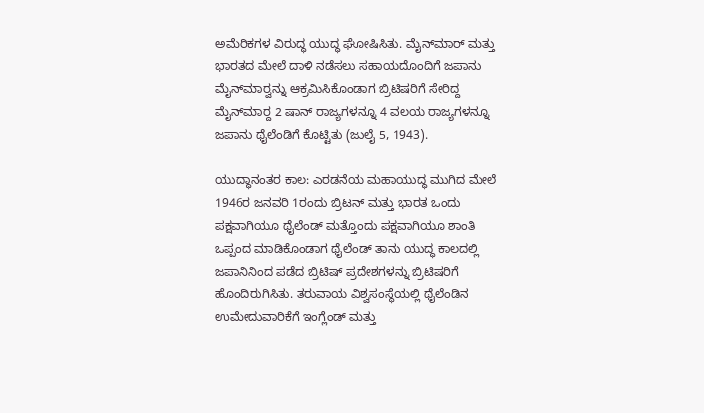ಅಮೆರಿಕಗಳ ವಿರುದ್ಧ ಯುದ್ಧ ಘೋಷಿಸಿತು. ಮೈನ್‍ಮಾರ್ ಮತ್ತು ಭಾರತದ ಮೇಲೆ ದಾಳಿ ನಡೆಸಲು ಸಹಾಯದೊಂದಿಗೆ ಜಪಾನು ಮೈನ್‍ಮಾರ್‍ವನ್ನು ಆಕ್ರಮಿಸಿಕೊಂಡಾಗ ಬ್ರಿಟಿಷರಿಗೆ ಸೇರಿದ್ದ ಮೈನ್‍ಮಾರ್‍ದ 2 ಷಾನ್ ರಾಜ್ಯಗಳನ್ನೂ 4 ವಲಯ ರಾಜ್ಯಗಳನ್ನೂ ಜಪಾನು ಥೈಲೆಂಡಿಗೆ ಕೊಟ್ಟಿತು (ಜುಲೈ 5, 1943).

ಯುದ್ಧಾನಂತರ ಕಾಲ: ಎರಡನೆಯ ಮಹಾಯುದ್ಧ ಮುಗಿದ ಮೇಲೆ 1946ರ ಜನವರಿ 1ರಂದು ಬ್ರಿಟನ್ ಮತ್ತು ಭಾರತ ಒಂದು ಪಕ್ಷವಾಗಿಯೂ ಥೈಲೆಂಡ್ ಮತ್ತೊಂದು ಪಕ್ಷವಾಗಿಯೂ ಶಾಂತಿ ಒಪ್ಪಂದ ಮಾಡಿಕೊಂಡಾಗ ಥೈಲೆಂಡ್ ತಾನು ಯುದ್ಧ ಕಾಲದಲ್ಲಿ ಜಪಾನಿನಿಂದ ಪಡೆದ ಬ್ರಿಟಿಷ್ ಪ್ರದೇಶಗಳನ್ನು ಬ್ರಿಟಿಷರಿಗೆ ಹೊಂದಿರುಗಿಸಿತು. ತರುವಾಯ ವಿಶ್ವಸಂಸ್ಥೆಯಲ್ಲಿ ಥೈಲೆಂಡಿನ ಉಮೇದುವಾರಿಕೆಗೆ ಇಂಗ್ಲೆಂಡ್ ಮತ್ತು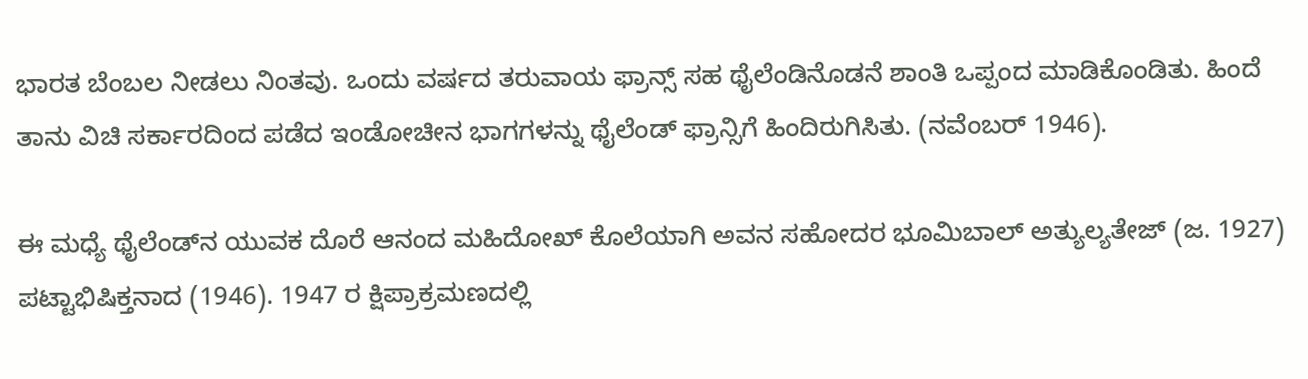ಭಾರತ ಬೆಂಬಲ ನೀಡಲು ನಿಂತವು. ಒಂದು ವರ್ಷದ ತರುವಾಯ ಫ್ರಾನ್ಸ್ ಸಹ ಥೈಲೆಂಡಿನೊಡನೆ ಶಾಂತಿ ಒಪ್ಪಂದ ಮಾಡಿಕೊಂಡಿತು. ಹಿಂದೆ ತಾನು ವಿಚಿ ಸರ್ಕಾರದಿಂದ ಪಡೆದ ಇಂಡೋಚೀನ ಭಾಗಗಳನ್ನು ಥೈಲೆಂಡ್ ಫ್ರಾನ್ಸಿಗೆ ಹಿಂದಿರುಗಿಸಿತು. (ನವೆಂಬರ್ 1946).

ಈ ಮಧ್ಯೆ ಥೈಲೆಂಡ್‍ನ ಯುವಕ ದೊರೆ ಆನಂದ ಮಹಿದೋಖ್ ಕೊಲೆಯಾಗಿ ಅವನ ಸಹೋದರ ಭೂಮಿಬಾಲ್ ಅತ್ಯುಲ್ಯತೇಜ್ (ಜ. 1927) ಪಟ್ಟಾಭಿಷಿಕ್ತನಾದ (1946). 1947 ರ ಕ್ಷಿಪ್ರಾಕ್ರಮಣದಲ್ಲಿ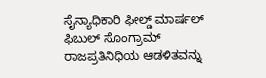ಸೈನ್ಯಾಧಿಕಾರಿ ಫೀಲ್ಡ್ ಮಾರ್ಷಲ್ ಫಿಬುಲ್ ಸೊಂಗ್ರಾಮ್ ರಾಜಪ್ರತಿನಿಧಿಯ ಆಡಳಿತವನ್ನು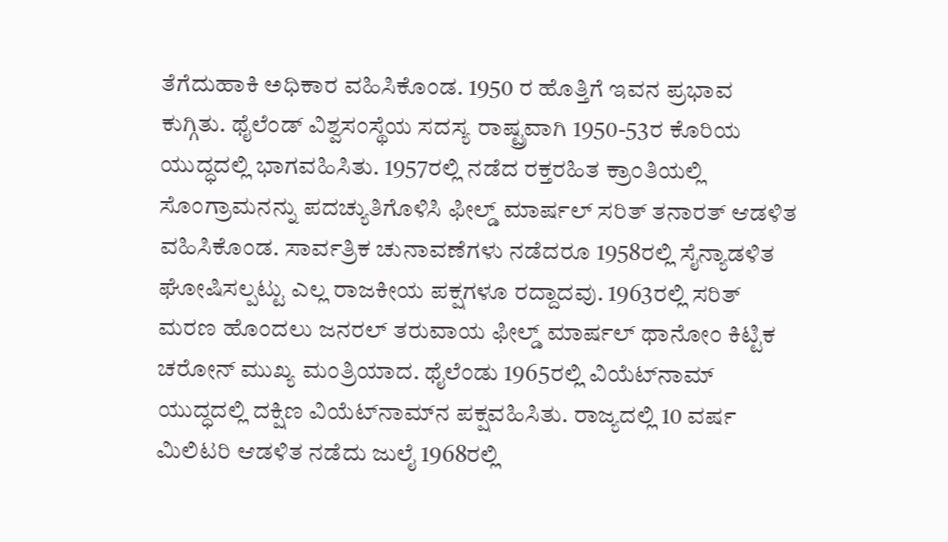ತೆಗೆದುಹಾಕಿ ಅಧಿಕಾರ ವಹಿಸಿಕೊಂಡ. 1950 ರ ಹೊತ್ತಿಗೆ ಇವನ ಪ್ರಭಾವ ಕುಗ್ಗಿತು. ಥೈಲೆಂಡ್ ವಿಶ್ವಸಂಸ್ಥೆಯ ಸದಸ್ಯ ರಾಷ್ಟ್ರವಾಗಿ 1950-53ರ ಕೊರಿಯ ಯುದ್ಧದಲ್ಲಿ ಭಾಗವಹಿಸಿತು. 1957ರಲ್ಲಿ ನಡೆದ ರಕ್ತರಹಿತ ಕ್ರಾಂತಿಯಲ್ಲಿ ಸೊಂಗ್ರಾಮನನ್ನು ಪದಚ್ಯುತಿಗೊಳಿಸಿ ಫೀಲ್ಡ್ ಮಾರ್ಷಲ್ ಸರಿತ್ ತನಾರತ್ ಆಡಳಿತ ವಹಿಸಿಕೊಂಡ. ಸಾರ್ವತ್ರಿಕ ಚುನಾವಣೆಗಳು ನಡೆದರೂ 1958ರಲ್ಲಿ ಸೈನ್ಯಾಡಳಿತ ಘೋಷಿಸಲ್ಪಟ್ಟು ಎಲ್ಲ ರಾಜಕೀಯ ಪಕ್ಷಗಳೂ ರದ್ದಾದವು. 1963ರಲ್ಲಿ ಸರಿತ್ ಮರಣ ಹೊಂದಲು ಜನರಲ್ ತರುವಾಯ ಫೀಲ್ಡ್ ಮಾರ್ಷಲ್ ಥಾನೋಂ ಕಿಟ್ಟಿಕ ಚರೋನ್ ಮುಖ್ಯ ಮಂತ್ರಿಯಾದ. ಥೈಲೆಂಡು 1965ರಲ್ಲಿ ವಿಯೆಟ್‍ನಾಮ್ ಯುದ್ಧದಲ್ಲಿ ದಕ್ಷಿಣ ವಿಯೆಟ್‍ನಾಮ್‍ನ ಪಕ್ಷವಹಿಸಿತು. ರಾಜ್ಯದಲ್ಲಿ 10 ವರ್ಷ ಮಿಲಿಟರಿ ಆಡಳಿತ ನಡೆದು ಜುಲೈ 1968ರಲ್ಲಿ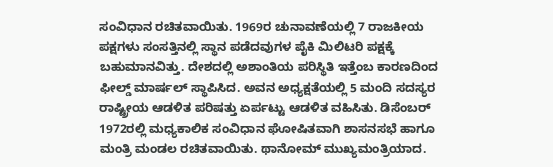ಸಂವಿಧಾನ ರಚಿತವಾಯಿತು. 1969ರ ಚುನಾವಣೆಯಲ್ಲಿ 7 ರಾಜಕೀಯ ಪಕ್ಷಗಳು ಸಂಸತ್ತಿನಲ್ಲಿ ಸ್ಥಾನ ಪಡೆದವುಗಳ ಪೈಕಿ ಮಿಲಿಟರಿ ಪಕ್ಷಕ್ಕೆ ಬಹುಮಾನವಿತ್ತು. ದೇಶದಲ್ಲಿ ಅಶಾಂತಿಯ ಪರಿಸ್ಥಿತಿ ಇತ್ತೆಂಬ ಕಾರಣದಿಂದ ಫೀಲ್ಡ್ ಮಾರ್ಷಲ್ ಸ್ಥಾಪಿಸಿದ. ಅವನ ಅಧ್ಯಕ್ಷತೆಯಲ್ಲಿ 5 ಮಂದಿ ಸದಸ್ಯರ ರಾಷ್ಟ್ರೀಯ ಆಡಳಿತ ಪರಿಷತ್ತು ಏರ್ಪಟ್ಟು ಆಡಳಿತ ವಹಿಸಿತು. ಡಿಸೆಂಬರ್ 1972ರಲ್ಲಿ ಮಧ್ಯಕಾಲಿಕ ಸಂವಿಧಾನ ಘೋಷಿತವಾಗಿ ಶಾಸನಸಭೆ ಹಾಗೂ ಮಂತ್ರಿ ಮಂಡಲ ರಚಿತವಾಯಿತು. ಥಾನೋಮ್ ಮುಖ್ಯಮಂತ್ರಿಯಾದ.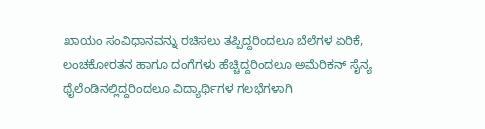ಖಾಯಂ ಸಂವಿಧಾನವನ್ನು ರಚಿಸಲು ತಪ್ಪಿದ್ದರಿಂದಲೂ ಬೆಲೆಗಳ ಏರಿಕೆ, ಲಂಚಕೋರತನ ಹಾಗೂ ದಂಗೆಗಳು ಹೆಚ್ಚಿದ್ದರಿಂದಲೂ ಅಮೆರಿಕನ್ ಸೈನ್ಯ ಥೈಲೆಂಡಿನಲ್ಲಿದ್ದರಿಂದಲೂ ವಿದ್ಯಾರ್ಥಿಗಳ ಗಲಭೆಗಳಾಗಿ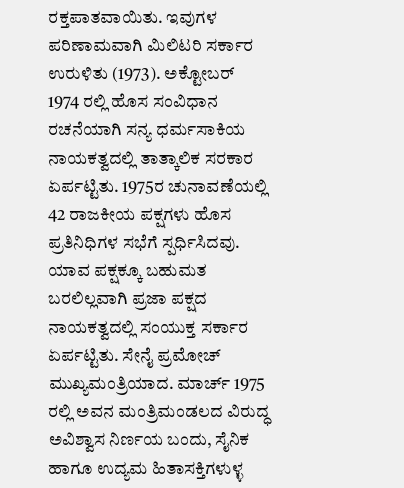ರಕ್ತಪಾತವಾಯಿತು. ಇವುಗಳ ಪರಿಣಾಮವಾಗಿ ಮಿಲಿಟರಿ ಸರ್ಕಾರ ಉರುಳಿತು (1973). ಅಕ್ಟೋಬರ್ 1974 ರಲ್ಲಿ ಹೊಸ ಸಂವಿಧಾನ ರಚನೆಯಾಗಿ ಸನ್ಯ ಧರ್ಮಸಾಕಿಯ ನಾಯಕತ್ವದಲ್ಲಿ ತಾತ್ಕಾಲಿಕ ಸರಕಾರ ಏರ್ಪಟ್ಟಿತು. 1975ರ ಚುನಾವಣೆಯಲ್ಲಿ 42 ರಾಜಕೀಯ ಪಕ್ಷಗಳು ಹೊಸ ಪ್ರತಿನಿಧಿಗಳ ಸಭೆಗೆ ಸ್ಪರ್ಧಿಸಿದವು. ಯಾವ ಪಕ್ಷಕ್ಕೂ ಬಹುಮತ ಬರಲಿಲ್ಲವಾಗಿ ಪ್ರಜಾ ಪಕ್ಷದ ನಾಯಕತ್ವದಲ್ಲಿ ಸಂಯುಕ್ತ ಸರ್ಕಾರ ಏರ್ಪಟ್ಟಿತು. ಸೇನೈ ಪ್ರಮೋಚ್ ಮುಖ್ಯಮಂತ್ರಿಯಾದ. ಮಾರ್ಚ್ 1975 ರಲ್ಲಿ ಅವನ ಮಂತ್ರಿಮಂಡಲದ ವಿರುದ್ಧ ಅವಿಶ್ವಾಸ ನಿರ್ಣಯ ಬಂದು, ಸೈನಿಕ ಹಾಗೂ ಉದ್ಯಮ ಹಿತಾಸಕ್ತಿಗಳುಳ್ಳ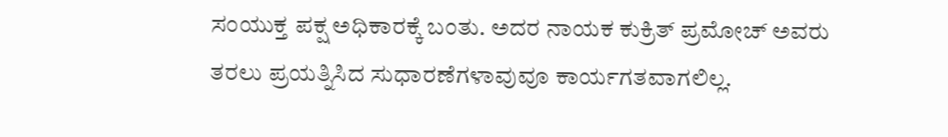ಸಂಯುಕ್ತ ಪಕ್ಷ ಅಧಿಕಾರಕ್ಕೆ ಬಂತು. ಅದರ ನಾಯಕ ಕುಕ್ರಿತ್ ಪ್ರಮೋಚ್ ಅವರು ತರಲು ಪ್ರಯತ್ನಿಸಿದ ಸುಧಾರಣೆಗಳಾವುವೂ ಕಾರ್ಯಗತವಾಗಲಿಲ್ಲ.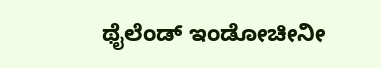ಥೈಲೆಂಡ್ ಇಂಡೋಚೀನೀ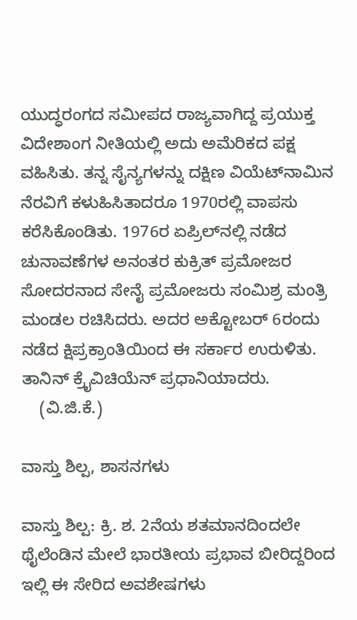ಯುದ್ಧರಂಗದ ಸಮೀಪದ ರಾಜ್ಯವಾಗಿದ್ದ ಪ್ರಯುಕ್ತ ವಿದೇಶಾಂಗ ನೀತಿಯಲ್ಲಿ ಅದು ಅಮೆರಿಕದ ಪಕ್ಷ ವಹಿಸಿತು. ತನ್ನ ಸೈನ್ಯಗಳನ್ನು ದಕ್ಷಿಣ ವಿಯೆಟ್‍ನಾಮಿನ ನೆರವಿಗೆ ಕಳುಹಿಸಿತಾದರೂ 1970ರಲ್ಲಿ ವಾಪಸು ಕರೆಸಿಕೊಂಡಿತು. 1976ರ ಏಪ್ರಿಲ್‍ನಲ್ಲಿ ನಡೆದ ಚುನಾವಣೆಗಳ ಅನಂತರ ಕುಕ್ರಿತ್ ಪ್ರಮೋಜರ ಸೋದರನಾದ ಸೇನೈ ಪ್ರಮೋಜರು ಸಂಮಿಶ್ರ ಮಂತ್ರಿ ಮಂಡಲ ರಚಿಸಿದರು. ಅದರ ಅಕ್ಟೋಬರ್ 6ರಂದು ನಡೆದ ಕ್ಷಿಪ್ರಕ್ರಾಂತಿಯಿಂದ ಈ ಸರ್ಕಾರ ಉರುಳಿತು. ತಾನಿನ್ ಕ್ರೈವಿಚಿಯೆನ್ ಪ್ರಧಾನಿಯಾದರು.
    (ವಿ.ಜಿ.ಕೆ.)

ವಾಸ್ತು ಶಿಲ್ಪ, ಶಾಸನಗಳು

ವಾಸ್ತು ಶಿಲ್ಪ: ಕ್ರಿ. ಶ. 2ನೆಯ ಶತಮಾನದಿಂದಲೇ ಥೈಲೆಂಡಿನ ಮೇಲೆ ಭಾರತೀಯ ಪ್ರಭಾವ ಬೀರಿದ್ದರಿಂದ ಇಲ್ಲಿ ಈ ಸೇರಿದ ಅವಶೇಷಗಳು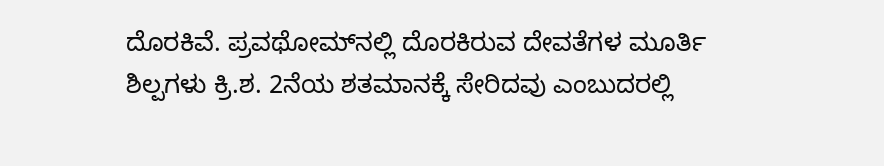ದೊರಕಿವೆ. ಪ್ರವಥೋಮ್‍ನಲ್ಲಿ ದೊರಕಿರುವ ದೇವತೆಗಳ ಮೂರ್ತಿ ಶಿಲ್ಪಗಳು ಕ್ರಿ.ಶ. 2ನೆಯ ಶತಮಾನಕ್ಕೆ ಸೇರಿದವು ಎಂಬುದರಲ್ಲಿ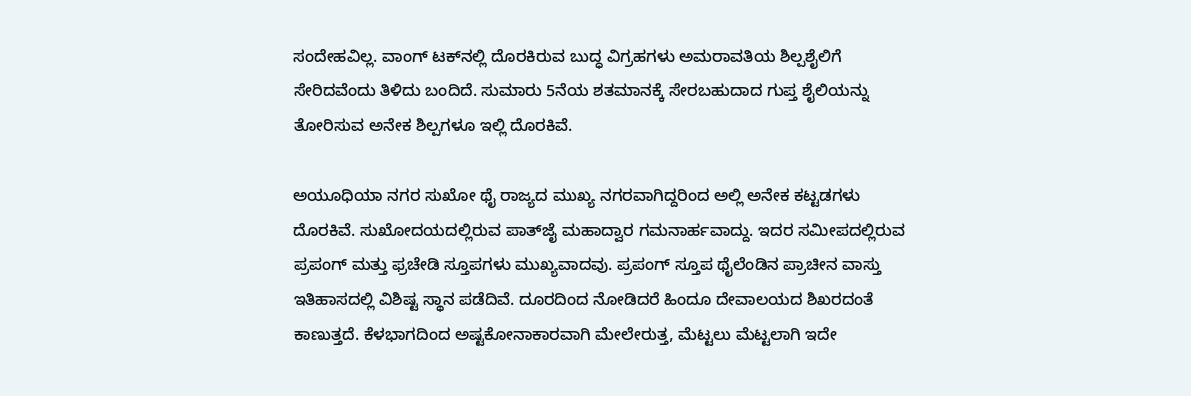ಸಂದೇಹವಿಲ್ಲ. ವಾಂಗ್ ಟಕ್‍ನಲ್ಲಿ ದೊರಕಿರುವ ಬುದ್ಧ ವಿಗ್ರಹಗಳು ಅಮರಾವತಿಯ ಶಿಲ್ಪಶೈಲಿಗೆ ಸೇರಿದವೆಂದು ತಿಳಿದು ಬಂದಿದೆ. ಸುಮಾರು 5ನೆಯ ಶತಮಾನಕ್ಕೆ ಸೇರಬಹುದಾದ ಗುಪ್ತ ಶೈಲಿಯನ್ನು ತೋರಿಸುವ ಅನೇಕ ಶಿಲ್ಪಗಳೂ ಇಲ್ಲಿ ದೊರಕಿವೆ.

ಅಯೂಧಿಯಾ ನಗರ ಸುಖೋ ಥೈ ರಾಜ್ಯದ ಮುಖ್ಯ ನಗರವಾಗಿದ್ದರಿಂದ ಅಲ್ಲಿ ಅನೇಕ ಕಟ್ಟಡಗಳು ದೊರಕಿವೆ. ಸುಖೋದಯದಲ್ಲಿರುವ ಪಾತ್‍ಜೈ ಮಹಾದ್ವಾರ ಗಮನಾರ್ಹವಾದ್ದು. ಇದರ ಸಮೀಪದಲ್ಲಿರುವ ಪ್ರಪಂಗ್ ಮತ್ತು ಫ್ರಚೇಡಿ ಸ್ತೂಪಗಳು ಮುಖ್ಯವಾದವು. ಪ್ರಪಂಗ್ ಸ್ತೂಪ ಥೈಲೆಂಡಿನ ಪ್ರಾಚೀನ ವಾಸ್ತು ಇತಿಹಾಸದಲ್ಲಿ ವಿಶಿಷ್ಟ ಸ್ಥಾನ ಪಡೆದಿವೆ. ದೂರದಿಂದ ನೋಡಿದರೆ ಹಿಂದೂ ದೇವಾಲಯದ ಶಿಖರದಂತೆ ಕಾಣುತ್ತದೆ. ಕೆಳಭಾಗದಿಂದ ಅಷ್ಟಕೋನಾಕಾರವಾಗಿ ಮೇಲೇರುತ್ತ, ಮೆಟ್ಟಲು ಮೆಟ್ಟಲಾಗಿ ಇದೇ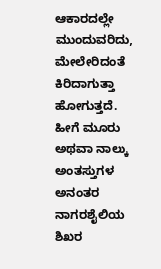ಆಕಾರದಲ್ಲೇ ಮುಂದುವರಿದು, ಮೇಲೇರಿದಂತೆ ಕಿರಿದಾಗುತ್ತಾ ಹೋಗುತ್ತದೆ. ಹೀಗೆ ಮೂರು ಅಥವಾ ನಾಲ್ಕು ಅಂತಸ್ತುಗಳ ಅನಂತರ ನಾಗರಶೈಲಿಯ ಶಿಖರ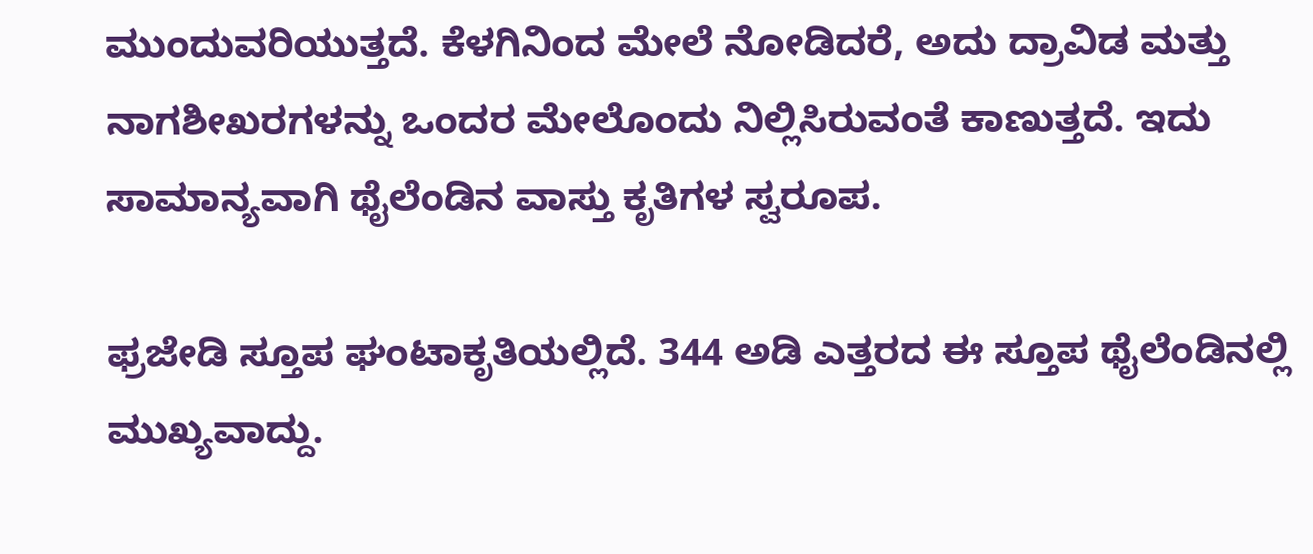ಮುಂದುವರಿಯುತ್ತದೆ. ಕೆಳಗಿನಿಂದ ಮೇಲೆ ನೋಡಿದರೆ, ಅದು ದ್ರಾವಿಡ ಮತ್ತು ನಾಗಶೀಖರಗಳನ್ನು ಒಂದರ ಮೇಲೊಂದು ನಿಲ್ಲಿಸಿರುವಂತೆ ಕಾಣುತ್ತದೆ. ಇದು ಸಾಮಾನ್ಯವಾಗಿ ಥೈಲೆಂಡಿನ ವಾಸ್ತು ಕೃತಿಗಳ ಸ್ವರೂಪ.

ಫ್ರಜೇಡಿ ಸ್ತೂಪ ಘಂಟಾಕೃತಿಯಲ್ಲಿದೆ. 344 ಅಡಿ ಎತ್ತರದ ಈ ಸ್ತೂಪ ಥೈಲೆಂಡಿನಲ್ಲಿ ಮುಖ್ಯವಾದ್ದು.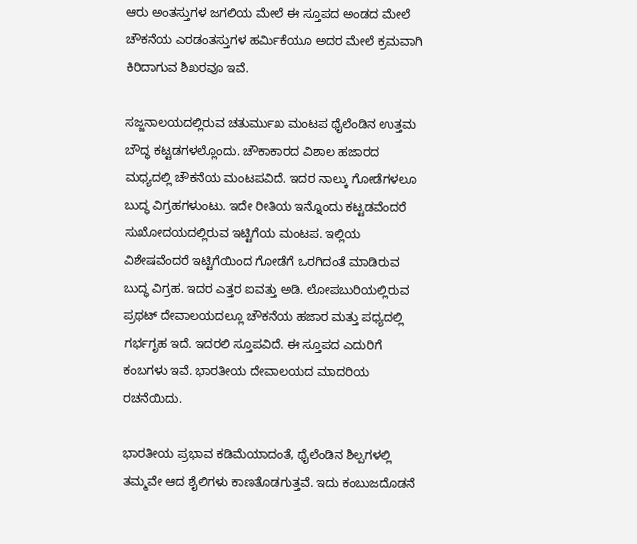ಆರು ಅಂತಸ್ತುಗಳ ಜಗಲಿಯ ಮೇಲೆ ಈ ಸ್ತೂಪದ ಅಂಡದ ಮೇಲೆ ಚೌಕನೆಯ ಎರಡಂತಸ್ತುಗಳ ಹರ್ಮಿಕೆಯೂ ಅದರ ಮೇಲೆ ಕ್ರಮವಾಗಿ ಕಿರಿದಾಗುವ ಶಿಖರವೂ ಇವೆ.

ಸಜ್ಜನಾಲಯದಲ್ಲಿರುವ ಚತುರ್ಮುಖ ಮಂಟಪ ಥೈಲೆಂಡಿನ ಉತ್ತಮ ಬೌದ್ಧ ಕಟ್ಟಡಗಳಲ್ಲೊಂದು. ಚೌಕಾಕಾರದ ವಿಶಾಲ ಹಜಾರದ ಮಧ್ಯದಲ್ಲಿ ಚೌಕನೆಯ ಮಂಟಪವಿದೆ. ಇದರ ನಾಲ್ಕು ಗೋಡೆಗಳಲೂ ಬುದ್ಧ ವಿಗ್ರಹಗಳುಂಟು. ಇದೇ ರೀತಿಯ ಇನ್ನೊಂದು ಕಟ್ಟಡವೆಂದರೆ ಸುಖೋದಯದಲ್ಲಿರುವ ಇಟ್ಟಿಗೆಯ ಮಂಟಪ. ಇಲ್ಲಿಯ ವಿಶೇಷವೆಂದರೆ ಇಟ್ಟಿಗೆಯಿಂದ ಗೋಡೆಗೆ ಒರಗಿದಂತೆ ಮಾಡಿರುವ ಬುದ್ಧ ವಿಗ್ರಹ. ಇದರ ಎತ್ತರ ಐವತ್ತು ಅಡಿ. ಲೋಪಬುರಿಯಲ್ಲಿರುವ ಪ್ರಥಟ್ ದೇವಾಲಯದಲ್ಲೂ ಚೌಕನೆಯ ಹಜಾರ ಮತ್ತು ಪಧ್ಯದಲ್ಲಿ ಗರ್ಭಗೃಹ ಇದೆ. ಇದರಲಿ ಸ್ತೂಪವಿದೆ. ಈ ಸ್ತೂಪದ ಎದುರಿಗೆ ಕಂಬಗಳು ಇವೆ. ಭಾರತೀಯ ದೇವಾಲಯದ ಮಾದರಿಯ ರಚನೆಯಿದು.

ಭಾರತೀಯ ಪ್ರಭಾವ ಕಡಿಮೆಯಾದಂತೆ, ಥೈಲೆಂಡಿನ ಶಿಲ್ಪಗಳಲ್ಲಿ ತಮ್ಮವೇ ಆದ ಶೈಲಿಗಳು ಕಾಣತೊಡಗುತ್ತವೆ. ಇದು ಕಂಬುಜದೊಡನೆ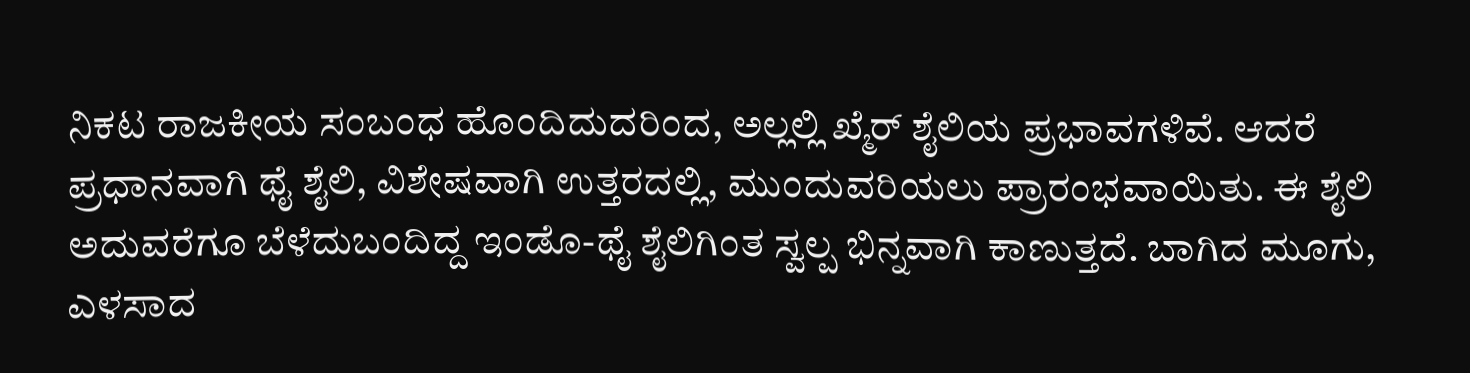ನಿಕಟ ರಾಜಕೀಯ ಸಂಬಂಧ ಹೊಂದಿದುದರಿಂದ, ಅಲ್ಲಲ್ಲಿ ಖ್ಮೆರ್ ಶೈಲಿಯ ಪ್ರಭಾವಗಳಿವೆ. ಆದರೆ ಪ್ರಧಾನವಾಗಿ ಥೈ ಶೈಲಿ, ವಿಶೇಷವಾಗಿ ಉತ್ತರದಲ್ಲಿ, ಮುಂದುವರಿಯಲು ಪ್ರಾರಂಭವಾಯಿತು. ಈ ಶೈಲಿ ಅದುವರೆಗೂ ಬೆಳೆದುಬಂದಿದ್ದ ಇಂಡೊ-ಥೈ ಶೈಲಿಗಿಂತ ಸ್ವಲ್ಪ ಭಿನ್ನವಾಗಿ ಕಾಣುತ್ತದೆ. ಬಾಗಿದ ಮೂಗು, ಎಳಸಾದ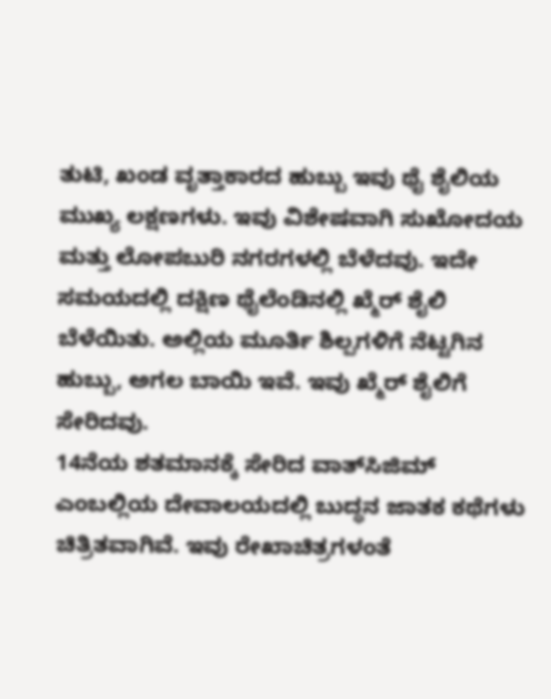ತುಟಿ, ಖಂಡ ವೃತ್ತಾಕಾರದ ಹುಬ್ಬು ಇವು ಥೈ ಶೈಲಿಯ ಮುಖ್ಯ ಲಕ್ಷಣಗಳು. ಇವು ವಿಶೇಷವಾಗಿ ಸುಖೋದಯ ಮತ್ತು ಲೋಪಬುರಿ ನಗರಗಳಲ್ಲಿ ಬೆಳೆದವು. ಇದೇ ಸಮಯದಲ್ಲಿ ದಕ್ಷಿಣ ಥೈಲೆಂಡಿನಲ್ಲಿ ಖ್ಮೆರ್ ಶೈಲಿ ಬೆಳೆಯಿತು. ಅಲ್ಲಿಯ ಮೂರ್ತಿ ಶಿಲ್ಪಗಳಿಗೆ ನೆಟ್ಟಗಿನ ಹುಬ್ಬು, ಅಗಲ ಬಾಯಿ ಇವೆ. ಇವು ಖ್ಮೆರ್ ಶೈಲಿಗೆ ಸೇರಿದವು.
14ನೆಯ ಶತಮಾನಕ್ಕೆ ಸೇರಿದ ವಾತ್‍ಸಿಜಿಮ್ ಎಂಬಲ್ಲಿಯ ದೇವಾಲಯದಲ್ಲಿ ಬುದ್ಧನ ಜಾತಕ ಕಥೆಗಳು ಚಿತ್ರಿತವಾಗಿವೆ. ಇವು ರೇಖಾಚಿತ್ರಗಳಂತೆ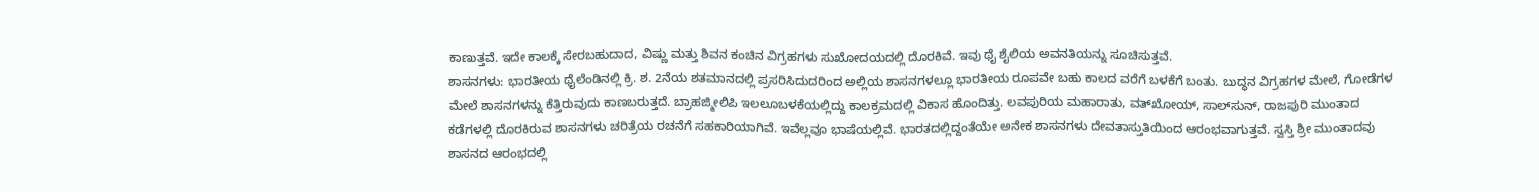ಕಾಣುತ್ತವೆ. ಇದೇ ಕಾಲಕ್ಕೆ ಸೇರಬಹುದಾದ, ವಿಷ್ಣು ಮತ್ತು ಶಿವನ ಕಂಚಿನ ವಿಗ್ರಹಗಳು ಸುಖೋದಯದಲ್ಲಿ ದೊರಕಿವೆ. ಇವು ಥೈ ಶೈಲಿಯ ಅವನತಿಯನ್ನು ಸೂಚಿಸುತ್ತವೆ.
ಶಾಸನಗಳು: ಭಾರತೀಯ ಥೈಲೆಂಡಿನಲ್ಲಿ ಕ್ರಿ. ಶ. 2ನೆಯ ಶತಮಾನದಲ್ಲಿ ಪ್ರಸರಿಸಿದುದರಿಂದ ಅಲ್ಲಿಯ ಶಾಸನಗಳಲ್ಲೂ ಭಾರತೀಯ ರೂಪವೇ ಬಹು ಕಾಲದ ವರೆಗೆ ಬಳಕೆಗೆ ಬಂತು. ಬುದ್ಧನ ವಿಗ್ರಹಗಳ ಮೇಲೆ, ಗೋಡೆಗಳ ಮೇಲೆ ಶಾಸನಗಳನ್ನು ಕೆತ್ತಿರುವುದು ಕಾಣಬರುತ್ತದೆ. ಬ್ರಾಹಜ್ಮೀಲಿಪಿ ಇಲಲೂಬಳಕೆಯಲ್ಲಿದ್ದು ಕಾಲಕ್ರಮದಲ್ಲಿ ವಿಕಾಸ ಹೊಂದಿತ್ತು. ಲವಪುರಿಯ ಮಹಾರಾತು, ವತ್‍ಖೋಯ್, ಸಾಲ್‍ಸುನ್, ರಾಜಪುರಿ ಮುಂತಾದ ಕಡೆಗಳಲ್ಲಿ ದೊರಕಿರುವ ಶಾಸನಗಳು ಚರಿತ್ರೆಯ ರಚನೆಗೆ ಸಹಕಾರಿಯಾಗಿವೆ. ಇವೆಲ್ಲವೂ ಭಾಷೆಯಲ್ಲಿವೆ. ಭಾರತದಲ್ಲಿದ್ದಂತೆಯೇ ಅನೇಕ ಶಾಸನಗಳು ದೇವತಾಸ್ತುತಿಯಿಂದ ಆರಂಭವಾಗುತ್ತವೆ. ಸ್ವಸ್ತಿ ಶ್ರೀ ಮುಂತಾದವು ಶಾಸನದ ಆರಂಭದಲ್ಲಿ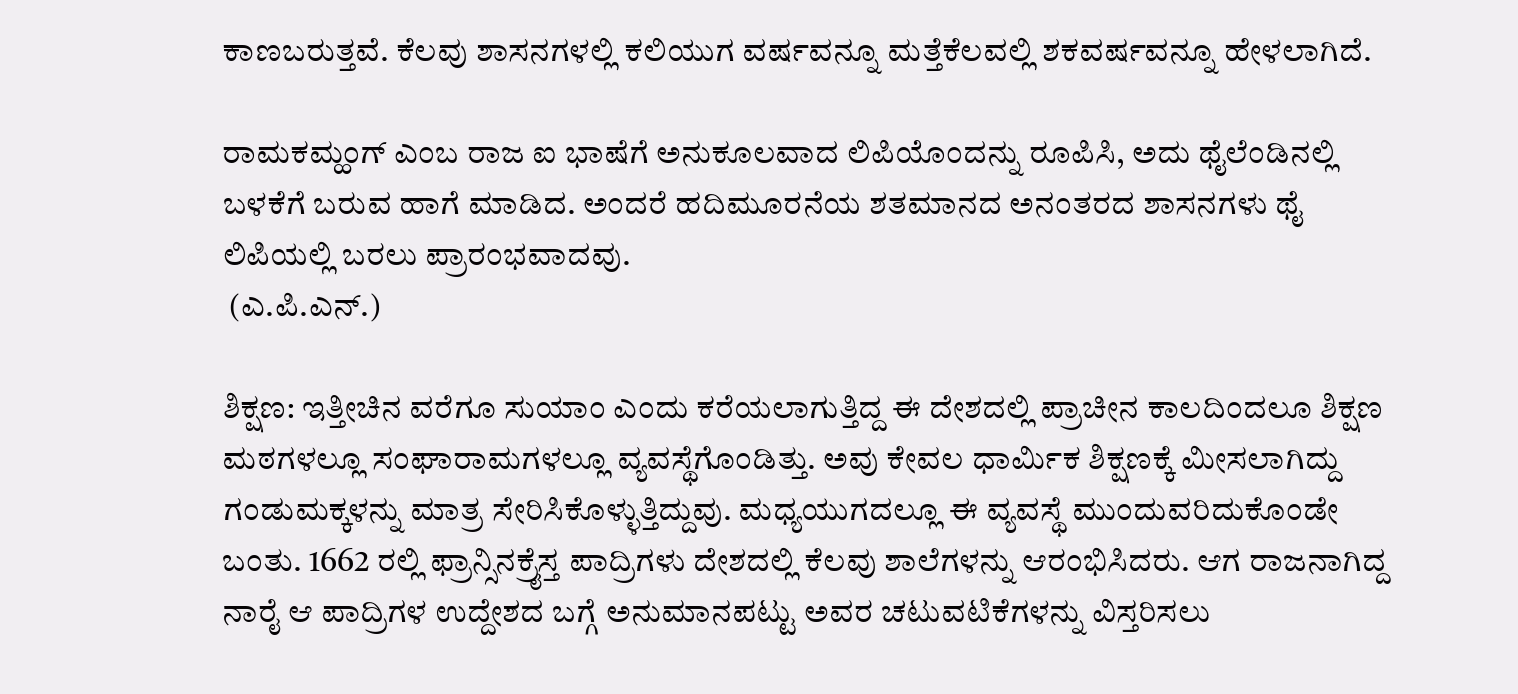ಕಾಣಬರುತ್ತವೆ. ಕೆಲವು ಶಾಸನಗಳಲ್ಲಿ ಕಲಿಯುಗ ವರ್ಷವನ್ನೂ ಮತ್ತೆಕೆಲವಲ್ಲಿ ಶಕವರ್ಷವನ್ನೂ ಹೇಳಲಾಗಿದೆ.

ರಾಮಕಮ್ಹಂಗ್ ಎಂಬ ರಾಜ ಐ ಭಾಷೆಗೆ ಅನುಕೂಲವಾದ ಲಿಪಿಯೊಂದನ್ನು ರೂಪಿಸಿ, ಅದು ಥೈಲೆಂಡಿನಲ್ಲಿ ಬಳಕೆಗೆ ಬರುವ ಹಾಗೆ ಮಾಡಿದ. ಅಂದರೆ ಹದಿಮೂರನೆಯ ಶತಮಾನದ ಅನಂತರದ ಶಾಸನಗಳು ಥೈ ಲಿಪಿಯಲ್ಲಿ ಬರಲು ಪ್ರಾರಂಭವಾದವು.
 (ಎ.ಪಿ.ಎನ್.)

ಶಿಕ್ಷಣ: ಇತ್ತೀಚಿನ ವರೆಗೂ ಸುಯಾಂ ಎಂದು ಕರೆಯಲಾಗುತ್ತಿದ್ದ ಈ ದೇಶದಲ್ಲಿ ಪ್ರಾಚೀನ ಕಾಲದಿಂದಲೂ ಶಿಕ್ಷಣ ಮಠಗಳಲ್ಲೂ ಸಂಘಾರಾಮಗಳಲ್ಲೂ ವ್ಯವಸ್ಥೆಗೊಂಡಿತ್ತು. ಅವು ಕೇವಲ ಧಾರ್ಮಿಕ ಶಿಕ್ಷಣಕ್ಕೆ ಮೀಸಲಾಗಿದ್ದು ಗಂಡುಮಕ್ಕಳನ್ನು ಮಾತ್ರ ಸೇರಿಸಿಕೊಳ್ಳುತ್ತಿದ್ದುವು. ಮಧ್ಯಯುಗದಲ್ಲೂ ಈ ವ್ಯವಸ್ಥೆ ಮುಂದುವರಿದುಕೊಂಡೇ ಬಂತು. 1662 ರಲ್ಲಿ ಫ್ರಾನ್ಸಿನಕ್ರೈಸ್ತ ಪಾದ್ರಿಗಳು ದೇಶದಲ್ಲಿ ಕೆಲವು ಶಾಲೆಗಳನ್ನು ಆರಂಭಿಸಿದರು. ಆಗ ರಾಜನಾಗಿದ್ದ ನಾರೈ ಆ ಪಾದ್ರಿಗಳ ಉದ್ದೇಶದ ಬಗ್ಗೆ ಅನುಮಾನಪಟ್ಟು ಅವರ ಚಟುವಟಿಕೆಗಳನ್ನು ವಿಸ್ತರಿಸಲು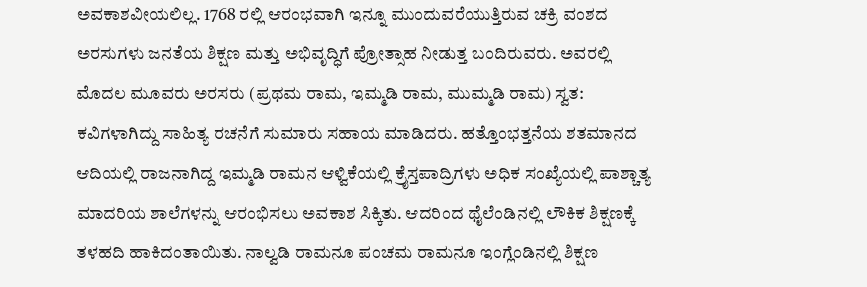ಅವಕಾಶವೀಯಲಿಲ್ಲ. 1768 ರಲ್ಲಿ ಆರಂಭವಾಗಿ ಇನ್ನೂ ಮುಂದುವರೆಯುತ್ತಿರುವ ಚಕ್ರಿ ವಂಶದ ಅರಸುಗಳು ಜನತೆಯ ಶಿಕ್ಷಣ ಮತ್ತು ಅಭಿವೃದ್ಧಿಗೆ ಪ್ರೋತ್ಸಾಹ ನೀಡುತ್ತ ಬಂದಿರುವರು. ಅವರಲ್ಲಿ ಮೊದಲ ಮೂವರು ಅರಸರು (ಪ್ರಥಮ ರಾಮ, ಇಮ್ಮಡಿ ರಾಮ, ಮುಮ್ಮಡಿ ರಾಮ) ಸ್ವತ: ಕವಿಗಳಾಗಿದ್ದು ಸಾಹಿತ್ಯ ರಚನೆಗೆ ಸುಮಾರು ಸಹಾಯ ಮಾಡಿದರು. ಹತ್ತೊಂಭತ್ತನೆಯ ಶತಮಾನದ ಆದಿಯಲ್ಲಿ ರಾಜನಾಗಿದ್ದ ಇಮ್ಮಡಿ ರಾಮನ ಆಳ್ವಿಕೆಯಲ್ಲಿ ಕ್ರೈಸ್ತಪಾದ್ರಿಗಳು ಅಧಿಕ ಸಂಖ್ಯೆಯಲ್ಲಿ ಪಾಶ್ಚಾತ್ಯ ಮಾದರಿಯ ಶಾಲೆಗಳನ್ನು ಆರಂಭಿಸಲು ಅವಕಾಶ ಸಿಕ್ಕಿತು. ಆದರಿಂದ ಥೈಲೆಂಡಿನಲ್ಲಿ ಲೌಕಿಕ ಶಿಕ್ಷಣಕ್ಕೆ ತಳಹದಿ ಹಾಕಿದಂತಾಯಿತು. ನಾಲ್ವಡಿ ರಾಮನೂ ಪಂಚಮ ರಾಮನೂ ಇಂಗ್ಲೆಂಡಿನಲ್ಲಿ ಶಿಕ್ಷಣ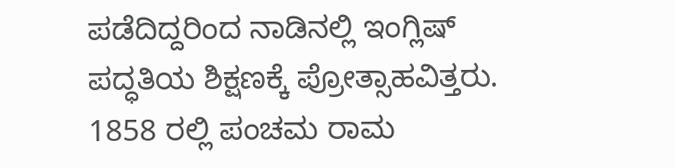ಪಡೆದಿದ್ದರಿಂದ ನಾಡಿನಲ್ಲಿ ಇಂಗ್ಲಿಷ್ ಪದ್ಧತಿಯ ಶಿಕ್ಷಣಕ್ಕೆ ಪ್ರೋತ್ಸಾಹವಿತ್ತರು. 1858 ರಲ್ಲಿ ಪಂಚಮ ರಾಮ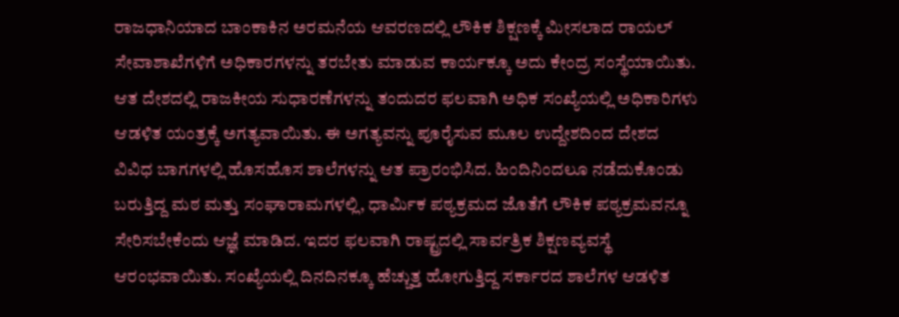ರಾಜಧಾನಿಯಾದ ಬಾಂಕಾಕಿನ ಅರಮನೆಯ ಆವರಣದಲ್ಲಿ ಲೌಕಿಕ ಶಿಕ್ಷಣಕ್ಕೆ ಮೀಸಲಾದ ರಾಯಲ್ ಸೇವಾಶಾಖೆಗಳಿಗೆ ಅಧಿಕಾರಗಳನ್ನು ತರಬೇತು ಮಾಡುವ ಕಾರ್ಯಕ್ಕೂ ಅದು ಕೇಂದ್ರ ಸಂಸ್ಥೆಯಾಯಿತು. ಆತ ದೇಶದಲ್ಲಿ ರಾಜಕೀಯ ಸುಧಾರಣೆಗಳನ್ನು ತಂದುದರ ಫಲವಾಗಿ ಅಧಿಕ ಸಂಖ್ಯೆಯಲ್ಲಿ ಅಧಿಕಾರಿಗಳು ಆಡಳಿತ ಯಂತ್ರಕ್ಕೆ ಅಗತ್ಯವಾಯಿತು. ಈ ಅಗತ್ಯವನ್ನು ಪೂರೈಸುವ ಮೂಲ ಉದ್ದೇಶದಿಂದ ದೇಶದ ವಿವಿಧ ಬಾಗಗಳಲ್ಲಿ ಹೊಸಹೊಸ ಶಾಲೆಗಳನ್ನು ಆತ ಪ್ರಾರಂಭಿಸಿದ. ಹಿಂದಿನಿಂದಲೂ ನಡೆದುಕೊಂಡು ಬರುತ್ತಿದ್ದ ಮಠ ಮತ್ತು ಸಂಘಾರಾಮಗಳಲ್ಲಿ, ಧಾರ್ಮಿಕ ಪಠ್ಯಕ್ರಮದ ಜೊತೆಗೆ ಲೌಕಿಕ ಪಠ್ಯಕ್ರಮವನ್ನೂ ಸೇರಿಸಬೇಕೆಂದು ಆಜ್ಞೆ ಮಾಡಿದ. ಇದರ ಫಲವಾಗಿ ರಾಷ್ಟ್ರದಲ್ಲಿ ಸಾರ್ವತ್ರಿಕ ಶಿಕ್ಷಣವ್ಯವಸ್ಥೆ ಆರಂಭವಾಯಿತು. ಸಂಖ್ಯೆಯಲ್ಲಿ ದಿನದಿನಕ್ಕೂ ಹೆಚ್ಚುತ್ತ ಹೋಗುತ್ತಿದ್ದ ಸರ್ಕಾರದ ಶಾಲೆಗಳ ಆಡಳಿತ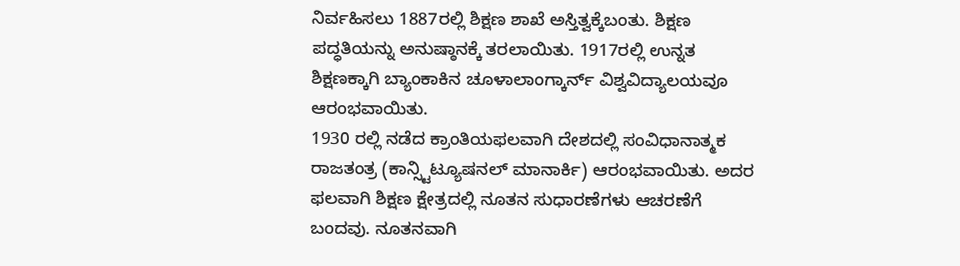ನಿರ್ವಹಿಸಲು 1887ರಲ್ಲಿ ಶಿಕ್ಷಣ ಶಾಖೆ ಅಸ್ತಿತ್ವಕ್ಕೆಬಂತು. ಶಿಕ್ಷಣ ಪದ್ಧತಿಯನ್ನು ಅನುಷ್ಠಾನಕ್ಕೆ ತರಲಾಯಿತು. 1917ರಲ್ಲಿ ಉನ್ನತ ಶಿಕ್ಷಣಕ್ಕಾಗಿ ಬ್ಯಾಂಕಾಕಿನ ಚೂಳಾಲಾಂಗ್ಕಾರ್ನ್ ವಿಶ್ವವಿದ್ಯಾಲಯವೂ ಆರಂಭವಾಯಿತು.
1930 ರಲ್ಲಿ ನಡೆದ ಕ್ರಾಂತಿಯಫಲವಾಗಿ ದೇಶದಲ್ಲಿ ಸಂವಿಧಾನಾತ್ಮಕ ರಾಜತಂತ್ರ (ಕಾನ್ಸ್ಟಿಟ್ಯೂಷನಲ್ ಮಾನಾರ್ಕಿ) ಆರಂಭವಾಯಿತು. ಅದರ ಫಲವಾಗಿ ಶಿಕ್ಷಣ ಕ್ಷೇತ್ರದಲ್ಲಿ ನೂತನ ಸುಧಾರಣೆಗಳು ಆಚರಣೆಗೆ ಬಂದವು. ನೂತನವಾಗಿ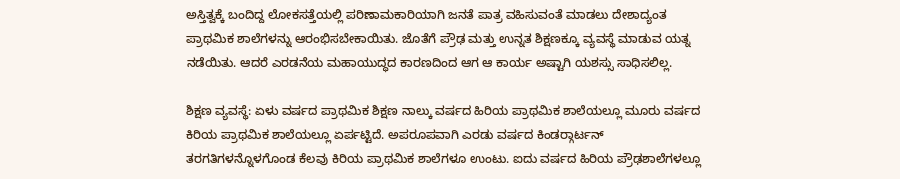ಅಸ್ತಿತ್ವಕ್ಕೆ ಬಂದಿದ್ದ ಲೋಕಸತ್ತೆಯಲ್ಲಿ ಪರಿಣಾಮಕಾರಿಯಾಗಿ ಜನತೆ ಪಾತ್ರ ವಹಿಸುವಂತೆ ಮಾಡಲು ದೇಶಾದ್ಯಂತ ಪ್ರಾಥಮಿಕ ಶಾಲೆಗಳನ್ನು ಆರಂಭಿಸಬೇಕಾಯಿತು. ಜೊತೆಗೆ ಪ್ರೌಢ ಮತ್ತು ಉನ್ನತ ಶಿಕ್ಷಣಕ್ಕೂ ವ್ಯವಸ್ಥೆ ಮಾಡುವ ಯತ್ನ ನಡೆಯಿತು. ಆದರೆ ಎರಡನೆಯ ಮಹಾಯುದ್ಧದ ಕಾರಣದಿಂದ ಆಗ ಆ ಕಾರ್ಯ ಅಷ್ಟಾಗಿ ಯಶಸ್ಸು ಸಾಧಿಸಲಿಲ್ಲ.

ಶಿಕ್ಷಣ ವ್ಯವಸ್ಥೆ: ಏಳು ವರ್ಷದ ಪ್ರಾಥಮಿಕ ಶಿಕ್ಷಣ ನಾಲ್ಕು ವರ್ಷದ ಹಿರಿಯ ಪ್ರಾಥಮಿಕ ಶಾಲೆಯಲ್ಲೂ ಮೂರು ವರ್ಷದ ಕಿರಿಯ ಪ್ರಾಥಮಿಕ ಶಾಲೆಯಲ್ಲೂ ಏರ್ಪಟ್ಟಿದೆ. ಅಪರೂಪವಾಗಿ ಎರಡು ವರ್ಷದ ಕಿಂಡರ್‍ಗಾರ್ಟನ್ ತರಗತಿಗಳನ್ನೊಳಗೊಂಡ ಕೆಲವು ಕಿರಿಯ ಪ್ರಾಥಮಿಕ ಶಾಲೆಗಳೂ ಉಂಟು. ಐದು ವರ್ಷದ ಹಿರಿಯ ಪ್ರೌಢಶಾಲೆಗಳಲ್ಲೂ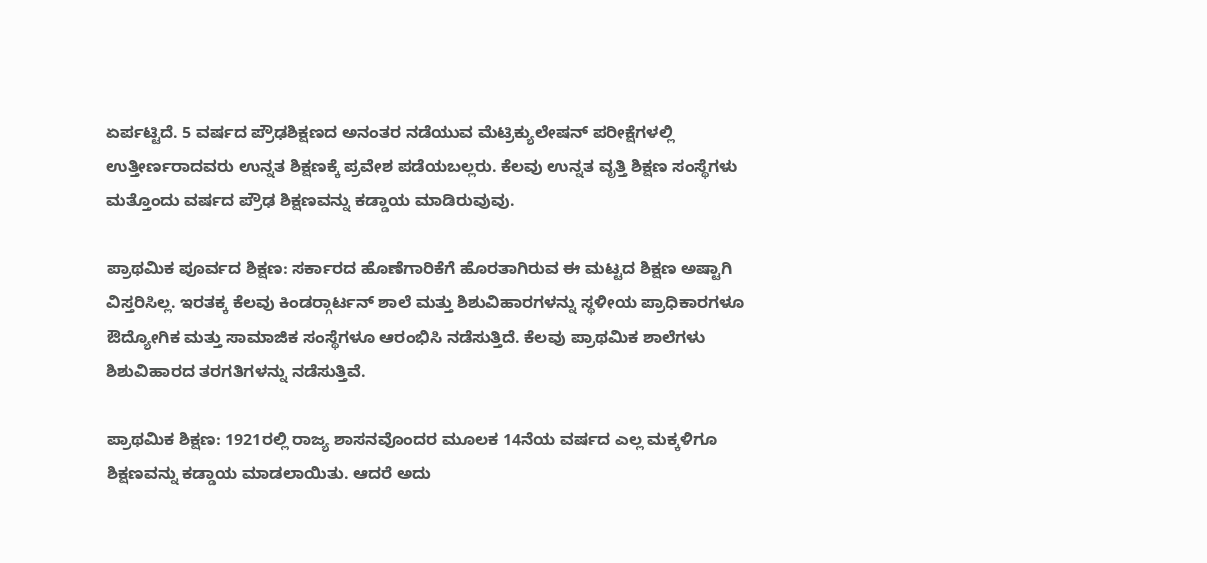ಏರ್ಪಟ್ಟಿದೆ. 5 ವರ್ಷದ ಪ್ರೌಢಶಿಕ್ಷಣದ ಅನಂತರ ನಡೆಯುವ ಮೆಟ್ರಿಕ್ಯುಲೇಷನ್ ಪರೀಕ್ಷೆಗಳಲ್ಲಿ ಉತ್ತೀರ್ಣರಾದವರು ಉನ್ನತ ಶಿಕ್ಷಣಕ್ಕೆ ಪ್ರವೇಶ ಪಡೆಯಬಲ್ಲರು. ಕೆಲವು ಉನ್ನತ ವೃತ್ತಿ ಶಿಕ್ಷಣ ಸಂಸ್ಥೆಗಳು ಮತ್ತೊಂದು ವರ್ಷದ ಪ್ರೌಢ ಶಿಕ್ಷಣವನ್ನು ಕಡ್ಡಾಯ ಮಾಡಿರುವುವು.

ಪ್ರಾಥಮಿಕ ಪೂರ್ವದ ಶಿಕ್ಷಣ: ಸರ್ಕಾರದ ಹೊಣೆಗಾರಿಕೆಗೆ ಹೊರತಾಗಿರುವ ಈ ಮಟ್ಟದ ಶಿಕ್ಷಣ ಅಷ್ಟಾಗಿ ವಿಸ್ತರಿಸಿಲ್ಲ. ಇರತಕ್ಕ ಕೆಲವು ಕಿಂಡರ್‍ಗಾರ್ಟನ್ ಶಾಲೆ ಮತ್ತು ಶಿಶುವಿಹಾರಗಳನ್ನು ಸ್ಥಳೀಯ ಪ್ರಾಧಿಕಾರಗಳೂ ಔದ್ಯೋಗಿಕ ಮತ್ತು ಸಾಮಾಜಿಕ ಸಂಸ್ಥೆಗಳೂ ಆರಂಭಿಸಿ ನಡೆಸುತ್ತಿದೆ. ಕೆಲವು ಪ್ರಾಥಮಿಕ ಶಾಲೆಗಳು ಶಿಶುವಿಹಾರದ ತರಗತಿಗಳನ್ನು ನಡೆಸುತ್ತಿವೆ.

ಪ್ರಾಥಮಿಕ ಶಿಕ್ಷಣ: 1921ರಲ್ಲಿ ರಾಜ್ಯ ಶಾಸನವೊಂದರ ಮೂಲಕ 14ನೆಯ ವರ್ಷದ ಎಲ್ಲ ಮಕ್ಕಳಿಗೂ ಶಿಕ್ಷಣವನ್ನು ಕಡ್ಡಾಯ ಮಾಡಲಾಯಿತು. ಆದರೆ ಅದು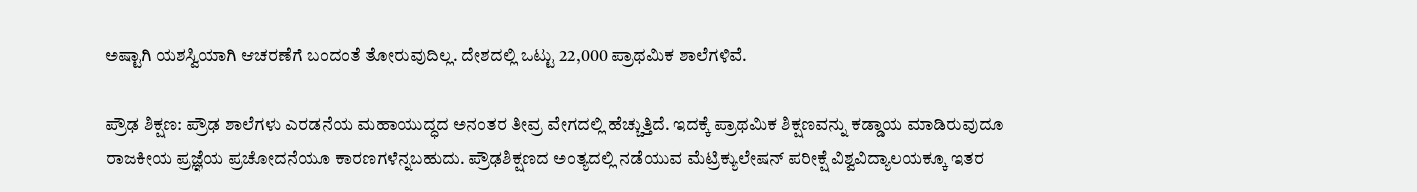ಅಷ್ಟಾಗಿ ಯಶಸ್ವಿಯಾಗಿ ಆಚರಣೆಗೆ ಬಂದಂತೆ ತೋರುವುದಿಲ್ಲ. ದೇಶದಲ್ಲಿ ಒಟ್ಟು 22,000 ಪ್ರಾಥಮಿಕ ಶಾಲೆಗಳಿವೆ.

ಪ್ರೌಢ ಶಿಕ್ಷಣ: ಪ್ರೌಢ ಶಾಲೆಗಳು ಎರಡನೆಯ ಮಹಾಯುದ್ಧದ ಅನಂತರ ತೀವ್ರ ವೇಗದಲ್ಲಿ ಹೆಚ್ಚುತ್ತಿದೆ. ಇದಕ್ಕೆ ಪ್ರಾಥಮಿಕ ಶಿಕ್ಷಣವನ್ನು ಕಡ್ಡಾಯ ಮಾಡಿರುವುದೂ ರಾಜಕೀಯ ಪ್ರಜ್ಞೆಯ ಪ್ರಚೋದನೆಯೂ ಕಾರಣಗಳೆನ್ನಬಹುದು. ಪ್ರೌಢಶಿಕ್ಷಣದ ಅಂತ್ಯದಲ್ಲಿ ನಡೆಯುವ ಮೆಟ್ರಿಕ್ಯುಲೇಷನ್ ಪರೀಕ್ಷೆ ವಿಶ್ವವಿದ್ಯಾಲಯಕ್ಕೂ ಇತರ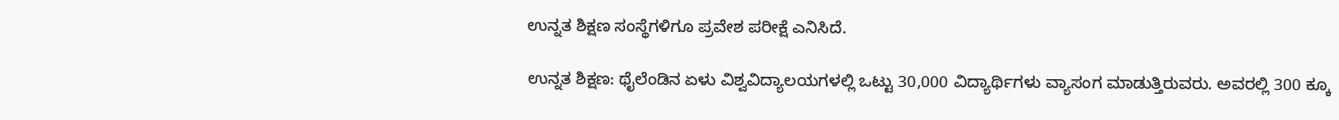ಉನ್ನತ ಶಿಕ್ಷಣ ಸಂಸ್ಥೆಗಳಿಗೂ ಪ್ರವೇಶ ಪರೀಕ್ಷೆ ಎನಿಸಿದೆ.

ಉನ್ನತ ಶಿಕ್ಷಣ: ಥೈಲೆಂಡಿನ ಏಳು ವಿಶ್ವವಿದ್ಯಾಲಯಗಳಲ್ಲಿ ಒಟ್ಟು 30,000 ವಿದ್ಯಾರ್ಥಿಗಳು ವ್ಯಾಸಂಗ ಮಾಡುತ್ತಿರುವರು. ಅವರಲ್ಲಿ 300 ಕ್ಕೂ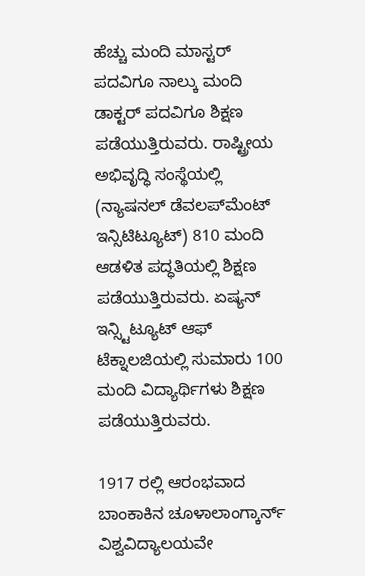ಹೆಚ್ಚು ಮಂದಿ ಮಾಸ್ಟರ್ ಪದವಿಗೂ ನಾಲ್ಕು ಮಂದಿ ಡಾಕ್ಟರ್ ಪದವಿಗೂ ಶಿಕ್ಷಣ ಪಡೆಯುತ್ತಿರುವರು. ರಾಷ್ಟ್ರೀಯ ಅಭಿವೃದ್ಧಿ ಸಂಸ್ಥೆಯಲ್ಲಿ (ನ್ಯಾಷನಲ್ ಡೆವಲಪ್‍ಮೆಂಟ್ ಇನ್ಸಿಟಿಟ್ಯೂಟ್) 810 ಮಂದಿ ಆಡಳಿತ ಪದ್ಧತಿಯಲ್ಲಿ ಶಿಕ್ಷಣ ಪಡೆಯುತ್ತಿರುವರು. ಏಷ್ಯನ್ ಇನ್ಸ್ಟಿಟ್ಯೂಟ್ ಆಫ್ ಟೆಕ್ನಾಲಜಿಯಲ್ಲಿ ಸುಮಾರು 100 ಮಂದಿ ವಿದ್ಯಾರ್ಥಿಗಳು ಶಿಕ್ಷಣ ಪಡೆಯುತ್ತಿರುವರು.

1917 ರಲ್ಲಿ ಆರಂಭವಾದ ಬಾಂಕಾಕಿನ ಚೂಳಾಲಾಂಗ್ಕಾರ್ನ್ ವಿಶ್ವವಿದ್ಯಾಲಯವೇ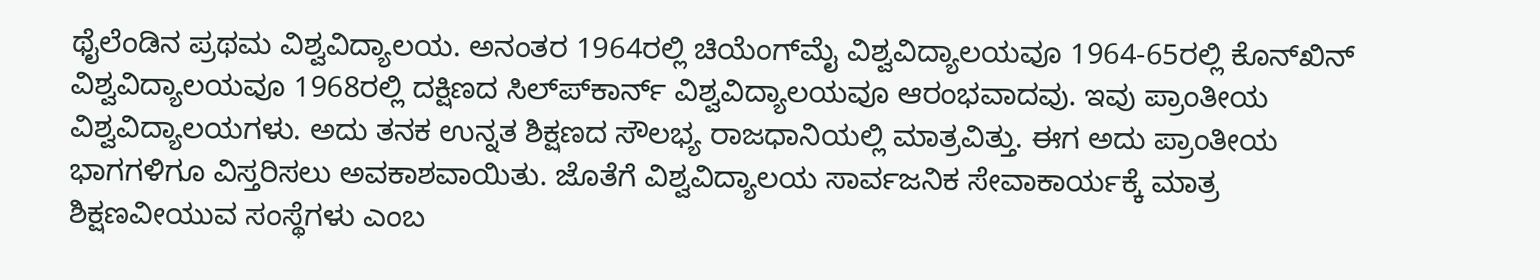ಥೈಲೆಂಡಿನ ಪ್ರಥಮ ವಿಶ್ವವಿದ್ಯಾಲಯ. ಅನಂತರ 1964ರಲ್ಲಿ ಚಿಯೆಂಗ್‍ಮೈ ವಿಶ್ವವಿದ್ಯಾಲಯವೂ 1964-65ರಲ್ಲಿ ಕೊನ್‍ಖಿನ್ ವಿಶ್ವವಿದ್ಯಾಲಯವೂ 1968ರಲ್ಲಿ ದಕ್ಷಿಣದ ಸಿಲ್ಪ್‍ಕಾರ್ನ್ ವಿಶ್ವವಿದ್ಯಾಲಯವೂ ಆರಂಭವಾದವು. ಇವು ಪ್ರಾಂತೀಯ ವಿಶ್ವವಿದ್ಯಾಲಯಗಳು. ಅದು ತನಕ ಉನ್ನತ ಶಿಕ್ಷಣದ ಸೌಲಭ್ಯ ರಾಜಧಾನಿಯಲ್ಲಿ ಮಾತ್ರವಿತ್ತು. ಈಗ ಅದು ಪ್ರಾಂತೀಯ ಭಾಗಗಳಿಗೂ ವಿಸ್ತರಿಸಲು ಅವಕಾಶವಾಯಿತು. ಜೊತೆಗೆ ವಿಶ್ವವಿದ್ಯಾಲಯ ಸಾರ್ವಜನಿಕ ಸೇವಾಕಾರ್ಯಕ್ಕೆ ಮಾತ್ರ ಶಿಕ್ಷಣವೀಯುವ ಸಂಸ್ಥೆಗಳು ಎಂಬ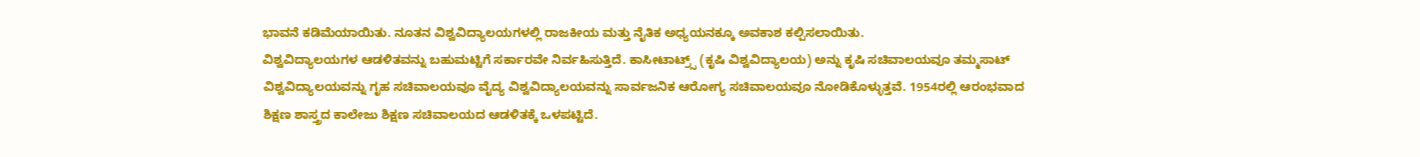ಭಾವನೆ ಕಡಿಮೆಯಾಯಿತು. ನೂತನ ವಿಶ್ವವಿದ್ಯಾಲಯಗಳಲ್ಲಿ ರಾಜಕೀಯ ಮತ್ತು ನೈತಿಕ ಅಧ್ಯಯನಕ್ಕೂ ಅವಕಾಶ ಕಲ್ಪಿಸಲಾಯಿತು.
ವಿಶ್ವವಿದ್ಯಾಲಯಗಳ ಆಡಳಿತವನ್ನು ಬಹುಮಟ್ಟಿಗೆ ಸರ್ಕಾರವೇ ನಿರ್ವಹಿಸುತ್ತಿದೆ. ಕಾಸೀಟಾಟ್ರ್ಸ್ (ಕೃಷಿ ವಿಶ್ವವಿದ್ಯಾಲಯ) ಅನ್ನು ಕೃಷಿ ಸಚಿವಾಲಯವೂ ತಮ್ಮಸಾಟ್ ವಿಶ್ವವಿದ್ಯಾಲಯವನ್ನು ಗೃಹ ಸಚಿವಾಲಯವೂ ವೈದ್ಯ ವಿಶ್ವವಿದ್ಯಾಲಯವನ್ನು ಸಾರ್ವಜನಿಕ ಆರೋಗ್ಯ ಸಚಿವಾಲಯವೂ ನೋಡಿಕೊಳ್ಳುತ್ತವೆ. 1954ರಲ್ಲಿ ಆರಂಭವಾದ ಶಿಕ್ಷಣ ಶಾಸ್ತ್ರದ ಕಾಲೇಜು ಶಿಕ್ಷಣ ಸಚಿವಾಲಯದ ಆಡಳಿತಕ್ಕೆ ಒಳಪಟ್ಟಿದೆ.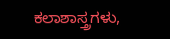ಕಲಾಶಾಸ್ತ್ರಗಳು,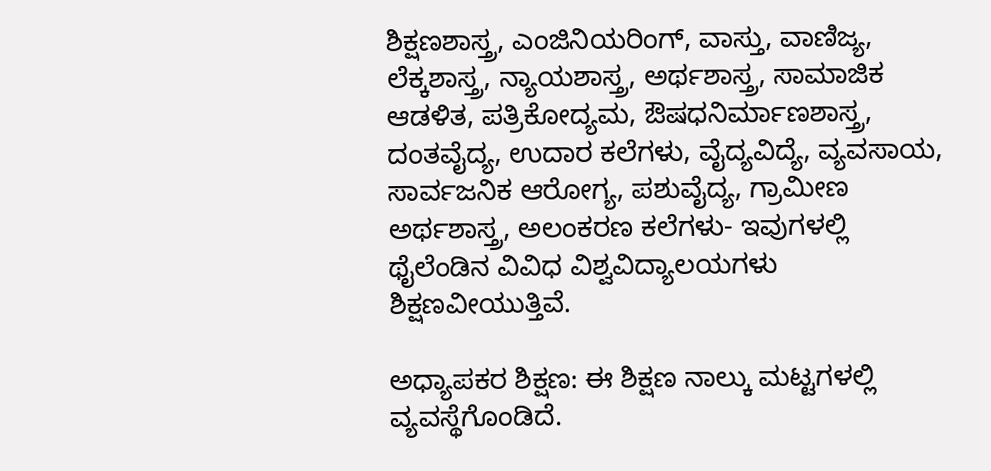ಶಿಕ್ಷಣಶಾಸ್ತ್ರ, ಎಂಜಿನಿಯರಿಂಗ್, ವಾಸ್ತು, ವಾಣಿಜ್ಯ, ಲೆಕ್ಕಶಾಸ್ತ್ರ, ನ್ಯಾಯಶಾಸ್ತ್ರ, ಅರ್ಥಶಾಸ್ತ್ರ, ಸಾಮಾಜಿಕ ಆಡಳಿತ, ಪತ್ರಿಕೋದ್ಯಮ, ಔಷಧನಿರ್ಮಾಣಶಾಸ್ತ್ರ, ದಂತವೈದ್ಯ, ಉದಾರ ಕಲೆಗಳು, ವೈದ್ಯವಿದ್ಯೆ, ವ್ಯವಸಾಯ, ಸಾರ್ವಜನಿಕ ಆರೋಗ್ಯ, ಪಶುವೈದ್ಯ, ಗ್ರಾಮೀಣ ಅರ್ಥಶಾಸ್ತ್ರ, ಅಲಂಕರಣ ಕಲೆಗಳು- ಇವುಗಳಲ್ಲಿ ಥೈಲೆಂಡಿನ ವಿವಿಧ ವಿಶ್ವವಿದ್ಯಾಲಯಗಳು ಶಿಕ್ಷಣವೀಯುತ್ತಿವೆ.

ಅಧ್ಯಾಪಕರ ಶಿಕ್ಷಣ: ಈ ಶಿಕ್ಷಣ ನಾಲ್ಕು ಮಟ್ಟಗಳಲ್ಲಿ ವ್ಯವಸ್ಥೆಗೊಂಡಿದೆ.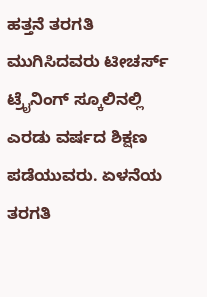ಹತ್ತನೆ ತರಗತಿ ಮುಗಿಸಿದವರು ಟೀಚರ್ಸ್ ಟ್ರೈನಿಂಗ್ ಸ್ಕೂಲಿನಲ್ಲಿ ಎರಡು ವರ್ಷದ ಶಿಕ್ಷಣ ಪಡೆಯುವರು. ಏಳನೆಯ ತರಗತಿ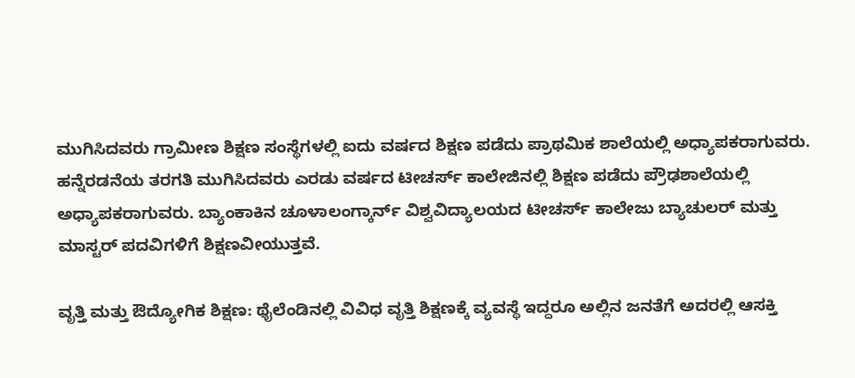ಮುಗಿಸಿದವರು ಗ್ರಾಮೀಣ ಶಿಕ್ಷಣ ಸಂಸ್ಥೆಗಳಲ್ಲಿ ಐದು ವರ್ಷದ ಶಿಕ್ಷಣ ಪಡೆದು ಪ್ರಾಥಮಿಕ ಶಾಲೆಯಲ್ಲಿ ಅಧ್ಯಾಪಕರಾಗುವರು. ಹನ್ನೆರಡನೆಯ ತರಗತಿ ಮುಗಿಸಿದವರು ಎರಡು ವರ್ಷದ ಟೀಚರ್ಸ್ ಕಾಲೇಜಿನಲ್ಲಿ ಶಿಕ್ಷಣ ಪಡೆದು ಪ್ರೌಢಶಾಲೆಯಲ್ಲಿ ಅಧ್ಯಾಪಕರಾಗುವರು. ಬ್ಯಾಂಕಾಕಿನ ಚೂಳಾಲಂಗ್ಕಾರ್ನ್ ವಿಶ್ವವಿದ್ಯಾಲಯದ ಟೀಚರ್ಸ್ ಕಾಲೇಜು ಬ್ಯಾಚುಲರ್ ಮತ್ತು ಮಾಸ್ಟರ್ ಪದವಿಗಳಿಗೆ ಶಿಕ್ಷಣವೀಯುತ್ತವೆ.

ವೃತ್ತಿ ಮತ್ತು ಔದ್ಯೋಗಿಕ ಶಿಕ್ಷಣ: ಥೈಲೆಂಡಿನಲ್ಲಿ ವಿವಿಧ ವೃತ್ತಿ ಶಿಕ್ಷಣಕ್ಕೆ ವ್ಯವಸ್ಥೆ ಇದ್ದರೂ ಅಲ್ಲಿನ ಜನತೆಗೆ ಅದರಲ್ಲಿ ಆಸಕ್ತಿ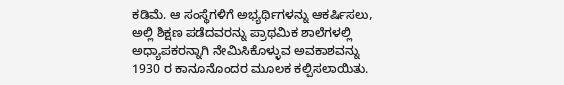ಕಡಿಮೆ. ಆ ಸಂಸ್ಥೆಗಳಿಗೆ ಅಭ್ಯರ್ಥಿಗಳನ್ನು ಆಕರ್ಷಿಸಲು, ಅಲ್ಲಿ ಶಿಕ್ಷಣ ಪಡೆದವರನ್ನು ಪ್ರಾಥಮಿಕ ಶಾಲೆಗಳಲ್ಲಿ ಅಧ್ಯಾಪಕರನ್ನಾಗಿ ನೇಮಿಸಿಕೊಳ್ಳುವ ಅವಕಾಶವನ್ನು 1930 ರ ಕಾನೂನೊಂದರ ಮೂಲಕ ಕಲ್ಪಿಸಲಾಯಿತು.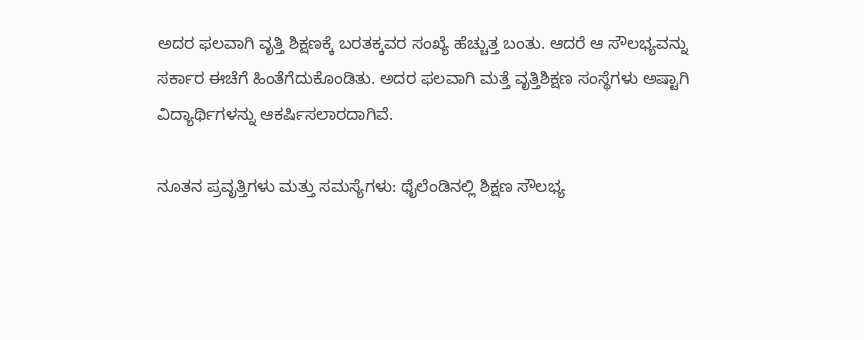ಅದರ ಫಲವಾಗಿ ವೃತ್ತಿ ಶಿಕ್ಷಣಕ್ಕೆ ಬರತಕ್ಕವರ ಸಂಖ್ಯೆ ಹೆಚ್ಚುತ್ತ ಬಂತು. ಆದರೆ ಆ ಸೌಲಭ್ಯವನ್ನು ಸರ್ಕಾರ ಈಚೆಗೆ ಹಿಂತೆಗೆದುಕೊಂಡಿತು. ಅದರ ಫಲವಾಗಿ ಮತ್ತೆ ವೃತ್ತಿಶಿಕ್ಷಣ ಸಂಸ್ಥೆಗಳು ಅಷ್ಟಾಗಿ ವಿದ್ಯಾರ್ಥಿಗಳನ್ನು ಆಕರ್ಷಿಸಲಾರದಾಗಿವೆ.

ನೂತನ ಪ್ರವೃತ್ತಿಗಳು ಮತ್ತು ಸಮಸ್ಯೆಗಳು: ಥೈಲೆಂಡಿನಲ್ಲಿ ಶಿಕ್ಷಣ ಸೌಲಭ್ಯ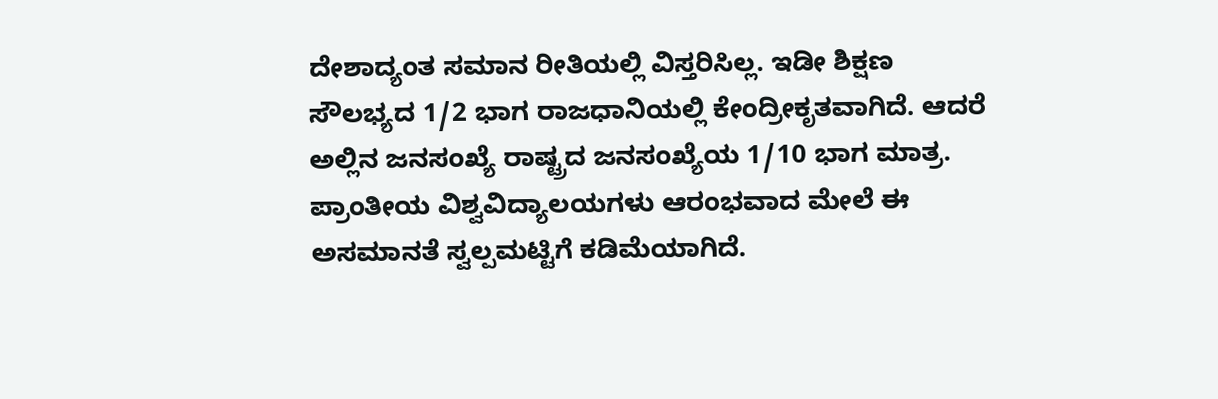ದೇಶಾದ್ಯಂತ ಸಮಾನ ರೀತಿಯಲ್ಲಿ ವಿಸ್ತರಿಸಿಲ್ಲ. ಇಡೀ ಶಿಕ್ಷಣ ಸೌಲಭ್ಯದ 1/2 ಭಾಗ ರಾಜಧಾನಿಯಲ್ಲಿ ಕೇಂದ್ರೀಕೃತವಾಗಿದೆ. ಆದರೆ ಅಲ್ಲಿನ ಜನಸಂಖ್ಯೆ ರಾಷ್ಟ್ರದ ಜನಸಂಖ್ಯೆಯ 1/10 ಭಾಗ ಮಾತ್ರ. ಪ್ರಾಂತೀಯ ವಿಶ್ವವಿದ್ಯಾಲಯಗಳು ಆರಂಭವಾದ ಮೇಲೆ ಈ ಅಸಮಾನತೆ ಸ್ವಲ್ಪಮಟ್ಟಿಗೆ ಕಡಿಮೆಯಾಗಿದೆ.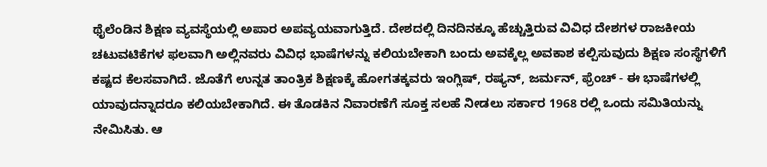ಥೈಲೆಂಡಿನ ಶಿಕ್ಷಣ ವ್ಯವಸ್ಥೆಯಲ್ಲಿ ಅಪಾರ ಅಪವ್ಯಯವಾಗುತ್ತಿದೆ. ದೇಶದಲ್ಲಿ ದಿನದಿನಕ್ಕೂ ಹೆಚ್ಚುತ್ತಿರುವ ವಿವಿಧ ದೇಶಗಳ ರಾಜಕೀಯ ಚಟುವಟಿಕೆಗಳ ಫಲವಾಗಿ ಅಲ್ಲಿನವರು ವಿವಿಧ ಭಾಷೆಗಳನ್ನು ಕಲಿಯಬೇಕಾಗಿ ಬಂದು ಅವಕ್ಕೆಲ್ಲ ಅವಕಾಶ ಕಲ್ಪಿಸುವುದು ಶಿಕ್ಷಣ ಸಂಸ್ಥೆಗಳಿಗೆ ಕಷ್ಟದ ಕೆಲಸವಾಗಿದೆ. ಜೊತೆಗೆ ಉನ್ನತ ತಾಂತ್ರಿಕ ಶಿಕ್ಷಣಕ್ಕೆ ಹೋಗತಕ್ಕವರು ಇಂಗ್ಲಿಷ್, ರಷ್ಯನ್, ಜರ್ಮನ್, ಫ್ರೆಂಚ್ - ಈ ಭಾಷೆಗಳಲ್ಲಿ ಯಾವುದನ್ನಾದರೂ ಕಲಿಯಬೇಕಾಗಿದೆ. ಈ ತೊಡಕಿನ ನಿವಾರಣೆಗೆ ಸೂಕ್ತ ಸಲಹೆ ನೀಡಲು ಸರ್ಕಾರ 1968 ರಲ್ಲಿ ಒಂದು ಸಮಿತಿಯನ್ನು ನೇಮಿಸಿತು. ಆ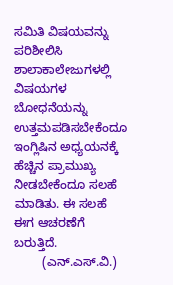ಸಮಿತಿ ವಿಷಯವನ್ನು ಪರಿಶೀಲಿಸಿ ಶಾಲಾಕಾಲೇಜುಗಳಲ್ಲಿ ವಿಷಯಗಳ ಬೋಧನೆಯನ್ನು ಉತ್ತಮಪಡಿಸಬೇಕೆಂದೂ ಇಂಗ್ಲಿಷಿನ ಅಧ್ಯಯನಕ್ಕೆ ಹೆಚ್ಚಿನ ಪ್ರಾಮುಖ್ಯ ನೀಡಬೇಕೆಂದೂ ಸಲಹೆ ಮಾಡಿತು. ಈ ಸಲಹೆ ಈಗ ಆಚರಣೆಗೆ ಬರುತ್ತಿದೆ.
        (ಎನ್.ಎಸ್.ವಿ.)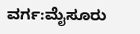ವರ್ಗ:ಮೈಸೂರು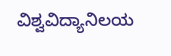ವಿಶ್ವವಿದ್ಯಾನಿಲಯ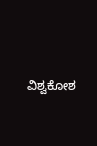ವಿಶ್ವಕೋಶ